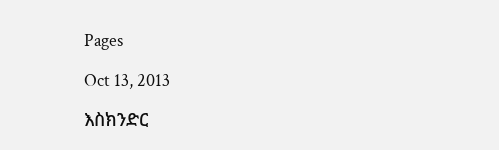Pages

Oct 13, 2013

እስክንድር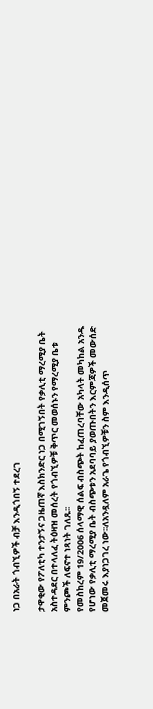ነጋ በአራት ጎብኚዎች ብቻ እንዲጎበኝ ተደረገ

ታዋቂው የፖለቲካ ተንታኝና ጋዜጠኛ እስክንድር ነጋ በሚገኝበት የቃሊቲ ማረሚያ ቤት አስተዳደር በተላለፈ ትዕዛዝ መሰረት የጎብኚዎቹ ቅጥር መወሰኑን የማረሚያ ቤቱ ምንጮች ለፍኖተ ነጻነት ገለጹ፡፡
የመስከረም 19/2006 ሰላማዊ ሰልፍ ብስጭት ከፈጠረባቸው አካላት መካከል አንዱ የሆነው የቃሊቲ ማረሚያ ቤት ብስጭቱን አደባባይ ያወጡበትን እርምጃዎች መውሰድ መጀመሩ እያነጋገረ ነው፡፡ለአንዷለም አራጌ የጎብኚዎቹን ስም እንዲሰጥ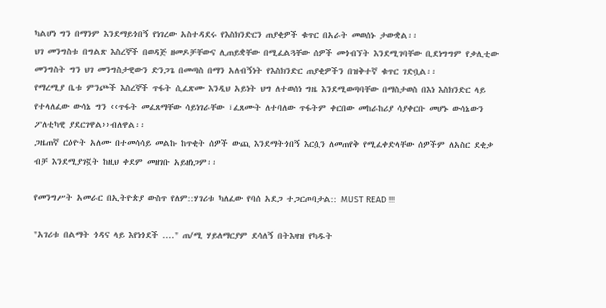ካልሆነ ግን በማንም እንደማይጎበኝ የነገረው አስተዳደሩ የእስክንድርን ጠያቂዎች ቁጥር በአራት መወሰኑ ታውቋል፡፡
ህገ መንግስቱ በግልጽ እስረኞች በወዳጅ ዘመዶቻቸውና ሊጠይቋቸው በሚፈልጓቸው ሰዎች መጎብኘት እንደሚገባቸው ቢደነግግም የቃሊቲው መንግስት ግን ህገ መንግስታዊውን ድንጋጌ በመጣስ በማን አለብኝነት የእስክንድር ጠያቂዎችን በዝቅተኛ ቁጥር ገድቧል፡፡
የማረሚያ ቤቱ ምንጮች እስረኞች ጥፋት ሲፈጽሙ እንዲህ አይነት ህግ ለተወሰነ ግዜ እንደሚወጣባቸው በማስታወስ በእነ እስክንድር ላይ የተላለፈው ውሳኔ ግን ‹‹ጥፋት መፈጸማቸው ሳይነገራቸው ፣ፈጸሙት ለተባለው ጥፋትም ቀርበው መከራከሪያ ሳያቀርቡ መሆኑ ውሳኔውን ፖለቲካዊ ያደርገዋል››ብለዋል፡፡
ጋዜጠኛ ርዕዮት አለሙ በተመሳሳይ መልኩ ከጥቂት ሰዎች ውጪ እንደማትጎበኝ እርሷን ለመጠየቅ የሚፈቀድላቸው ሰዎችም ለአስር ደቂቃ ብቻ እንደሚያገኟት ከዚህ ቀደም መዘገቡ አይዘነጋም፡፡

የመንግሥት አመራር በኢትዮጵያ ውስጥ የለም::ሃገሪቱ ካለፈው የባሰ አደጋ ተጋርጦባታል:: MUST READ !!!

"አገሪቱ በልማት ጎዳና ላይ እየነጎደች ...." ጠ/ሚ ሃይለማርያም ደሳለኝ በትእዛዝ የካዱት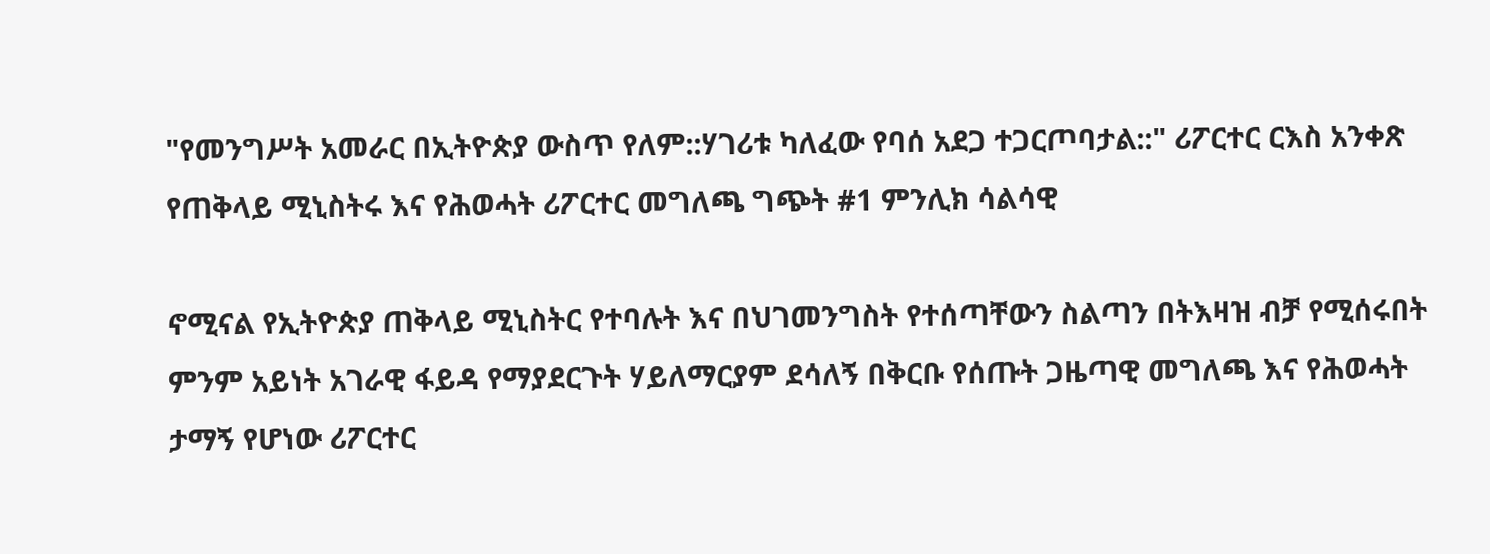"የመንግሥት አመራር በኢትዮጵያ ውስጥ የለም::ሃገሪቱ ካለፈው የባሰ አደጋ ተጋርጦባታል::" ሪፖርተር ርእስ አንቀጽ
የጠቅላይ ሚኒስትሩ እና የሕወሓት ሪፖርተር መግለጫ ግጭት #1 ምንሊክ ሳልሳዊ

ኖሚናል የኢትዮጵያ ጠቅላይ ሚኒስትር የተባሉት እና በህገመንግስት የተሰጣቸውን ስልጣን በትእዛዝ ብቻ የሚሰሩበት ምንም አይነት አገራዊ ፋይዳ የማያደርጉት ሃይለማርያም ደሳለኝ በቅርቡ የሰጡት ጋዜጣዊ መግለጫ እና የሕወሓት ታማኝ የሆነው ሪፖርተር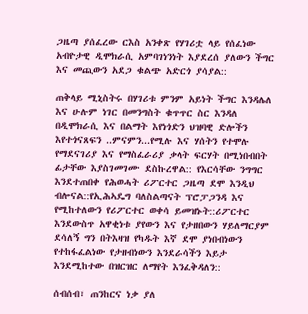ጋዜጣ ያሰፈረው ርእስ አንቀጽ የሃገሪቷ ላይ የሰፈነው አብዮታዊ ዲሞክራሲ አምባገነንነት እያደረሰ ያለውን ችግር እና መጪውን አደጋ ቁልጭ አድርጎ ያሳያል::

ጠቅላይ ሚኒስትሩ በሃገሪቱ ምንም አይነት ችግር እንዳሌለ እና ሁሉም ነገር በመንግስት ቁጥጥር ስር እንዳለ በዲሞክራሲ እና በልማት እየነጎድን ህዝባዊ ድሎችን እየተጎናጸፍን ..ምናምን...የሚሉ እና ሃሰትን የተሞሉ የማደናገሪያ እና የማስፈራሪያ ቃላት ፍርሃት በሚነበብበት ፊታቸው እያስገመገሙ ደስኩረዋል:: የእርሳቸው ንግግር እንደተጠበቀ የሕወሓት ሪፖርተር ጋዜጣ ደሞ እንዲህ ብሎናል::የኢሕኣዴግ ባለስልጣናት ፕሮፓጋንዳ እና የሚከተለውን የሪፖርተር ወቀሳ ይመዝኑት::ሪፖርተር እንደውስጥ አዋቂነቱ ያየውን እና የታዘበውን ሃይለማርያም ደሳለኝ ግን በትእዛዝ የካዱት እኛ ደሞ ያነበብነውን የተከፋፈልነው የታዘብነውን እንደራሳችን እይታ እንደሚከተው በዝርዝር ለማየት እንፈቅዳለን::

ሰብሰብ፣ ጠንከርና ነቃ ያለ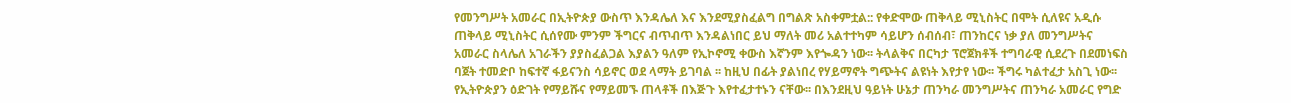የመንግሥት አመራር በኢትዮጵያ ውስጥ እንዳሌለ እና እንደሚያስፈልግ በግልጽ አስቀምቷል:: የቀድሞው ጠቅላይ ሚኒስትር በሞት ሲለዩና አዲሱ ጠቅላይ ሚኒስትር ሲሰየሙ ምንም ችግርና ብጥብጥ እንዳልነበር ይህ ማለት መሪ አልተተካም ሳይሆን ሰብሰብ፣ ጠንከርና ነቃ ያለ መንግሥትና አመራር ስላሌለ አገራችን ያያስፈልጋል እያልን ዓለም የኢኮኖሚ ቀውስ እኛንም እየጐዳን ነው፡፡ ትላልቅና በርካታ ፕሮጀክቶች ተግባራዊ ሲደረጉ በደመነፍስ ባጀት ተመድቦ ከፍተኛ ፋይናንስ ሳይኖር ወደ ላማት ይገባል ፡፡ ከዚህ በፊት ያልነበረ የሃይማኖት ግጭትና ልዩነት እየታየ ነው፡፡ ችግሩ ካልተፈታ አስጊ ነው፡፡ የኢትዮጵያን ዕድገት የማይሹና የማይመኙ ጠላቶች በእጅጉ እየተፈታተኑን ናቸው፡፡ በእንደዚህ ዓይነት ሁኔታ ጠንካራ መንግሥትና ጠንካራ አመራር የግድ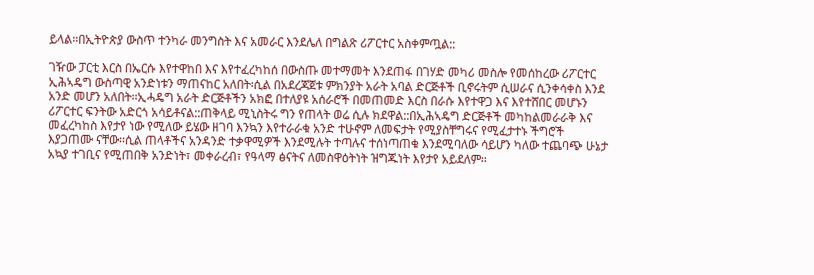ይላል፡፡በኢትዮጵያ ውስጥ ተንካራ መንግስት እና አመራር እንደሌለ በግልጽ ሪፖርተር አስቀምጧል::

ገዥው ፓርቲ እርስ በኤርሱ እየተዋከበ እና እየተፈረካከሰ በውስጡ መተማመት እንደጠፋ በገሃድ መካሪ መስሎ የመሰከረው ሪፖርተር ኢሕኣዴግ ውስጣዊ አንድነቱን ማጠናከር አለበት፡ሲል በአደረጃጀቱ ምክንያት አራት አባል ድርጅቶች ቢኖሩትም ሲሠራና ሲንቀሳቀስ እንደ አንድ መሆን አለበት፡፡ኢሓዴግ አራት ድርጅቶችን አክፎ በተለያዩ አሰራሮች በመጠመድ እርስ በራሱ እየተዋጋ እና እየተሸበር መሆኑን ሪፖርተር ፍንትው አድርጎ አሳይቶናል::ጠቅላይ ሚኒስትሩ ግን የጠላት ወሬ ሲሉ ክደዋል::በኢሕኣዴግ ድርጅቶች መካከልመራራቅ እና መፈረካከስ እየታየ ነው የሚለው ይሄው ዘገባ እንኳን እየተራራቁ አንድ ተሁኖም ለመፍታት የሚያስቸግሩና የሚፈታተኑ ችግሮች እያጋጠሙ ናቸው፡፡ሲል ጠላቶችና አንዳንድ ተቃዋሚዎች እንደሚሉት ተጣሉና ተሰነጣጠቁ እንደሚባለው ሳይሆን ካለው ተጨባጭ ሁኔታ አኳያ ተገቢና የሚጠበቅ አንድነት፣ መቀራረብ፣ የዓላማ ፅናትና ለመስዋዕትነት ዝግጁነት እየታየ አይደለም፡፡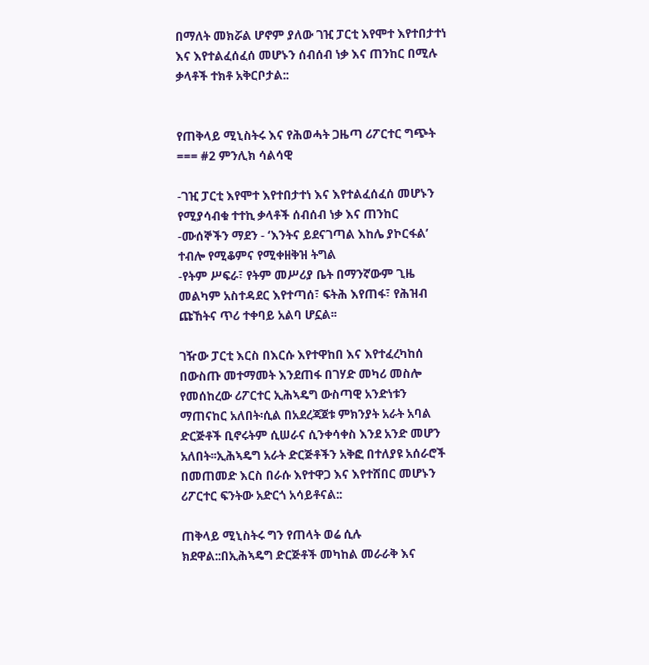በማለት መክሯል ሆኖም ያለው ገዢ ፓርቲ እየሞተ እየተበታተነ እና እየተልፈሰፈሰ መሆኑን ሰብሰብ ነቃ እና ጠንከር በሚሉ ቃላቶች ተክቶ አቅርቦታል::


የጠቅላይ ሚኒስትሩ እና የሕወሓት ጋዜጣ ሪፖርተር ግጭት === #2 ምንሊክ ሳልሳዊ

-ገዢ ፓርቲ እየሞተ እየተበታተነ እና እየተልፈሰፈሰ መሆኑን የሚያሳብቁ ተተኪ ቃላቶች ሰብሰብ ነቃ እና ጠንከር
-ሙሰኞችን ማደን - ‘እንትና ይደናገጣል እከሌ ያኮርፋል’ ተብሎ የሚቆምና የሚቀዘቅዝ ትግል
-የትም ሥፍራ፣ የትም መሥሪያ ቤት በማንኛውም ጊዜ መልካም አስተዳደር እየተጣሰ፣ ፍትሕ እየጠፋ፣ የሕዝብ ጩኸትና ጥሪ ተቀባይ አልባ ሆኗል፡፡

ገዥው ፓርቲ እርስ በእርሱ እየተዋከበ እና እየተፈረካከሰ በውስጡ መተማመት እንደጠፋ በገሃድ መካሪ መስሎ የመሰከረው ሪፖርተር ኢሕኣዴግ ውስጣዊ አንድነቱን ማጠናከር አለበት፡ሲል በአደረጃጀቱ ምክንያት አራት አባል ድርጅቶች ቢኖሩትም ሲሠራና ሲንቀሳቀስ እንደ አንድ መሆን አለበት፡፡ኢሕኣዴግ አራት ድርጅቶችን አቅፎ በተለያዩ አሰራሮች በመጠመድ እርስ በራሱ እየተዋጋ እና እየተሸበር መሆኑን ሪፖርተር ፍንትው አድርጎ አሳይቶናል::

ጠቅላይ ሚኒስትሩ ግን የጠላት ወሬ ሲሉ ክደዋል::በኢሕኣዴግ ድርጅቶች መካከል መራራቅ እና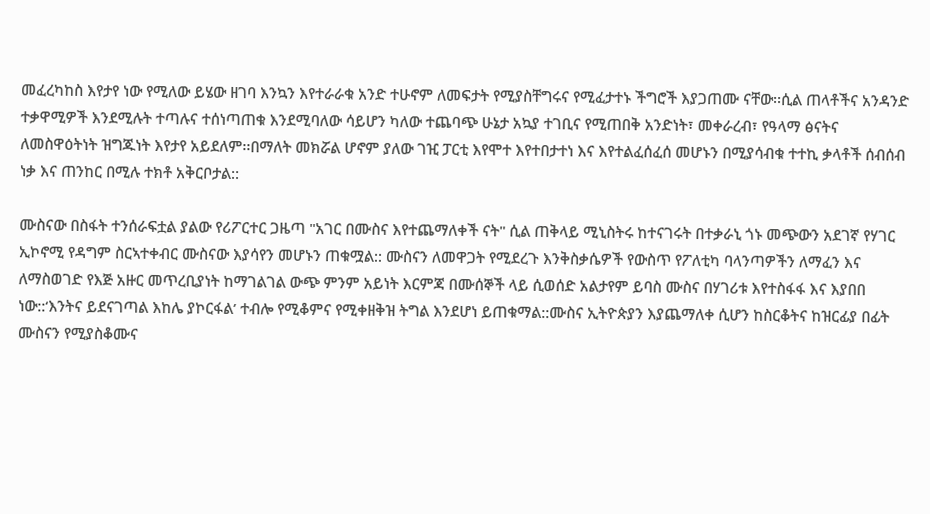መፈረካከስ እየታየ ነው የሚለው ይሄው ዘገባ እንኳን እየተራራቁ አንድ ተሁኖም ለመፍታት የሚያስቸግሩና የሚፈታተኑ ችግሮች እያጋጠሙ ናቸው፡፡ሲል ጠላቶችና አንዳንድ ተቃዋሚዎች እንደሚሉት ተጣሉና ተሰነጣጠቁ እንደሚባለው ሳይሆን ካለው ተጨባጭ ሁኔታ አኳያ ተገቢና የሚጠበቅ አንድነት፣ መቀራረብ፣ የዓላማ ፅናትና ለመስዋዕትነት ዝግጁነት እየታየ አይደለም፡፡በማለት መክሯል ሆኖም ያለው ገዢ ፓርቲ እየሞተ እየተበታተነ እና እየተልፈሰፈሰ መሆኑን በሚያሳብቁ ተተኪ ቃላቶች ሰብሰብ ነቃ እና ጠንከር በሚሉ ተክቶ አቅርቦታል::

ሙስናው በስፋት ተንሰራፍቷል ያልው የሪፖርተር ጋዜጣ "አገር በሙስና እየተጨማለቀች ናት" ሲል ጠቅላይ ሚኒስትሩ ከተናገሩት በተቃራኒ ጎኑ መጭውን አደገኛ የሃገር ኢኮኖሚ የዳግም ስርኣተቀብር ሙስናው እያሳየን መሆኑን ጠቁሟል:: ሙስናን ለመዋጋት የሚደረጉ እንቅስቃሴዎች የውስጥ የፖለቲካ ባላንጣዎችን ለማፈን እና ለማስወገድ የእጅ አዙር መጥረቢያነት ከማገልገል ውጭ ምንም አይነት እርምጃ በሙሰኞች ላይ ሲወሰድ አልታየም ይባስ ሙስና በሃገሪቱ እየተስፋፋ እና እያበበ ነው::‘እንትና ይደናገጣል እከሌ ያኮርፋል’ ተብሎ የሚቆምና የሚቀዘቅዝ ትግል እንደሆነ ይጠቁማል::ሙስና ኢትዮጵያን እያጨማለቀ ሲሆን ከስርቆትና ከዝርፊያ በፊት ሙስናን የሚያስቆሙና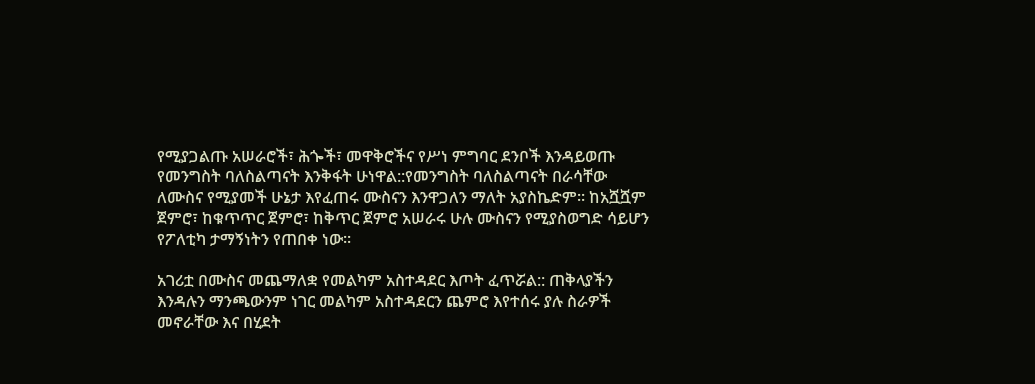የሚያጋልጡ አሠራሮች፣ ሕጐች፣ መዋቅሮችና የሥነ ምግባር ደንቦች እንዳይወጡ የመንግስት ባለስልጣናት እንቅፋት ሁነዋል::የመንግስት ባለስልጣናት በራሳቸው ለሙስና የሚያመች ሁኔታ እየፈጠሩ ሙስናን እንዋጋለን ማለት አያስኬድም፡፡ ከአሿሿም ጀምሮ፣ ከቁጥጥር ጀምሮ፣ ከቅጥር ጀምሮ አሠራሩ ሁሉ ሙስናን የሚያስወግድ ሳይሆን የፖለቲካ ታማኝነትን የጠበቀ ነው፡፡

አገሪቷ በሙስና መጨማለቋ የመልካም አስተዳደር እጦት ፈጥሯል:: ጠቅላያችን እንዳሉን ማንጫውንም ነገር መልካም አስተዳደርን ጨምሮ እየተሰሩ ያሉ ስራዎች መኖራቸው እና በሂደት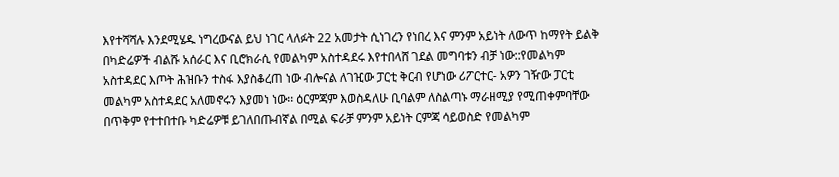እየተሻሻሉ እንደሚሄዱ ነግረውናል ይህ ነገር ላለፉት 22 አመታት ሲነገረን የነበረ እና ምንም አይነት ለውጥ ከማየት ይልቅ በካድሬዎች ብልሹ አሰራር እና ቢሮክራሲ የመልካም አስተዳደሩ እየተበላሸ ገደል መግባቱን ብቻ ነው::የመልካም አስተዳደር እጦት ሕዝቡን ተስፋ እያስቆረጠ ነው ብሎናል ለገዢው ፓርቲ ቅርብ የሆነው ሪፖርተር- አዎን ገዥው ፓርቲ መልካም አስተዳደር አለመኖሩን እያመነ ነው፡፡ ዕርምጃም እወስዳለሁ ቢባልም ለስልጣኑ ማራዘሚያ የሚጠቀምባቸው በጥቅም የተተበተቡ ካድሬዎቹ ይገለበጡብኛል በሚል ፍራቻ ምንም አይነት ርምጃ ሳይወስድ የመልካም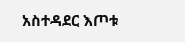አስተዳደር እጦቱ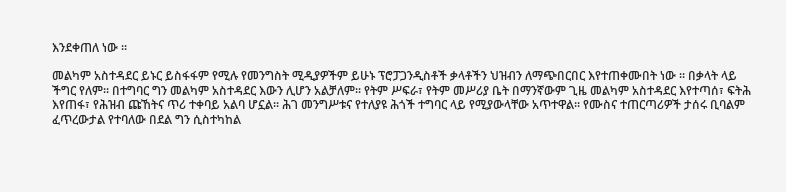እንደቀጠለ ነው ፡፡

መልካም አስተዳደር ይኑር ይስፋፋም የሚሉ የመንግስት ሚዲያዎችም ይሁኑ ፕሮፓጋንዲስቶች ቃላቶችን ህዝብን ለማጭበርበር እየተጠቀሙበት ነው ፡፡ በቃላት ላይ ችግር የለም፡፡ በተግባር ግን መልካም አስተዳደር እውን ሊሆን አልቻለም፡፡ የትም ሥፍራ፣ የትም መሥሪያ ቤት በማንኛውም ጊዜ መልካም አስተዳደር እየተጣሰ፣ ፍትሕ እየጠፋ፣ የሕዝብ ጩኸትና ጥሪ ተቀባይ አልባ ሆኗል፡፡ ሕገ መንግሥቱና የተለያዩ ሕጎች ተግባር ላይ የሚያውላቸው አጥተዋል፡፡ የሙስና ተጠርጣሪዎች ታሰሩ ቢባልም ፈጥረውታል የተባለው በደል ግን ሲስተካከል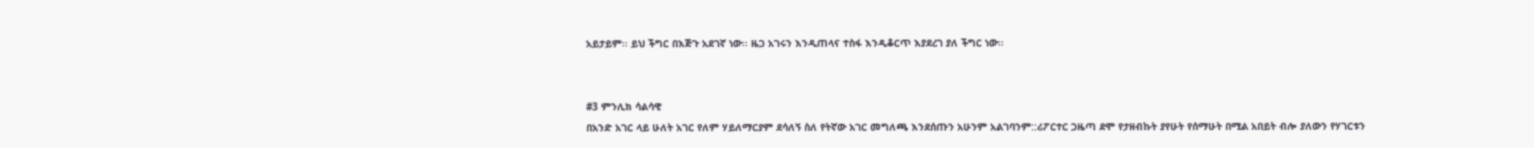አይታይም፡፡ ይህ ችግር በእጅጉ አደገኛ ነው፡፡ ዜጋ አገሩን እንዲጠላና ተስፋ እንዲቆርጥ እያደረገ ያለ ችግር ነው፡፡


#3 ምንሊክ ሳልሳዊ
በአንድ አገር ላይ ሁለት አገር የለም ሃይለማርያም ደሳለኝ ስለ የትኛው አገር መግለጫ እንደሰጡን አሁንም አልገባንም::ሪፖርተር ጋዜጣ ደሞ የታዘብኩት ያየሁት የሰማሁት በሚል አበይት ብሎ ያለውን የሃገርቱን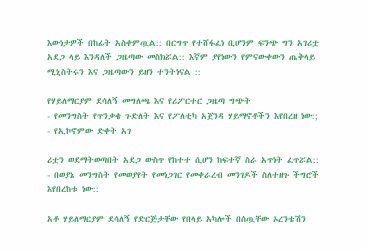እውነታዎች በከፊት አስቀምጧል:: በርግጥ የተሸፋፈነ ቢሆንም ፍንጭ ግን አገሪቷ አደጋ ላይ እንዳለች ጋዜጣው መስክሯል:: እኛም ያየነውን የምናውቀውን ጤቅላይ ሚኒስትሩን እና ጋዜጣውን ይዘን ተንትነናል ::

የሃይለማርያም ደሳለኝ መግለጫ እና የሪፖርተር ጋዜጣ ግጭት
- የመንግስት የጥንቃቄ ጉድለት እና የፖለቲካ አጀንዳ ሃይማኖቶችን እየበረዘ ነው:;
- የኢኮኖምው ድቀት አገ

ሪቷን ወደማትወጣበት አደጋ ውስጥ የከተተ ሲሆን ከፍተኛ ስራ አጥነት ፈጥሯል::
- በወያኔ መንግስት የመወያየት የመነጋገር የመቀራረብ መንገዶች ስለተዘጉ ችግሮች እየበረከቱ ነው::

አቶ ሃይለማርያም ደሳለኝ የድርጅታቸው የበላይ አካሎች በሰጧቸው ኦረንቴሽን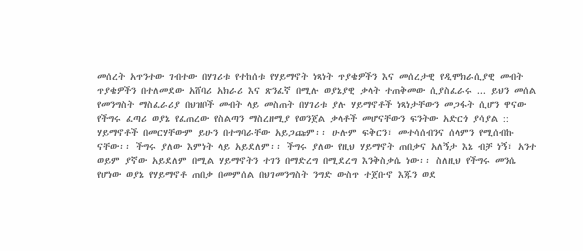መሰረት አጥንተው ገብተው በሃገሪቱ የተከሰቱ የሃይማኖት ነጻነት ጥያቄዎችን እና መሰረታዊ የዲሞክራሲያዊ መብት ጥያቄዎችን በተለመደው አሸባሪ አክራሪ እና ጽንፈኛ በሚሉ ወያኔያዊ ቃላት ተጠቅመው ሲያስፈራሩ ... ይህን መሰል የመንግስት ማስፈራሪያ በህዝቦች መብት ላይ መስጠት በሃገሪቱ ያሉ ሃይማኖቶች ነጻነታቸውን መጋፋት ሲሆን ዋናው የችግሩ ፈጣሪ ወያኔ የፈጠረው የስልጣን ማስረዘሚያ የወንጀል ቃላቶች መሆናቸውን ፍንትው አድርጎ ያሳያል :: ሃይማኖቶች በመርሃቸውም ይሁን በተግባራቸው አይጋጩም፡፡ ሁሉም ፍቅርን፣ መተሳሰብንና ሰላምን የሚሰብኩ ናቸው፡፡ ችግሩ ያለው እምነት ላይ አይደለም፡፡ ችግሩ ያለው የዚህ ሃይማኖት ጠበቃና አለኝታ እኔ ብቻ ነኝ፣ አንተ ወይም ያኛው አይደለም በሚል ሃይማኖትን ተገን በማድረግ በሚደረግ እንቅስቃሴ ነው፡፡ ስለዚህ የችግሩ መንሴ የሆነው ወያኔ የሃይማኖቶ ጠበቃ በመምሰል በህገመንግስት ንግድ ውስጥ ተጀቡኖ እጁን ወደ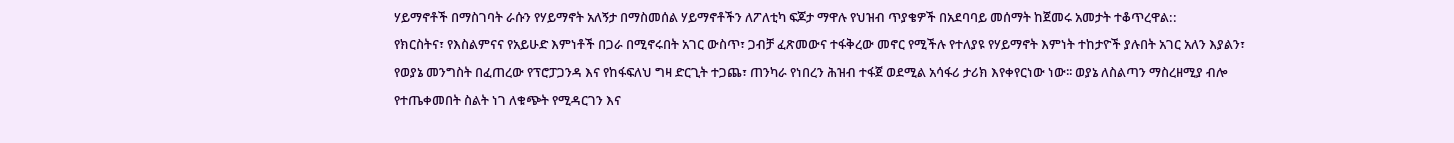ሃይማኖቶች በማስገባት ራሱን የሃይማኖት አለኝታ በማስመሰል ሃይማኖቶችን ለፖለቲካ ፍጆታ ማዋሉ የህዝብ ጥያቄዎች በአደባባይ መሰማት ከጀመሩ አመታት ተቆጥረዋል::
የክርስትና፣ የእስልምናና የአይሁድ እምነቶች በጋራ በሚኖሩበት አገር ውስጥ፣ ጋብቻ ፈጽመውና ተፋቅረው መኖር የሚችሉ የተለያዩ የሃይማኖት እምነት ተከታዮች ያሉበት አገር አለን እያልን፣ የወያኔ መንግስት በፈጠረው የፕሮፓጋንዳ እና የከፋፍለህ ግዛ ድርጊት ተጋጨ፣ ጠንካራ የነበረን ሕዝብ ተፋጀ ወደሚል አሳፋሪ ታሪክ እየቀየርነው ነው፡፡ ወያኔ ለስልጣን ማስረዘሚያ ብሎ የተጤቀመበት ስልት ነገ ለቁጭት የሚዳርገን እና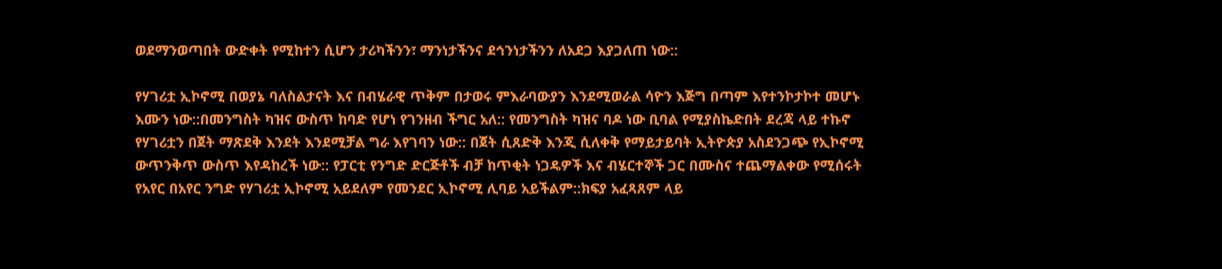ወደማንወጣበት ውድቀት የሚከተን ሲሆን ታሪካችንን፣ ማንነታችንና ደኅንነታችንን ለአደጋ እያጋለጠ ነው::

የሃገሪቷ ኢኮኖሚ በወያኔ ባለስልታናት እና በብሄራዊ ጥቅም በታወሩ ምእራባውያን እንደሚወራል ሳዮን እጅግ በጣም እየተንኮታኮተ መሆኑ እሙን ነው::በመንግስት ካዝና ውስጥ ከባድ የሆነ የገንዘብ ችግር አለ:: የመንግስት ካዝና ባዶ ነው ቢባል የሚያስኬድበት ደረጃ ላይ ተኩኖ የሃገሪቷን በጀት ማጽደቅ እንደት እንደሚቻል ግራ እየገባን ነው:: በጀት ሲጸድቅ እንጂ ሲለቀቅ የማይታይባት ኢትዮጵያ አስደንጋጭ የኢኮኖሚ ውጥንቅጥ ውስጥ እየዳከረች ነው:: የፓርቲ የንግድ ድርጅቶች ብቻ ከጥቂት ነጋዴዎች እና ብሄርተኞች ጋር በሙስና ተጨማልቀው የሚሰሩት የአየር በአየር ንግድ የሃገሪቷ ኢኮኖሚ አይደለም የመንደር ኢኮኖሚ ሊባይ አይችልም::ክፍያ አፈጻጸም ላይ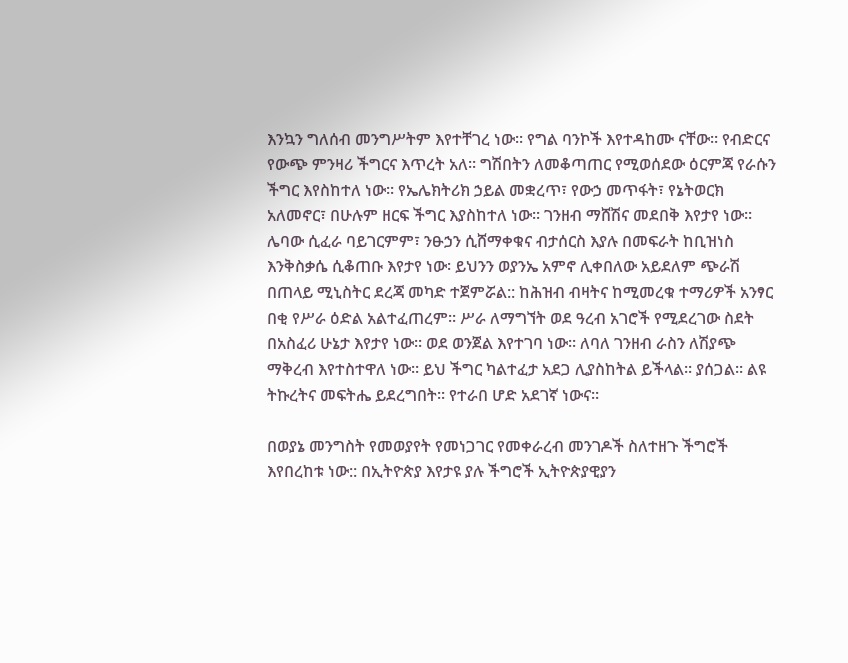እንኳን ግለሰብ መንግሥትም እየተቸገረ ነው፡፡ የግል ባንኮች እየተዳከሙ ናቸው፡፡ የብድርና የውጭ ምንዛሪ ችግርና እጥረት አለ፡፡ ግሽበትን ለመቆጣጠር የሚወሰደው ዕርምጃ የራሱን ችግር እየስከተለ ነው፡፡ የኤሌክትሪክ ኃይል መቋረጥ፣ የውኃ መጥፋት፣ የኔትወርክ አለመኖር፣ በሁሉም ዘርፍ ችግር እያስከተለ ነው፡፡ ገንዘብ ማሸሽና መደበቅ እየታየ ነው፡፡ ሌባው ሲፈራ ባይገርምም፣ ንፁኃን ሲሸማቀቁና ብታሰርስ እያሉ በመፍራት ከቢዝነስ እንቅስቃሴ ሲቆጠቡ እየታየ ነው፡ ይህንን ወያንኤ አምኖ ሊቀበለው አይደለም ጭራሽ በጠላይ ሚኒስትር ደረጃ መካድ ተጀምሯል:: ከሕዝብ ብዛትና ከሚመረቁ ተማሪዎች አንፃር በቂ የሥራ ዕድል አልተፈጠረም፡፡ ሥራ ለማግኘት ወደ ዓረብ አገሮች የሚደረገው ስደት በአስፈሪ ሁኔታ እየታየ ነው፡፡ ወደ ወንጀል እየተገባ ነው፡፡ ለባለ ገንዘብ ራስን ለሽያጭ ማቅረብ እየተስተዋለ ነው፡፡ ይህ ችግር ካልተፈታ አደጋ ሊያስከትል ይችላል፡፡ ያሰጋል፡፡ ልዩ ትኩረትና መፍትሔ ይደረግበት፡፡ የተራበ ሆድ አደገኛ ነውና፡፡

በወያኔ መንግስት የመወያየት የመነጋገር የመቀራረብ መንገዶች ስለተዘጉ ችግሮች እየበረከቱ ነው:: በኢትዮጵያ እየታዩ ያሉ ችግሮች ኢትዮጵያዊያን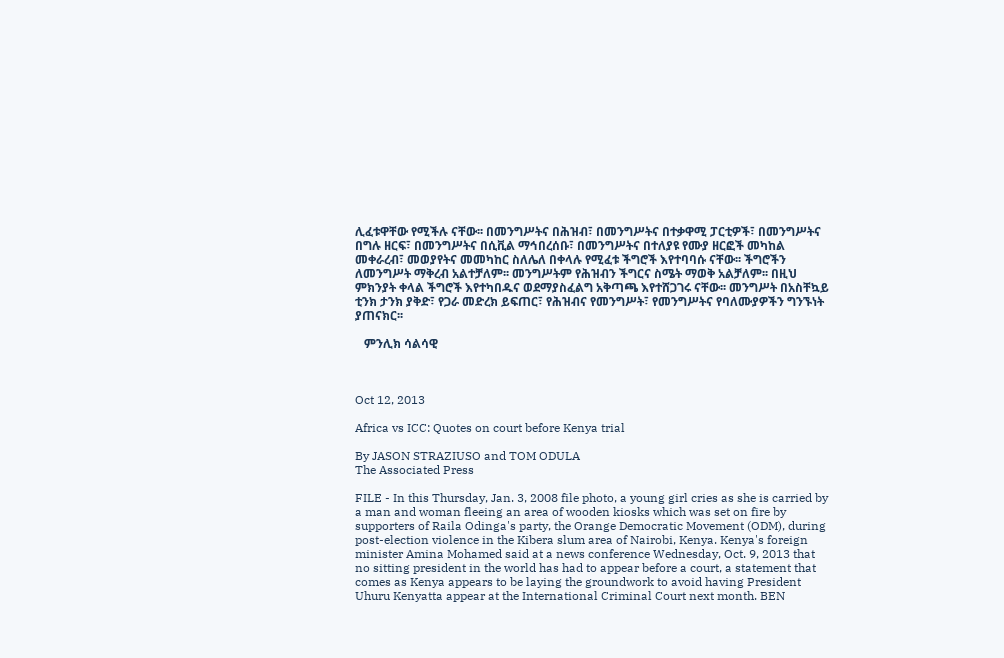ሊፈቱዋቸው የሚችሉ ናቸው፡፡ በመንግሥትና በሕዝብ፣ በመንግሥትና በተቃዋሚ ፓርቲዎች፣ በመንግሥትና በግሉ ዘርፍ፣ በመንግሥትና በሲቪል ማኅበረሰቡ፣ በመንግሥትና በተለያዩ የሙያ ዘርፎች መካከል መቀራረብ፣ መወያየትና መመካከር ስለሌለ በቀላሉ የሚፈቱ ችግሮች እየተባባሱ ናቸው፡፡ ችግሮችን ለመንግሥት ማቅረብ አልተቻለም፡፡ መንግሥትም የሕዝብን ችግርና ስሜት ማወቅ አልቻለም፡፡ በዚህ ምክንያት ቀላል ችግሮች እየተካበዱና ወደማያስፈልግ አቅጣጫ እየተሸጋገሩ ናቸው፡፡ መንግሥት በአስቸኳይ ቲንክ ታንክ ያቅድ፣ የጋራ መድረክ ይፍጠር፣ የሕዝብና የመንግሥት፣ የመንግሥትና የባለሙያዎችን ግንኙነት ያጠናክር፡፡

   ምንሊክ ሳልሳዊ



Oct 12, 2013

Africa vs ICC: Quotes on court before Kenya trial

By JASON STRAZIUSO and TOM ODULA
The Associated Press

FILE - In this Thursday, Jan. 3, 2008 file photo, a young girl cries as she is carried by a man and woman fleeing an area of wooden kiosks which was set on fire by supporters of Raila Odinga's party, the Orange Democratic Movement (ODM), during post-election violence in the Kibera slum area of Nairobi, Kenya. Kenya's foreign minister Amina Mohamed said at a news conference Wednesday, Oct. 9, 2013 that no sitting president in the world has had to appear before a court, a statement that comes as Kenya appears to be laying the groundwork to avoid having President Uhuru Kenyatta appear at the International Criminal Court next month. BEN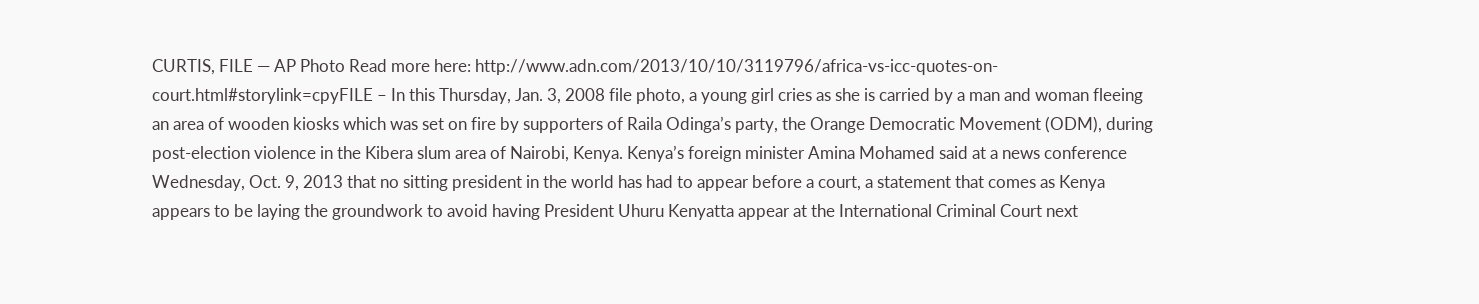CURTIS, FILE — AP Photo Read more here: http://www.adn.com/2013/10/10/3119796/africa-vs-icc-quotes-on-court.html#storylink=cpyFILE – In this Thursday, Jan. 3, 2008 file photo, a young girl cries as she is carried by a man and woman fleeing an area of wooden kiosks which was set on fire by supporters of Raila Odinga’s party, the Orange Democratic Movement (ODM), during post-election violence in the Kibera slum area of Nairobi, Kenya. Kenya’s foreign minister Amina Mohamed said at a news conference Wednesday, Oct. 9, 2013 that no sitting president in the world has had to appear before a court, a statement that comes as Kenya appears to be laying the groundwork to avoid having President Uhuru Kenyatta appear at the International Criminal Court next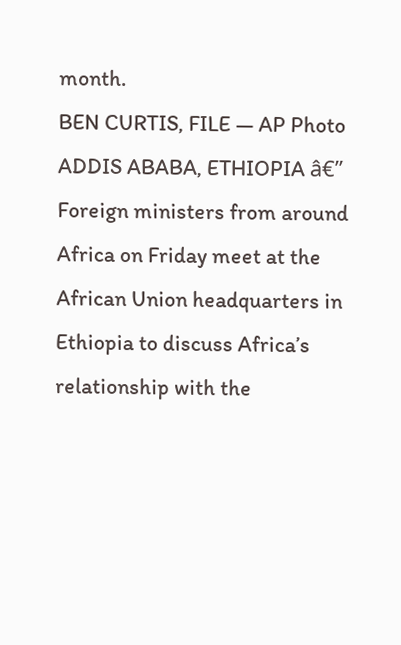month.
BEN CURTIS, FILE — AP Photo
ADDIS ABABA, ETHIOPIA â€” Foreign ministers from around Africa on Friday meet at the African Union headquarters in Ethiopia to discuss Africa’s relationship with the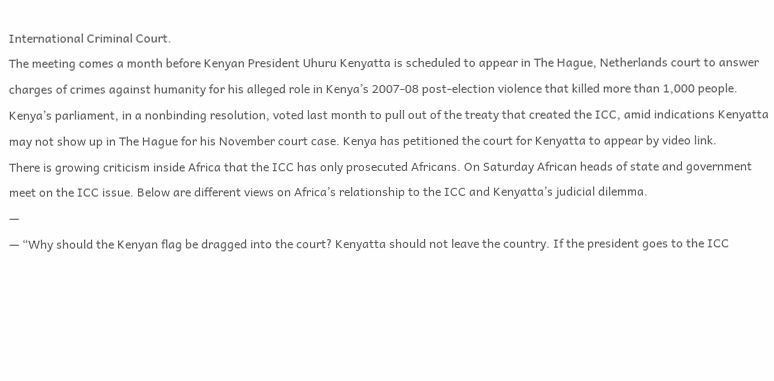International Criminal Court.
The meeting comes a month before Kenyan President Uhuru Kenyatta is scheduled to appear in The Hague, Netherlands court to answer charges of crimes against humanity for his alleged role in Kenya’s 2007-08 post-election violence that killed more than 1,000 people.
Kenya’s parliament, in a nonbinding resolution, voted last month to pull out of the treaty that created the ICC, amid indications Kenyatta may not show up in The Hague for his November court case. Kenya has petitioned the court for Kenyatta to appear by video link.
There is growing criticism inside Africa that the ICC has only prosecuted Africans. On Saturday African heads of state and government meet on the ICC issue. Below are different views on Africa’s relationship to the ICC and Kenyatta’s judicial dilemma.
—
— “Why should the Kenyan flag be dragged into the court? Kenyatta should not leave the country. If the president goes to the ICC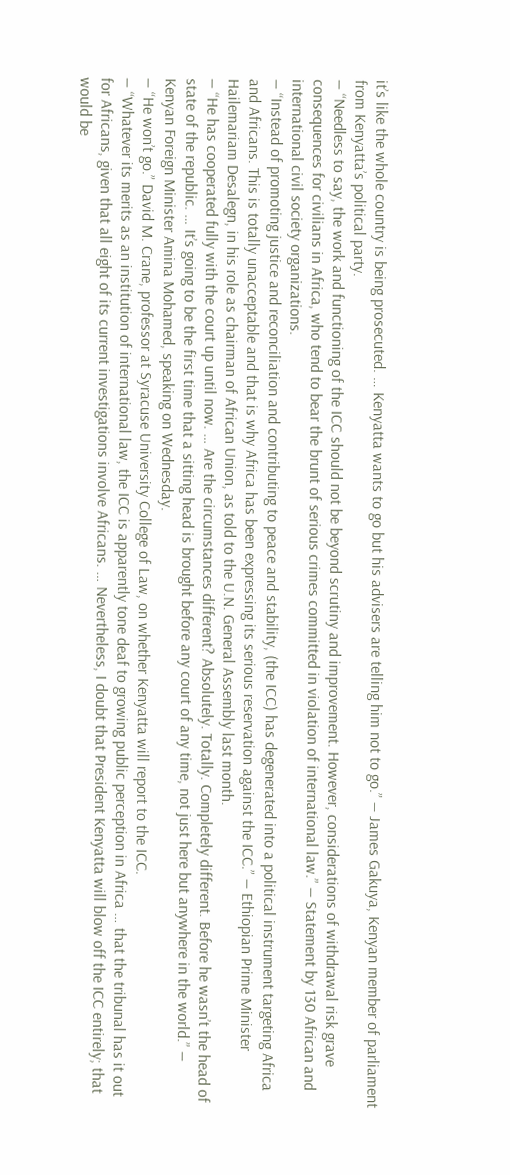it’s like the whole country is being prosecuted. … Kenyatta wants to go but his advisers are telling him not to go.” — James Gakuya, Kenyan member of parliament from Kenyatta’s political party.
— “Needless to say, the work and functioning of the ICC should not be beyond scrutiny and improvement. However, considerations of withdrawal risk grave consequences for civilians in Africa, who tend to bear the brunt of serious crimes committed in violation of international law.” — Statement by 130 African and international civil society organizations.
— “Instead of promoting justice and reconciliation and contributing to peace and stability, (the ICC) has degenerated into a political instrument targeting Africa and Africans. This is totally unacceptable and that is why Africa has been expressing its serious reservation against the ICC.” — Ethiopian Prime Minister Hailemariam Desalegn, in his role as chairman of African Union, as told to the U.N. General Assembly last month.
— “He has cooperated fully with the court up until now. … Are the circumstances different? Absolutely. Totally. Completely different. Before he wasn’t the head of state of the republic. … It’s going to be the first time that a sitting head is brought before any court of any time, not just here but anywhere in the world.” — Kenyan Foreign Minister Amina Mohamed, speaking on Wednesday.
— “He won’t go.” David M. Crane, professor at Syracuse University College of Law, on whether Kenyatta will report to the ICC.
— “Whatever its merits as an institution of international law, the ICC is apparently tone deaf to growing public perception in Africa … that the tribunal has it out for Africans, given that all eight of its current investigations involve Africans. … Nevertheless, I doubt that President Kenyatta will blow off the ICC entirely; that would be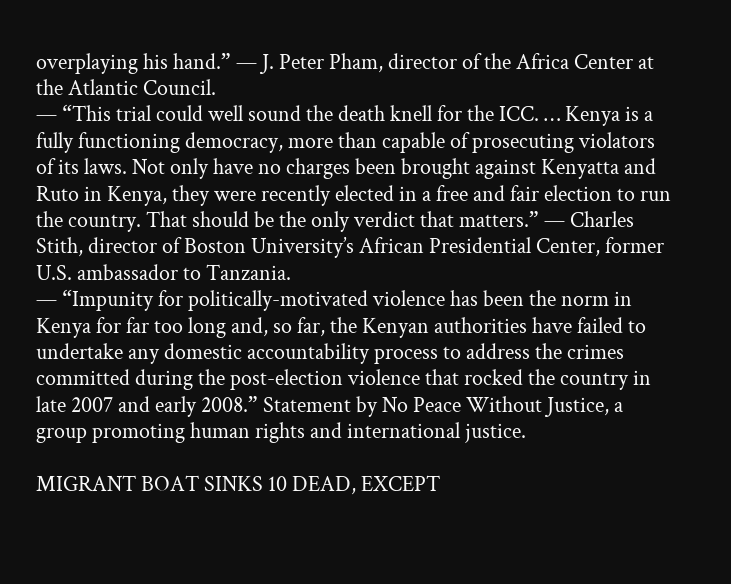overplaying his hand.” — J. Peter Pham, director of the Africa Center at the Atlantic Council.
— “This trial could well sound the death knell for the ICC. … Kenya is a fully functioning democracy, more than capable of prosecuting violators of its laws. Not only have no charges been brought against Kenyatta and Ruto in Kenya, they were recently elected in a free and fair election to run the country. That should be the only verdict that matters.” — Charles Stith, director of Boston University’s African Presidential Center, former U.S. ambassador to Tanzania.
— “Impunity for politically-motivated violence has been the norm in Kenya for far too long and, so far, the Kenyan authorities have failed to undertake any domestic accountability process to address the crimes committed during the post-election violence that rocked the country in late 2007 and early 2008.” Statement by No Peace Without Justice, a group promoting human rights and international justice.

MIGRANT BOAT SINKS 10 DEAD, EXCEPT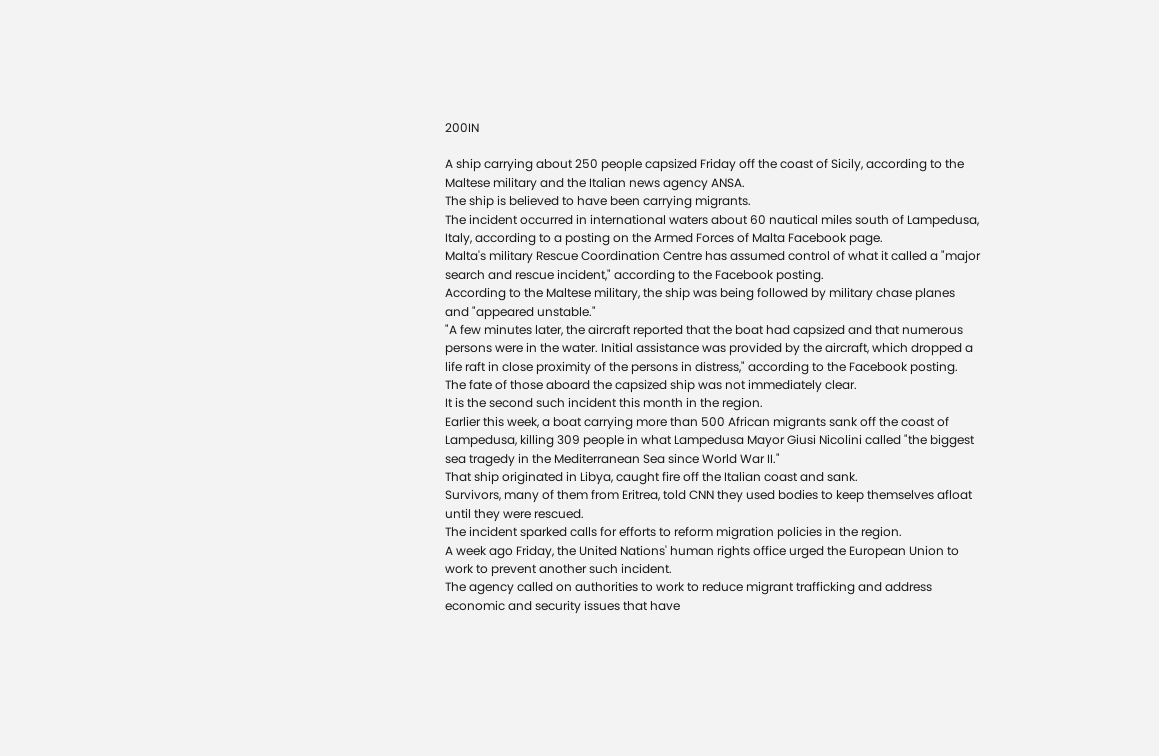200IN

A ship carrying about 250 people capsized Friday off the coast of Sicily, according to the Maltese military and the Italian news agency ANSA.
The ship is believed to have been carrying migrants.
The incident occurred in international waters about 60 nautical miles south of Lampedusa, Italy, according to a posting on the Armed Forces of Malta Facebook page.
Malta's military Rescue Coordination Centre has assumed control of what it called a "major search and rescue incident," according to the Facebook posting.
According to the Maltese military, the ship was being followed by military chase planes and "appeared unstable."
"A few minutes later, the aircraft reported that the boat had capsized and that numerous persons were in the water. Initial assistance was provided by the aircraft, which dropped a life raft in close proximity of the persons in distress," according to the Facebook posting.
The fate of those aboard the capsized ship was not immediately clear.
It is the second such incident this month in the region.
Earlier this week, a boat carrying more than 500 African migrants sank off the coast of Lampedusa, killing 309 people in what Lampedusa Mayor Giusi Nicolini called "the biggest sea tragedy in the Mediterranean Sea since World War II."
That ship originated in Libya, caught fire off the Italian coast and sank.
Survivors, many of them from Eritrea, told CNN they used bodies to keep themselves afloat until they were rescued.
The incident sparked calls for efforts to reform migration policies in the region.
A week ago Friday, the United Nations' human rights office urged the European Union to work to prevent another such incident.
The agency called on authorities to work to reduce migrant trafficking and address economic and security issues that have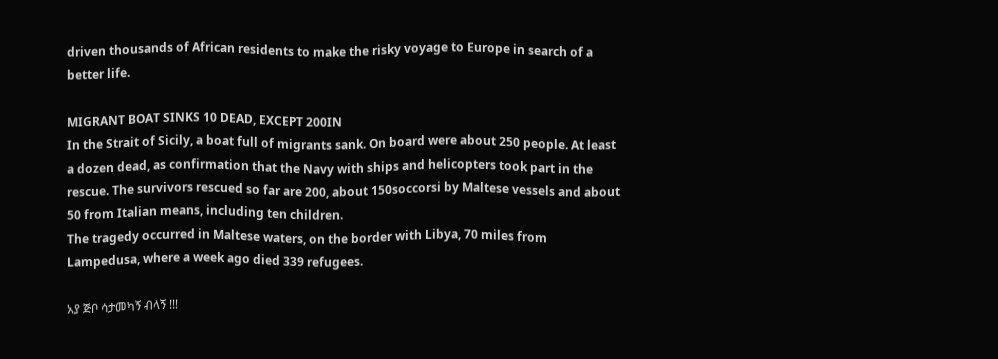driven thousands of African residents to make the risky voyage to Europe in search of a better life.

MIGRANT BOAT SINKS 10 DEAD, EXCEPT 200IN
In the Strait of Sicily, a boat full of migrants sank. On board were about 250 people. At least a dozen dead, as confirmation that the Navy with ships and helicopters took part in the rescue. The survivors rescued so far are 200, about 150soccorsi by Maltese vessels and about 50 from Italian means, including ten children.
The tragedy occurred in Maltese waters, on the border with Libya, 70 miles from Lampedusa, where a week ago died 339 refugees.

አያ ጅቦ ሳታመካኝ ብላኝ !!!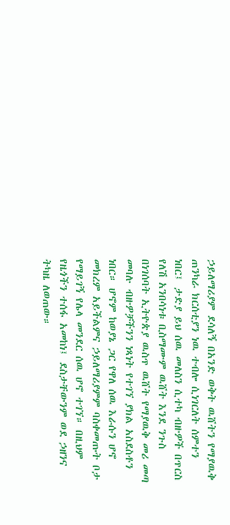ኃይለማሪያም ደሳለኝ በአንድ ወቅት ዉሸትን የማያዉቅ ጠንካራ ክርሰቲያን ነዉ ተብሎ ሲነገርለት ሰምተን ነበር፤ ታድያ ይህ ሰዉ መለስን ሲተካ ብዙዎች በጥርስ የለሽ አንበሳነቱ ቢስማሙም ዉሸት እንደ ንጉስ በነገሰባት ኢትዮጵያ ዉስጥ ዉሸት የማያዉቅ መሪ መጣ መባሉ ብዙዎቻችንን ነጻነት የተገኘ ያክል አስደስቶን ነበር። ሆኖም ከወያኔ ጋር የዋለ ሰዉ እራሱን ሆኖ መክረም አይችልምና ኃይለማሪያምም ባስቀመጡት ቦታ የማይገኝ የሌላ መንደር ሰዉ ሆኖ ተገኘ። በዚህም የዜጎችን ተሰፋ አመከነ፤ ደስታቸውንም ወደ ኃዘንና ትካዜ ለወጠው።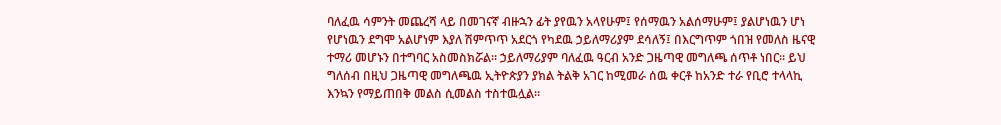ባለፈዉ ሳምንት መጨረሻ ላይ በመገናኛ ብዙኋን ፊት ያየዉን አላየሁም፤ የሰማዉን አልሰማሁም፤ ያልሆነዉን ሆነ የሆነዉን ደግሞ አልሆነም እያለ ሽምጥጥ አደርጎ የካደዉ ኃይለማሪያም ደሳለኝ፤ በእርግጥም ጎበዝ የመለስ ዜናዊ ተማሪ መሆኑን በተግባር አስመስክሯል። ኃይለማሪያም ባለፈዉ ዓርብ አንድ ጋዜጣዊ መግለጫ ሰጥቶ ነበር። ይህ ግለሰብ በዚህ ጋዜጣዊ መግለጫዉ ኢትዮጵያን ያክል ትልቅ አገር ከሚመራ ሰዉ ቀርቶ ከአንድ ተራ የቢሮ ተላላኪ እንኳን የማይጠበቅ መልስ ሲመልስ ተስተዉሏል።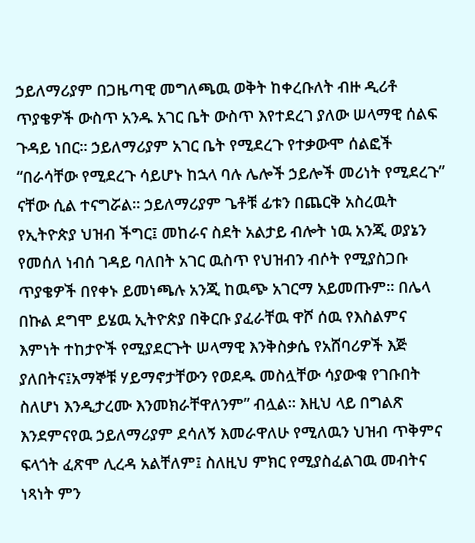ኃይለማሪያም በጋዜጣዊ መግለጫዉ ወቅት ከቀረቡለት ብዙ ዲሪቶ ጥያቄዎች ውስጥ አንዱ አገር ቤት ውስጥ እየተደረገ ያለው ሠላማዊ ሰልፍ ጉዳይ ነበር። ኃይለማሪያም አገር ቤት የሚደረጉ የተቃውሞ ሰልፎች “በራሳቸው የሚደረጉ ሳይሆኑ ከኋላ ባሉ ሌሎች ኃይሎች መሪነት የሚደረጉ” ናቸው ሲል ተናግሯል። ኃይለማሪያም ጌቶቹ ፊቱን በጨርቅ አስረዉት የኢትዮጵያ ህዝብ ችግር፤ መከራና ስደት አልታይ ብሎት ነዉ አንጂ ወያኔን የመሰለ ነብሰ ገዳይ ባለበት አገር ዉስጥ የህዝብን ብሶት የሚያስጋቡ ጥያቄዎች በየቀኑ ይመነጫሉ አንጂ ከዉጭ አገርማ አይመጡም። በሌላ በኩል ደግሞ ይሄዉ ኢትዮጵያ በቅርቡ ያፈራቸዉ ዋሾ ሰዉ የእስልምና እምነት ተከታዮች የሚያደርጉት ሠላማዊ እንቅስቃሴ የአሸባሪዎች እጅ ያለበትና፤አማኞቹ ሃይማኖታቸውን የወደዱ መስሏቸው ሳያውቁ የገቡበት ስለሆነ እንዲታረሙ እንመክራቸዋለንም” ብሏል። እዚህ ላይ በግልጽ እንደምናየዉ ኃይለማሪያም ደሳለኝ እመራዋለሁ የሚለዉን ህዝብ ጥቅምና ፍላጎት ፈጽሞ ሊረዳ አልቸለም፤ ስለዚህ ምክር የሚያስፈልገዉ መብትና ነጻነት ምን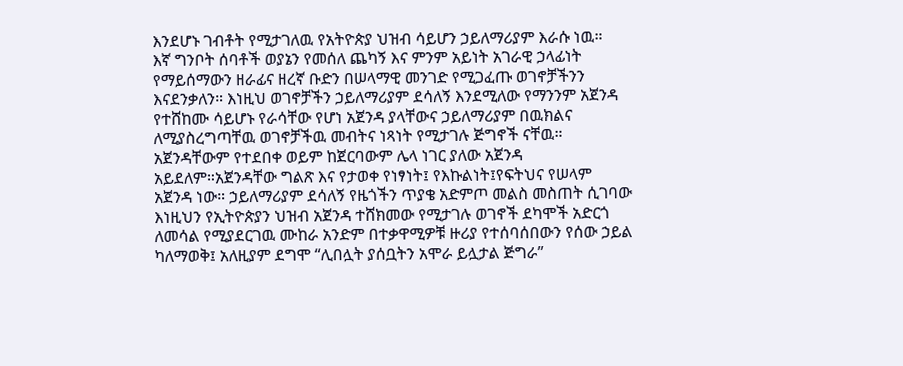እንደሆኑ ገብቶት የሚታገለዉ የአትዮጵያ ህዝብ ሳይሆን ኃይለማሪያም እራሱ ነዉ።
እኛ ግንቦት ሰባቶች ወያኔን የመሰለ ጨካኝ እና ምንም አይነት አገራዊ ኃላፊነት የማይሰማውን ዘራፊና ዘረኛ ቡድን በሠላማዊ መንገድ የሚጋፈጡ ወገኖቻችንን እናደንቃለን። እነዚህ ወገኖቻችን ኃይለማሪያም ደሳለኝ እንደሚለው የማንንም አጀንዳ የተሸከሙ ሳይሆኑ የራሳቸው የሆነ አጀንዳ ያላቸውና ኃይለማሪያም በዉክልና ለሚያስረግጣቸዉ ወገኖቻችዉ መብትና ነጻነት የሚታገሉ ጅግኖች ናቸዉ። አጀንዳቸውም የተደበቀ ወይም ከጀርባውም ሌላ ነገር ያለው አጀንዳ አይደለም።አጀንዳቸው ግልጽ እና የታወቀ የነፃነት፤ የእኩልነት፤የፍትህና የሠላም አጀንዳ ነው። ኃይለማሪያም ደሳለኝ የዜጎችን ጥያቄ አድምጦ መልስ መስጠት ሲገባው እነዚህን የኢትዮጵያን ህዝብ አጀንዳ ተሸክመው የሚታገሉ ወገኖች ደካሞች አድርጎ ለመሳል የሚያደርገዉ ሙከራ አንድም በተቃዋሚዎቹ ዙሪያ የተሰባሰበውን የሰው ኃይል ካለማወቅ፤ አለዚያም ደግሞ “ሊበሏት ያሰቧትን አሞራ ይሏታል ጅግራ”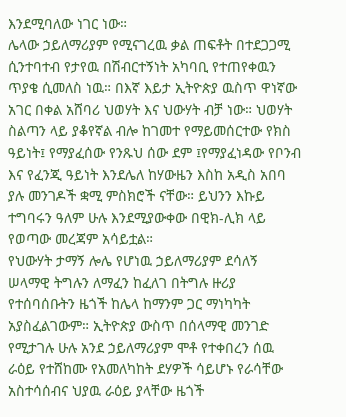እንደሚባለው ነገር ነው።
ሌላው ኃይለማሪያም የሚናገረዉ ቃል ጠፍቶት በተደጋጋሚ ሲንተባተብ የታየዉ በሽብርተኝነት አካባቢ የተጠየቀዉን ጥያቄ ሲመለስ ነዉ። በእኛ እይታ ኢትዮጵያ ዉስጥ ዋነኛው አገር በቀል አሸባሪ ህወሃት እና ህውሃት ብቻ ነው። ህወሃት ስልጣን ላይ ያቆየኛል ብሎ ከገመተ የማይመሰርተው የክስ ዓይነት፤ የማያፈሰው የንጹህ ሰው ደም ፤የማያፈነዳው የቦንብ እና የፈንጂ ዓይነት እንደሌለ ከሃውዜን እስከ አዲስ አበባ ያሉ መንገዶች ቋሚ ምስክሮች ናቸው። ይህንን እኩይ ተግባሩን ዓለም ሁሉ እንደሚያውቀው በዊክ-ሊክ ላይ የወጣው መረጃም አሳይቷል።
የህውሃት ታማኝ ሎሌ የሆነዉ ኃይለማሪያም ደሳለኝ ሠላማዊ ትግሉን ለማፈን ከፈለገ በትግሉ ዙሪያ የተሰባሰቡትን ዜጎች ከሌላ ከማንም ጋር ማነካካት አያስፈልገውም። ኢትዮጵያ ውስጥ በሰላማዊ መንገድ የሚታገሉ ሁሉ አንደ ኃይለማሪያም ሞቶ የተቀበረን ሰዉ ራዕይ የተሸከሙ የአመለካከት ደሃዎች ሳይሆኑ የራሳቸው አስተሳሰብና ህያዉ ራዕይ ያላቸው ዜጎች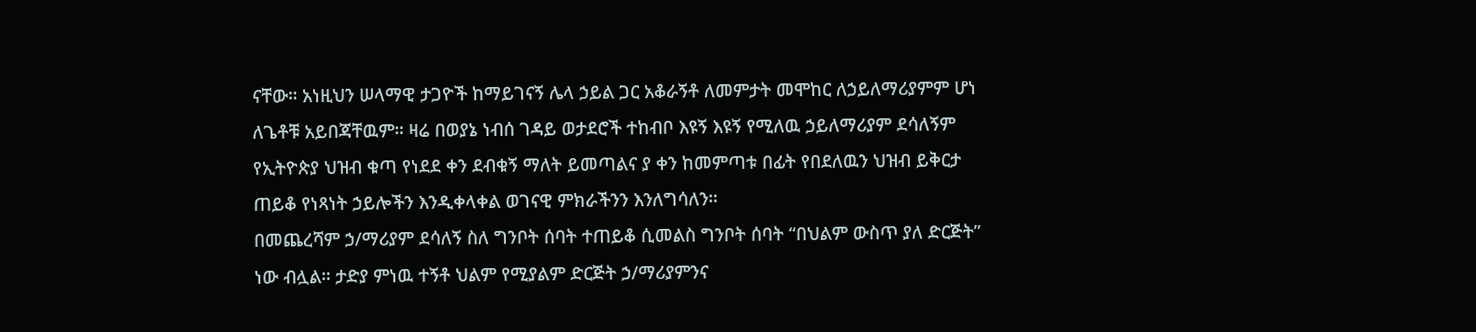ናቸው። አነዚህን ሠላማዊ ታጋዮች ከማይገናኝ ሌላ ኃይል ጋር አቆራኝቶ ለመምታት መሞከር ለኃይለማሪያምም ሆነ ለጌቶቹ አይበጃቸዉም። ዛሬ በወያኔ ነብሰ ገዳይ ወታደሮች ተከብቦ እዩኝ እዩኝ የሚለዉ ኃይለማሪያም ደሳለኝም የኢትዮጵያ ህዝብ ቁጣ የነደደ ቀን ደብቁኝ ማለት ይመጣልና ያ ቀን ከመምጣቱ በፊት የበደለዉን ህዝብ ይቅርታ ጠይቆ የነጻነት ኃይሎችን እንዲቀላቀል ወገናዊ ምክራችንን እንለግሳለን።
በመጨረሻም ኃ/ማሪያም ደሳለኝ ስለ ግንቦት ሰባት ተጠይቆ ሲመልስ ግንቦት ሰባት “በህልም ውስጥ ያለ ድርጅት” ነው ብሏል። ታድያ ምነዉ ተኝቶ ህልም የሚያልም ድርጅት ኃ/ማሪያምንና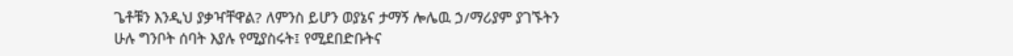ጌቶቹን እንዲህ ያቃዣቸዋል? ለምንስ ይሆን ወያኔና ታማኝ ሎሌዉ ኃ/ማሪያም ያገኙትን ሁሉ ግንቦት ሰባት እያሉ የሚያስሩት፤ የሚደበድቡትና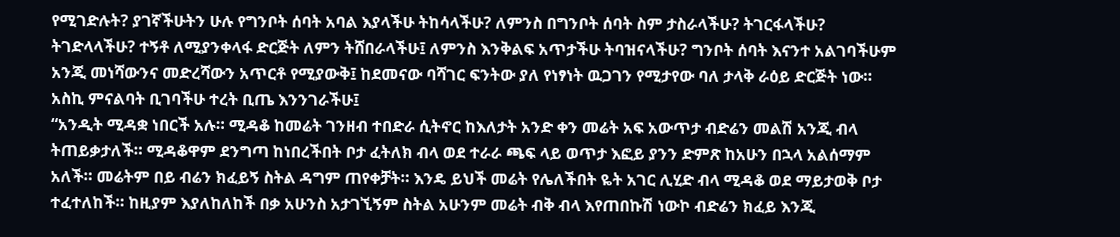የሚገድሉት? ያገኛችሁትን ሁሉ የግንቦት ሰባት አባል እያላችሁ ትከሳላችሁ? ለምንስ በግንቦት ሰባት ስም ታስራላችሁ? ትገርፋላችሁ? ትገድላላችሁ? ተኝቶ ለሚያንቀላፋ ድርጅት ለምን ትሸበራላችሁ፤ ለምንስ እንቅልፍ አጥታችሁ ትባዝናላችሁ? ግንቦት ሰባት እናንተ አልገባችሁም አንጂ መነሻውንና መድረሻውን አጥርቶ የሚያውቅ፤ ከደመናው ባሻገር ፍንትው ያለ የነፃነት ዉጋገን የሚታየው ባለ ታላቅ ራዕይ ድርጅት ነው። አስኪ ምናልባት ቢገባችሁ ተረት ቢጤ እንንገራችሁ፤
“አንዲት ሚዳቋ ነበርች አሉ። ሚዳቆ ከመሬት ገንዘብ ተበድራ ሲትኖር ከእለታት አንድ ቀን መሬት አፍ አውጥታ ብድሬን መልሽ አንጂ ብላ ትጠይቃታለች። ሚዳቆዋም ደንግጣ ከነበረችበት ቦታ ፈትለክ ብላ ወደ ተራራ ጫፍ ላይ ወጥታ እፎይ ያንን ድምጽ ከአሁን በኋላ አልሰማም አለች። መሬትም በይ ብሬን ክፈይኝ ስትል ዳግም ጠየቀቻት። እንዴ ይህች መሬት የሌለችበት ዬት አገር ሊሂድ ብላ ሚዳቆ ወደ ማይታወቅ ቦታ ተፈተለከች። ከዚያም እያለከለከች በቃ አሁንስ አታገኚኝም ስትል አሁንም መሬት ብቅ ብላ እየጠበኩሽ ነውኮ ብድሬን ክፈይ እንጂ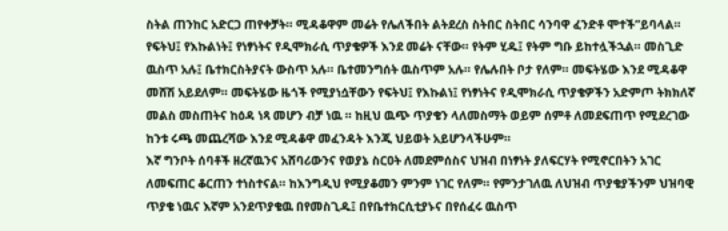ስትል ጠንከር አድርጋ ጠየቀቻት። ሚዳቆዋም መሬት የሌለችበት ልትደረስ ስትበር ስትበር ሳንባዋ ፈንድቶ ሞተች”ይባላል።
የፍትህ፤ የእኩልነት፤ የነፃነትና የዲሞክራሲ ጥያቄዎች እንደ መሬት ናቸው። የትም ሂዱ፤ የትም ግቡ ይከተሏችኋል። መስጊድ ዉስጥ አሉ፤ ቤተክርስትያናት ውስጥ አሉ። ቤተመንግሰት ዉስጥም አሉ። የሌሉበት ቦታ የለም። መፍትሄው እንደ ሚዳቆዋ መሸሽ አይደለም። መፍትሄው ዜጎች የሚያነሷቸውን የፍትህ፤ የእኩልነ፤ የነፃነትና የዲሞክራሲ ጥያቄዎችን አድምጦ ትክክለኛ መልስ መስጠትና ከዕዳ ነጻ መሆን ብቻ ነዉ ። ከዚህ ዉጭ ጥያቄን ላለመስማት ወይም ሰምቶ ለመደፍጠጥ የሚደረገው ከንቱ ሩጫ መጨረሻው እንደ ሚዳቆዋ መፈንዳት እንጂ ህይወት አይሆንላችሁም።
እኛ ግንቦት ሰባቶች ዘረኛዉንና አሸባሪውንና የወያኔ ስርዐት ለመደምሰስና ህዝብ በነፃነት ያለፍርሃት የሚኖርበትን አገር ለመፍጠር ቆርጠን ተነስተናል። ከእንግዲህ የሚያቆመን ምንም ነገር የለም። የምንታገለዉ ለህዝብ ጥያቄያችንም ህዝባዊ ጥያቄ ነዉና እኛም አንደጥያቄዉ በየመስጊዱ፤ በየቤተክርሲቲያኑና በየሰፈሩ ዉስጥ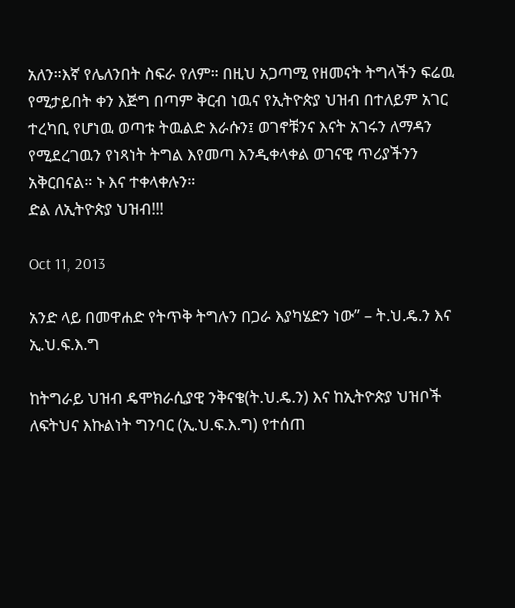አለን።እኛ የሌለንበት ስፍራ የለም። በዚህ አጋጣሚ የዘመናት ትግላችን ፍሬዉ የሚታይበት ቀን እጅግ በጣም ቅርብ ነዉና የኢትዮጵያ ህዝብ በተለይም አገር ተረካቢ የሆነዉ ወጣቱ ትዉልድ እራሱን፤ ወገኖቹንና እናት አገሩን ለማዳን የሚደረገዉን የነጻነት ትግል እየመጣ እንዲቀላቀል ወገናዊ ጥሪያችንን አቅርበናል። ኑ እና ተቀላቀሉን።
ድል ለኢትዮጵያ ህዝብ!!!

Oct 11, 2013

አንድ ላይ በመዋሐድ የትጥቅ ትግሉን በጋራ እያካሄድን ነው” – ት.ህ.ዴ.ን እና ኢ.ህ.ፍ.እ.ግ

ከትግራይ ህዝብ ዴሞክራሲያዊ ንቅናቄ(ት.ህ.ዴ.ን) እና ከኢትዮጵያ ህዝቦች ለፍትህና እኩልነት ግንባር (ኢ.ህ.ፍ.እ.ግ) የተሰጠ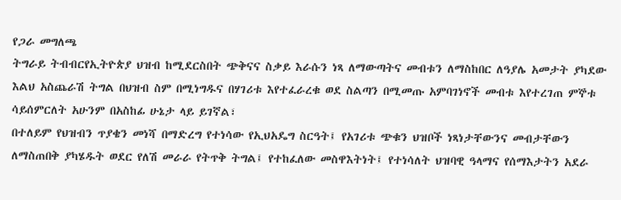የጋራ መግለጫ
ትግራይ ትብብርየኢትዮጵያ ህዝብ ከሚደርስበት ጭቅናና ስቃይ እራሱን ነጻ ለማውጣትና መብቱን ለማስከበር ለዓያሌ አመታት ያካደው እልህ አስጨራሽ ትግል በህዝብ ስም በሚነግዱና በሃገሪቱ እየተፈራረቁ ወደ ስልጣን በሚመጡ አምባገነኖች መብቱ እየተረገጠ ምኞቱ ሳይሰምርለት አሁንም በአስከፊ ሁኔታ ላይ ይገኛል፣
በተለይም የህዝብን ጥያቄን መነሻ በማድረግ የተነሳው የኢህአዴግ ስርዓት፤ የአገሪቱ ጭቁን ህዝቦች ነጻነታቸውንና መብታቸውን ለማስጠበቅ ያካሄዱት ወደር የለሽ መራራ የትጥቅ ትግል፤ የተከፈለው መስዋእትነት፤ የተነሳለት ህዝባዊ ዓላማና የሰማእታትን አደራ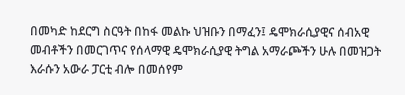በመካድ ከደርግ ስርዓት በከፋ መልኩ ህዝቡን በማፈን፤ ዴሞክራሲያዊና ሰብአዊ መብቶችን በመርገጥና የሰላማዊ ዴሞክራሲያዊ ትግል አማራጮችን ሁሉ በመዝጋት እራሱን አውራ ፓርቲ ብሎ በመሰየም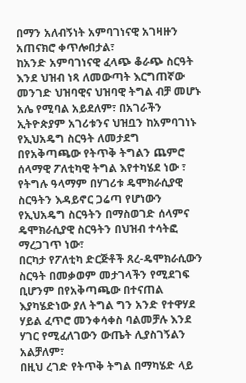በማን አለብኝነት አምባገነናዊ አገዛዙን አጠናክሮ ቀጥሎበታል፣
ከአንድ አምባገነናዊ ፈላጭ ቆራጭ ስርዓት እንደ ህዝብ ነጻ ለመውጣት እርግጠኛው መንገድ ህዝባዊና ህዝባዊ ትግል ብቻ መሆኑ አሌ የሚባል አይደለም፣ በአገራችን ኢትዮጵያም አገሪቱንና ህዝቧን ከአምባገነኑ የኢህአዴግ ስርዓት ለመታደግ በየአቅጣጫው የትጥቅ ትግልን ጨምሮ ሰላማዊ ፖለቲካዊ ትግል እየተካሄደ ነው ፣ የትግሉ ዓላማም በሃገሪቱ ዴሞክራሲያዊ ስርዓትን እዳይኖር ጋሬጣ የሆነውን የኢህአዴግ ስርዓትን በማስወገድ ሰላምና ዴሞክራሲያዊ ስርዓትን በህዝብ ተሳትፎ ማረጋገጥ ነው፣
በርካታ የፖለቲካ ድርጅቶች ጸረ-ዴሞክራሲውን ስርዓት በመቃወም መታገላችን የሚደገፍ ቢሆንም በየአቅጣጫው በተናጠል እያካሄድነው ያለ ትግል ግን አንድ የተዋሃደ ሃይል ፈጥሮ መንቀሳቀስ ባልመቻሉ እንደ ሃገር የሚፈለገውን ውጤት ሊያስገኝልን አልቻለም፣
በዚህ ረገድ የትጥቅ ትግል በማካሄድ ላይ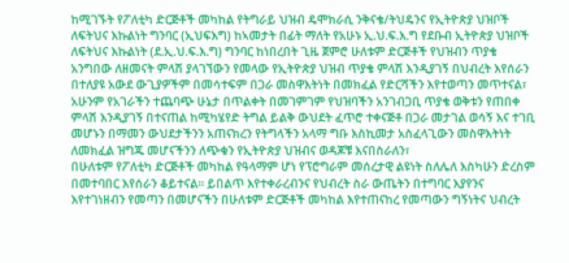ከሚገኙት የፖለቲካ ድርጅቶች መካከል የትግራይ ህዝብ ዴሞክራሲ ንቅናቄ/ትህዴንና የኢትዮጵያ ህዝቦች ለፍትህና እኩልነት ግንባር (ኢህፍእግ) ከኣመታት በፊት ማለት የአሁኑ ኢ.ህ.ፍ.እ.ግ የደቡብ ኢትዮጵያ ህዝቦች ለፍትህና እኩልነት (ደ.ኢ.ህ.ፍ.እ.ግ) ግንባር ከነበረበት ጊዜ ጀምሮ ሁለቱም ድርጅቶች የህዝብን ጥያቄ አንግበው ለዘመናት ምላሽ ያላገኘውን የመላው የኢትዮጵያ ህዝብ ጥያቄ ምላሽ እንዲያገኝ በህብረት እየሰራን በተለያዩ አውደ ውጊያዎችም በመሳተፍም በጋራ መስዋእትነት በመክፈል የድርሻችን እየተወጣን መጥተናል፣
አሁንም የአገራችን ተጨባጭ ሁኔታ በጥልቀት በመገምገም የህዝባችን አንገብጋቢ ጥያቄ ወቅቱን የጠበቀ ምላሽ እንዲያገኝ በተናጠል ከሚካሄየድ ትግል ይልቅ ውህደት ፈጥሮ ተቀናጅቶ በጋራ መታገል ወሳኝ እና ተገቢ መሆኑን በማመን ውህደታችንን አጠናክረን የትግላችን አላማ ግቡ እስኪመታ አስፈላጊውን መስዋእትነት ለመክፈል ዝግጁ መሆናችንን ለጭቁን የኢትዮጵያ ህዝብና ወዳጆቹ እናበስራለን፣
በሁለቱም የፖለቲካ ድርጅቶች መካከል የዓላማም ሆነ የፕሮግራም መሰረታዊ ልዩነት ስለሌለ እስካሁን ድረስም በመተባበር እየሰራን ቆይተናል። ይበልጥ እየተቀራረብንና የህብረት ስራ ውጤትን በተግባር እያየንና እየተገነዘብን የመጣን በመሆናችን በሁለቱም ድርጅቶች መካከል እየተጠናከረ የመጣውን ግኝነትና ህብረት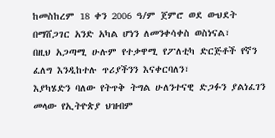ከመስከረም 18 ቀን 2006 ዓ/ም ጀምሮ ወደ ውህደት በማሸጋገር አንድ አካል ሆነን ለመንቀሳቀስ ወስነናል፣
በዚህ አጋጣሚ ሁሉም የተቃዋሚ የፖለቲካ ድርጅቶች የኛን ፈለግ እንዲከተሉ ጥሪያችንን እናቀርባለን፣
እያካሄድን ባለው የትጥቅ ትግል ሁለንተናዊ ድጋፉን ያልነፈገን መላው የኢትዮጵያ ህዝብም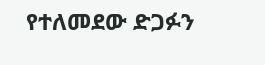የተለመደው ድጋፉን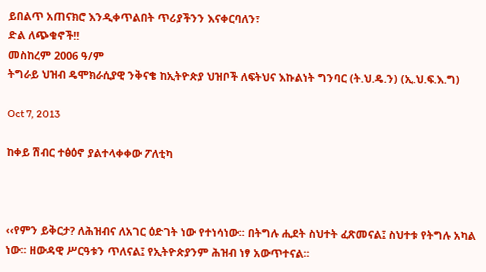ይበልጥ አጠናክሮ እንዲቀጥልበት ጥሪያችንን እናቀርባለን፣
ድል ለጭቁኖች!!
መስከረም 2006 ዓ/ም
ትግራይ ህዝብ ዴሞክራሲያዊ ንቅናቄ ከኢትዮጵያ ህዝቦች ለፍትህና እኩልነት ግንባር (ት.ህ.ዴ.ን) (ኢ.ህ.ፍ.እ.ግ)

Oct 7, 2013

ከቀይ ሽብር ተፅዕኖ ያልተላቀቀው ፖለቲካ



‹‹የምን ይቅርታ? ለሕዝብና ለአገር ዕድገት ነው የተነሳነው፡፡ በትግሉ ሒደት ስህተት ፈጽመናል፤ ስህተቱ የትግሉ አካል ነው፡፡ ዘውዳዊ ሥርዓቱን ጥለናል፤ የኢትዮጵያንም ሕዝብ ነፃ አውጥተናል፡፡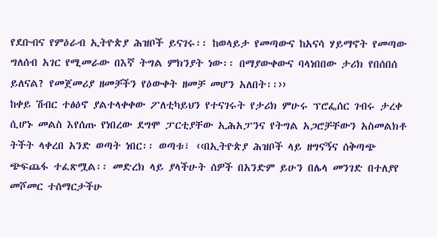የደቡብና የምዕራብ ኢትዮጵያ ሕዝቦች ይናገሩ፡፡ ከወላይታ የመጣውና ከአናሳ ሃይማኖት የመጣው ግለሰብ አገር የሚመራው በእኛ ትግል ምክንያት ነው፡፡ በማያውቀውና ባላነበበው ታሪክ የበሰበሰ ይለናል? የመጀመሪያ ዘመቻችን የዕውቀት ዘመቻ መሆን አለበት፡፡››
ከቀይ ሽብር ተፅዕኖ ያልተላቀቀው ፖለቲካይህን የተናገሩት የታሪክ ምሁሩ ፕሮፌሰር ገብሩ ታረቀ ሲሆኑ መልስ እየሰጡ የነበረው ደግሞ ፓርቲያቸው ኢሕአፓንና የትግል አጋሮቻቸውን አስመልክቶ ትችት ላቀረበ አንድ ወጣት ነበር፡፡ ወጣቱ፣ ‹‹በኢትዮጵያ ሕዝቦች ላይ ዘግናኝና ሰቅጣጭ ጭፍጨፋ ተፈጽሟል፡፡ መድረክ ላይ ያላችሁት ሰዎች በአንድም ይሁን በሌላ መንገድ በተለያየ መሾመር ተሰማርታችሁ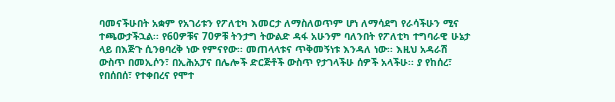ባመናችሁበት አቋም የአገሪቱን የፖለቲካ እመርታ ለማስለወጥም ሆነ ለማሳደግ የራሳችሁን ሚና ተጫውታችኋል፡፡ የ60ዎቹና 70ዎቹ ትንታግ ትውልድ ዳፋ አሁንም ባለንበት የፖለቲካ ተግባራዊ ሁኔታ ላይ በእጅጉ ሲንፀባረቅ ነው የምናየው፡፡ መጠላላቱና ጥቅመኝነቱ እንዳለ ነው፡፡ እዚህ አዳራሽ ውስጥ በመኢሶን፣ በኢሕአፓና በሌሎች ድርጅቶች ውስጥ የታገላችሁ ሰዎች አላችሁ፡፡ ያ የከሰረ፣ የበሰበሰ፣ የተቀበረና የሞተ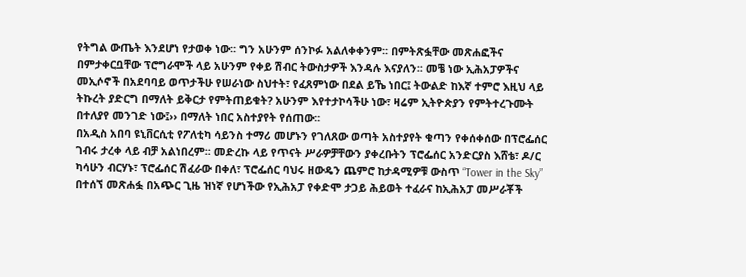የትግል ውጤት እንደሆነ የታወቀ ነው፡፡ ግን አሁንም ሰንኮፉ አልለቀቀንም፡፡ በምትጽፏቸው መጽሐፎችና በምታቀርቧቸው ፕሮግራሞች ላይ አሁንም የቀይ ሽብር ትውስታዎች እንዳሉ እናያለን፡፡ መቼ ነው ኢሕአፓዎችና መኢሶኖች በአደባባይ ወጥታችሁ የሠራነው ስህተት፣ የፈጸምነው በደል ይኼ ነበር፤ ትውልድ ከእኛ ተምሮ እዚህ ላይ ትኩረት ያድርግ በማለት ይቅርታ የምትጠይቁት? አሁንም እየተታኮሳችሁ ነው፣ ዛሬም ኢትዮጵያን የምትተረጉሙት በተለያየ መንገድ ነው፤›› በማለት ነበር አስተያየት የሰጠው፡፡
በአዲስ አበባ ዩኒቨርሲቲ የፖለቲካ ሳይንስ ተማሪ መሆኑን የገለጸው ወጣት አስተያየት ቁጣን የቀሰቀሰው በፕሮፌሰር ገብሩ ታረቀ ላይ ብቻ አልነበረም፡፡ መድረኩ ላይ የጥናት ሥራዎቻቸውን ያቀረቡትን ፕሮፌሰር አንድርያስ እሸቴ፣ ዶ/ር ካሳሁን ብርሃኑ፣ ፕሮፌሰር ሽፈራው በቀለ፣ ፕሮፌሰር ባህሩ ዘውዴን ጨምሮ ከታዳሚዎቹ ውስጥ “Tower in the Sky” በተሰኘ መጽሐፏ በአጭር ጊዜ ዝነኛ የሆነችው የኢሕአፓ የቀድሞ ታጋይ ሕይወት ተፈራና ከኢሕአፓ መሥራቾች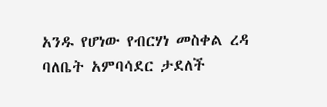አንዱ የሆነው የብርሃነ መስቀል ረዳ ባለቤት አምባሳደር ታደለች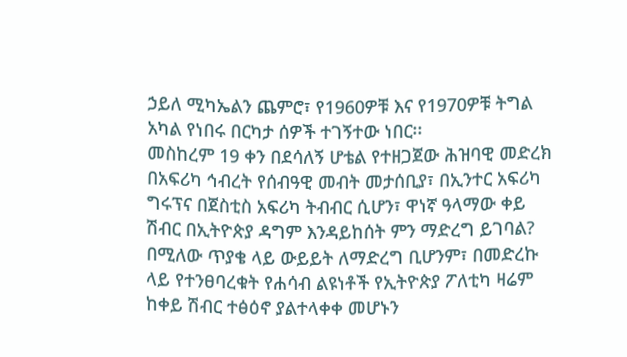ኃይለ ሚካኤልን ጨምሮ፣ የ1960ዎቹ እና የ1970ዎቹ ትግል አካል የነበሩ በርካታ ሰዎች ተገኝተው ነበር፡፡
መስከረም 19 ቀን በደሳለኝ ሆቴል የተዘጋጀው ሕዝባዊ መድረክ በአፍሪካ ኅብረት የሰብዓዊ መብት መታሰቢያ፣ በኢንተር አፍሪካ ግሩፕና በጀስቲስ አፍሪካ ትብብር ሲሆን፣ ዋነኛ ዓላማው ቀይ ሽብር በኢትዮጵያ ዳግም እንዳይከሰት ምን ማድረግ ይገባል? በሚለው ጥያቄ ላይ ውይይት ለማድረግ ቢሆንም፣ በመድረኩ ላይ የተንፀባረቁት የሐሳብ ልዩነቶች የኢትዮጵያ ፖለቲካ ዛሬም ከቀይ ሽብር ተፅዕኖ ያልተላቀቀ መሆኑን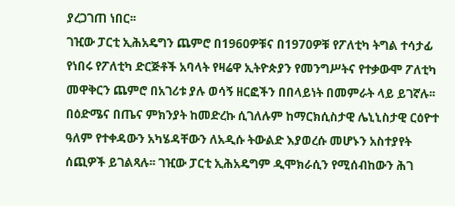ያረጋገጠ ነበር፡፡
ገዢው ፓርቲ ኢሕአዴግን ጨምሮ በ1960ዎቹና በ1970ዎቹ የፖለቲካ ትግል ተሳታፊ የነበሩ የፖለቲካ ድርጅቶች አባላት የዛሬዋ ኢትዮጵያን የመንግሥትና የተቃውሞ ፖለቲካ መዋቅርን ጨምሮ በአገሪቱ ያሉ ወሳኝ ዘርፎችን በበላይነት በመምራት ላይ ይገኛሉ፡፡ በዕድሜና በጤና ምክንያት ከመድረኩ ሲገለሉም ከማርክሲስታዊ ሌኒኒስታዊ ርዕዮተ ዓለም የተቀዳውን አካሄዳቸውን ለአዲሱ ትውልድ እያወረሱ መሆኑን አስተያየት ሰጪዎች ይገልጻሉ፡፡ ገዢው ፓርቲ ኢሕአዴግም ዲሞክራሲን የሚሰብከውን ሕገ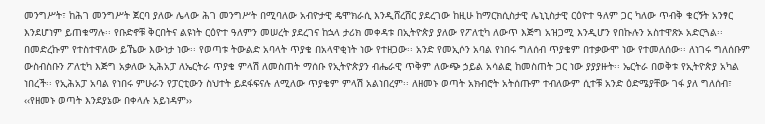መንግሥት፣ ከሕገ መንግሥት ጀርባ ያለው ሌላው ሕገ መንግሥት በሚባለው አብዮታዊ ዴሞክራሲ እንዲሸረሸር ያደረገው ከዚሁ ከማርክሲስታዊ ሌኒኒስታዊ ርዕዮተ ዓለም ጋር ካለው ጥብቅ ቁርኝት አንፃር እንደሆነም ይጠቁማሉ፡፡ የቡድኖቹ ቅርበትና ልዩነት ርዕዮተ ዓለምን መሠረት ያደረገና ከኋላ ታሪክ መቀዳቱ በኢትዮጵያ ያለው የፖለቲካ ለውጥ እጅግ አዝጋሚ እንዲሆን የበኩሉን አስተዋጽኦ አድርጓል፡፡
በመድረኩም የተስተዋለው ይኼው እውነታ ነው፡፡ የወጣቱ ትውልድ አባላት ጥያቄ በአላዋቂነት ነው የተዘጋው፡፡ አንድ የመኢሶን አባል የነበሩ ግለሰብ ጥያቄም በተቃውሞ ነው የተመለሰው፡፡ ለነገሩ ግለሰቡም ውስብስቡን ፖለቲካ እጅግ አቃለው ኢሕአፓ ለኤርትራ ጥያቄ ምላሽ ለመስጠት ማሰቡ የኢትዮጵያን ብሔራዊ ጥቅም ለውጭ ኃይል አሳልፎ ከመስጠት ጋር ነው ያያያዙት፡፡ ኤርትራ በወቅቱ የኢትዮጵያ አካል ነበረች፡፡ የኢሕአፓ አባል የነበሩ ምሁራን የፓርቲውን ስህተት ይደፋፍናሉ ለሚለው ጥያቄም ምላሽ አልነበረም፡፡ ለዘመኑ ወጣት አክብሮት አትሰጡም ተብለውም ሲተቹ አንድ ዕድሜያቸው ገፋ ያለ ግለሰብ፣ ‹‹የዘመኑ ወጣት እንደያኔው በቀላሉ አይነዳም››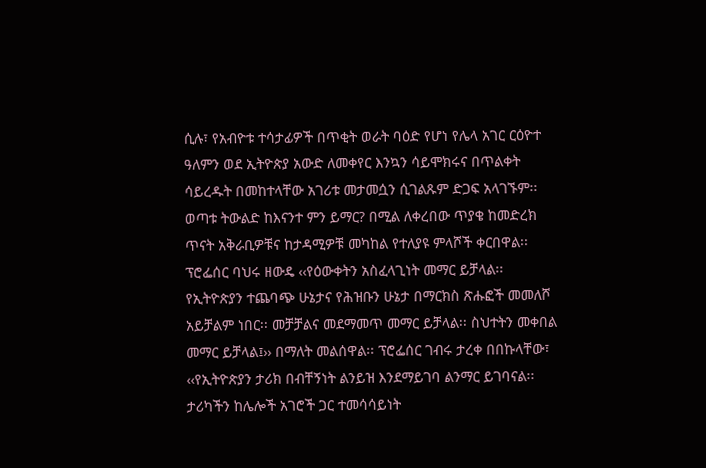ሲሉ፣ የአብዮቱ ተሳታፊዎች በጥቂት ወራት ባዕድ የሆነ የሌላ አገር ርዕዮተ ዓለምን ወደ ኢትዮጵያ አውድ ለመቀየር እንኳን ሳይሞክሩና በጥልቀት ሳይረዱት በመከተላቸው አገሪቱ መታመሷን ሲገልጹም ድጋፍ አላገኙም፡፡
ወጣቱ ትውልድ ከእናንተ ምን ይማር? በሚል ለቀረበው ጥያቄ ከመድረክ ጥናት አቅራቢዎቹና ከታዳሚዎቹ መካከል የተለያዩ ምላሾች ቀርበዋል፡፡ ፕሮፌሰር ባህሩ ዘውዴ ‹‹የዕውቀትን አስፈላጊነት መማር ይቻላል፡፡ የኢትዮጵያን ተጨባጭ ሁኔታና የሕዝቡን ሁኔታ በማርክስ ጽሑፎች መመለሾ አይቻልም ነበር፡፡ መቻቻልና መደማመጥ መማር ይቻላል፡፡ ስህተትን መቀበል መማር ይቻላል፤›› በማለት መልሰዋል፡፡ ፕሮፌሰር ገብሩ ታረቀ በበኩላቸው፣ ‹‹የኢትዮጵያን ታሪክ በብቸኝነት ልንይዝ እንደማይገባ ልንማር ይገባናል፡፡ ታሪካችን ከሌሎች አገሮች ጋር ተመሳሳይነት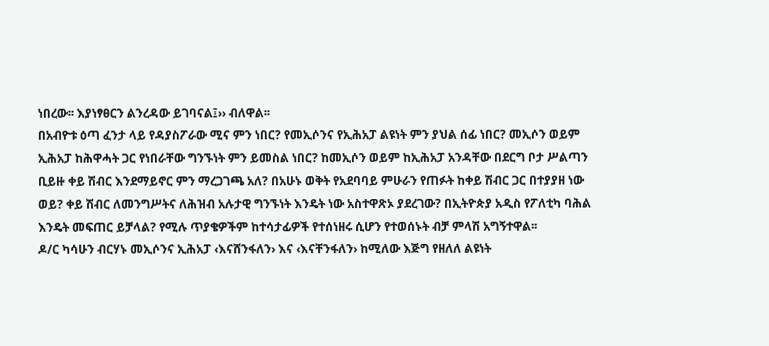ነበረው፡፡ እያነፃፀርን ልንረዳው ይገባናል፤›› ብለዋል፡፡
በአብዮቱ ዕጣ ፈንታ ላይ የዳያስፖራው ሚና ምን ነበር? የመኢሶንና የኢሕአፓ ልዩነት ምን ያህል ሰፊ ነበር? መኢሶን ወይም ኢሕአፓ ከሕዋሓት ጋር የነበራቸው ግንኙነት ምን ይመስል ነበር? ከመኢሶን ወይም ከኢሕአፓ አንዳቸው በደርግ ቦታ ሥልጣን ቢይዙ ቀይ ሽብር እንደማይኖር ምን ማረጋገጫ አለ? በአሁኑ ወቅት የአደባባይ ምሁራን የጠፉት ከቀይ ሽብር ጋር በተያያዘ ነው ወይ? ቀይ ሽብር ለመንግሥትና ለሕዝብ አሉታዊ ግንኙነት እንዴት ነው አስተዋጽኦ ያደረገው? በኢትዮጵያ አዲስ የፖለቲካ ባሕል እንዴት መፍጠር ይቻላል? የሚሉ ጥያቄዎችም ከተሳታፊዎች የተሰነዘሩ ሲሆን የተወሰኑት ብቻ ምላሽ አግኝተዋል፡፡
ዶ/ር ካሳሁን ብርሃኑ መኢሶንና ኢሕአፓ ‹እናሸንፋለን› እና ‹እናቸንፋለን› ከሚለው እጅግ የዘለለ ልዩነት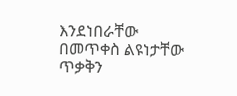እንደነበራቸው በመጥቀስ ልዩነታቸው ጥቃቅን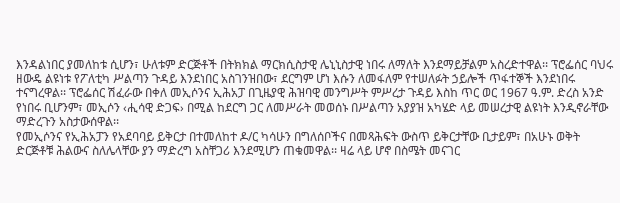እንዳልነበር ያመለከቱ ሲሆን፣ ሁለቱም ድርጅቶች በትክክል ማርክሲስታዊ ሌኒኒስታዊ ነበሩ ለማለት እንደማይቻልም አስረድተዋል፡፡ ፕሮፌሰር ባህሩ ዘውዴ ልዩነቱ የፖለቲካ ሥልጣን ጉዳይ እንደነበር አስገንዝበው፣ ደርግም ሆነ እሱን ለመፋለም የተሠለፉት ኃይሎች ጥፋተኞች እንደነበሩ ተናግረዋል፡፡ ፕሮፌሰር ሽፈራው በቀለ መኢሶንና ኢሕአፓ በጊዜያዊ ሕዝባዊ መንግሥት ምሥረታ ጉዳይ እስከ ጥር ወር 1967 ዓ.ም. ድረስ አንድ የነበሩ ቢሆንም፣ መኢሶን ‹ሒሳዊ ድጋፍ› በሚል ከደርግ ጋር ለመሥራት መወሰኑ በሥልጣን አያያዝ አካሄድ ላይ መሠረታዊ ልዩነት እንዲኖራቸው ማድረጉን አስታውሰዋል፡፡
የመኢሶንና የኢሕአፓን የአደባባይ ይቅርታ በተመለከተ ዶ/ር ካሳሁን በግለሰቦችና በመጻሕፍት ውስጥ ይቅርታቸው ቢታይም፣ በአሁኑ ወቅት ድርጅቶቹ ሕልውና ስለሌላቸው ያን ማድረግ አስቸጋሪ እንደሚሆን ጠቁመዋል፡፡ ዛሬ ላይ ሆኖ በስሜት መናገር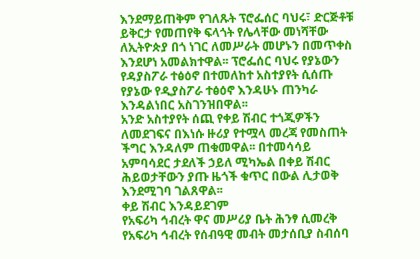እንደማይጠቅም የገለጹት ፕሮፌሰር ባህሩ፣ ድርጅቶቹ ይቅርታ የመጠየቅ ፍላጎት የሌላቸው መነሻቸው ለኢትዮጵያ በጎ ነገር ለመሥራት መሆኑን በመጥቀስ እንደሆነ አመልክተዋል፡፡ ፕሮፌሰር ባህሩ የያኔውን የዳያስፖራ ተፅዕኖ በተመለከተ አስተያየት ሲሰጡ የያኔው የዲያስፖራ ተፅዕኖ እንዳሁኑ ጠንካራ እንዳልነበር አስገንዝበዋል፡፡
አንድ አስተያየት ሰጪ የቀይ ሽብር ተጎጂዎችን ለመደገፍና በእነሱ ዙሪያ የተሟላ መረጃ የመስጠት ችግር እንዳለም ጠቁመዋል፡፡ በተመሳሳይ አምባሳደር ታደለች ኃይለ ሚካኤል በቀይ ሽብር ሕይወታቸውን ያጡ ዜጎች ቁጥር በውል ሊታወቅ እንደሚገባ ገልጸዋል፡፡
ቀይ ሽብር እንዳይደገም
የአፍሪካ ኅብረት ዋና መሥሪያ ቤት ሕንፃ ሲመረቅ የአፍሪካ ኅብረት የሰብዓዊ መብት መታሰቢያ ስብሰባ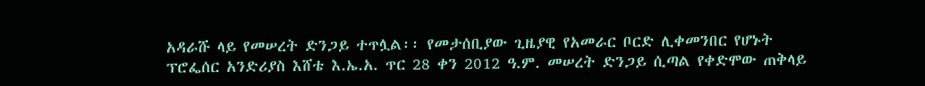አዳራሹ ላይ የመሠረት ድንጋይ ተጥሏል፡፡ የመታሰቢያው ጊዜያዊ የአመራር ቦርድ ሊቀመንበር የሆኑት ፕሮፌሰር አንድሪያስ እሸቴ እ.ኤ.አ. ጥር 28 ቀን 2012 ዓ.ም. መሠረት ድንጋይ ሲጣል የቀድሞው ጠቅላይ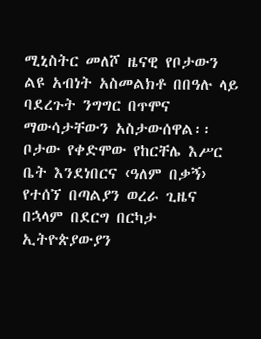ሚኒስትር መለሾ ዜናዊ የቦታውን ልዩ አብነት አስመልክቶ በበዓሉ ላይ ባደረጉት ንግግር በጥሞና ማውሳታቸውን አስታውሰዋል፡፡ ቦታው የቀድሞው የከርቸሌ እሥር ቤት እንደነበርና ‹ዓለም በቃኝ› የተሰኘ በጣልያን ወረራ ጊዜና በኋላም በደርግ በርካታ ኢትዮጵያውያን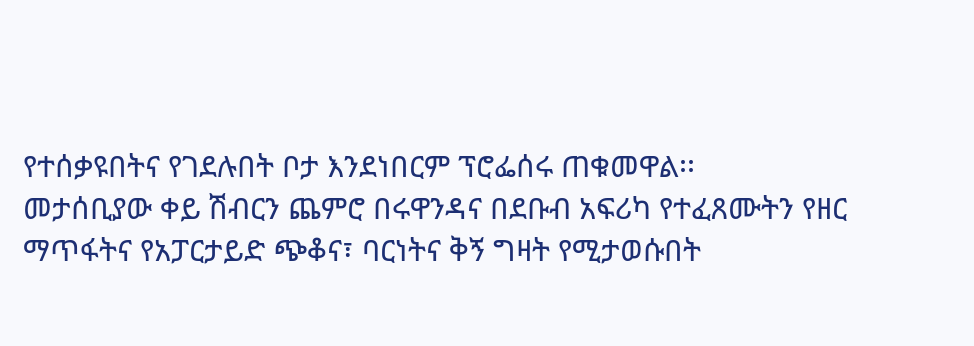የተሰቃዩበትና የገደሉበት ቦታ እንደነበርም ፕሮፌሰሩ ጠቁመዋል፡፡
መታሰቢያው ቀይ ሽብርን ጨምሮ በሩዋንዳና በደቡብ አፍሪካ የተፈጸሙትን የዘር ማጥፋትና የአፓርታይድ ጭቆና፣ ባርነትና ቅኝ ግዛት የሚታወሱበት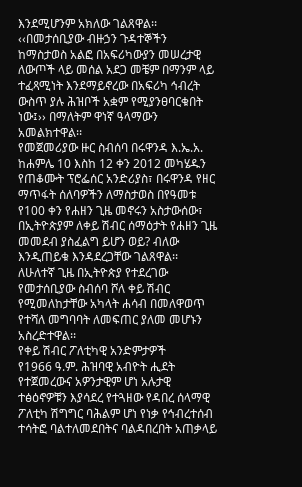እንደሚሆንም አክለው ገልጸዋል፡፡ ‹‹በመታሰቢያው ብዙኃን ጉዳተኞችን ከማስታወስ አልፎ በአፍሪካውያን መሠረታዊ ለውጦች ላይ መሰል አደጋ መቼም በማንም ላይ ተፈጻሚነት እንደማይኖረው በአፍሪካ ኅብረት ውስጥ ያሉ ሕዝቦች አቋም የሚያንፀባርቁበት ነው፤›› በማለትም ዋነኛ ዓላማውን አመልክተዋል፡፡
የመጀመሪያው ዙር ስብሰባ በሩዋንዳ እ.ኤ.አ. ከሐምሌ 10 እስከ 12 ቀን 2012 መካሄዱን የጠቆሙት ፕሮፌሰር አንድሪያስ፣ በሩዋንዳ የዘር ማጥፋት ሰለባዎችን ለማስታወስ በየዓመቱ የ100 ቀን የሐዘን ጊዜ መኖሩን አስታውሰው፣ በኢትዮጵያም ለቀይ ሽብር ሰማዕታት የሐዘን ጊዜ መመደብ ያስፈልግ ይሆን ወይ? ብለው እንዲጠይቁ እንዳደረጋቸው ገልጸዋል፡፡ ለሁለተኛ ጊዜ በኢትዮጵያ የተደረገው የመታሰቢያው ስብሰባ ሾለ ቀይ ሽብር የሚመለከታቸው አካላት ሐሳብ በመለዋወጥ የተሻለ መግባባት ለመፍጠር ያለመ መሆኑን አስረድተዋል፡፡
የቀይ ሽብር ፖለቲካዊ አንድምታዎች
የ1966 ዓ.ም. ሕዝባዊ አብዮት ሒደት የተጀመረውና አዎንታዊም ሆነ አሉታዊ ተፅዕኖዎቹን እያሳደረ የተጓዘው የዳበረ ሰላማዊ ፖለቲካ ሽግግር ባሕልም ሆነ የነቃ የኅብረተሰብ ተሳትፎ ባልተለመደበትና ባልዳበረበት አጠቃላይ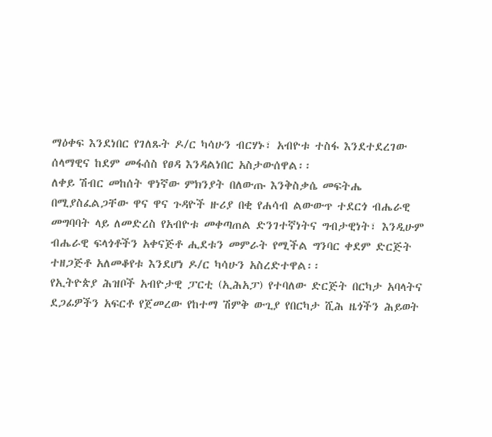ማዕቀፍ እንደነበር የገለጹት ዶ/ር ካሳሁን ብርሃኑ፣ አብዮቱ ተስፋ እንደተደረገው ሰላማዊና ከደም መፋሰስ የፀዳ እንዳልነበር አስታውሰዋል፡፡
ለቀይ ሽብር መከሰት ዋነኛው ምክንያት በለውጡ እንቅስቃሴ መፍትሔ በሚያስፈልጋቸው ዋና ዋና ጉዳዮች ዙሪያ በቂ የሐሳብ ልውውጥ ተደርጎ ብሔራዊ መግባባት ላይ ለመድረስ የአብዮቱ መቀጣጠል ድንገተኛነትና ግብታዊነት፣ እንዲሁም ብሔራዊ ፍላጎቶችን አቀናጅቶ ሒደቱን መምራት የሚችል ግንባር ቀደም ድርጅት ተዘጋጅቶ አለመቆየቱ እንደሆነ ዶ/ር ካሳሁን አስረድተዋል፡፡
የኢትዮጵያ ሕዝቦች አብዮታዊ ፓርቲ (ኢሕአፓ) የተባለው ድርጅት በርካታ አባላትና ደጋፊዎችን አፍርቶ የጀመረው የከተማ ሽምቅ ውጊያ የበርካታ ሺሕ ዜጎችን ሕይወት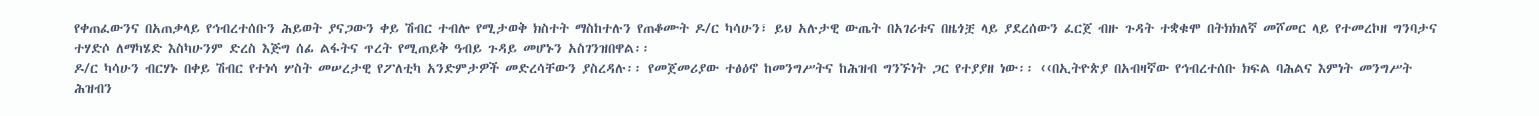የቀጠፈውንና በአጠቃላይ የኅብረተሰቡን ሕይወት ያናጋውን ቀይ ሽብር ተብሎ የሚታወቅ ክስተት ማስከተሉን የጠቆሙት ዶ/ር ካሳሁን፣ ይህ አሉታዊ ውጤት በአገሪቱና በዜጎቿ ላይ ያደረሰውን ፈርጀ ብዙ ጉዳት ተቋቁሞ በትክክለኛ መሾመር ላይ የተመረኮዘ ግንባታና ተሃድሶ ለማካሄድ እስካሁንም ድረስ እጅግ ሰፊ ልፋትና ጥረት የሚጠይቅ ዓብይ ጉዳይ መሆኑን አስገንዝበዋል፡፡
ዶ/ር ካሳሁን ብርሃኑ በቀይ ሽብር የተነሳ ሦስት መሠረታዊ የፖለቲካ አንድምታዎች መድረሳቸውን ያስረዳሉ፡፡ የመጀመሪያው ተፅዕኖ ከመንግሥትና ከሕዝብ ግንኙነት ጋር የተያያዘ ነው፡፡ ‹‹በኢትዮጵያ በአብዛኛው የኅብረተሰቡ ክፍል ባሕልና እምነት መንግሥት ሕዝብን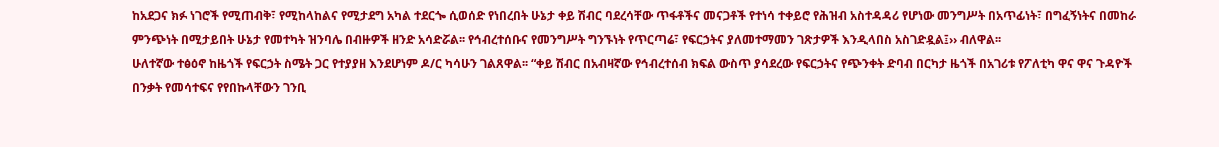ከአደጋና ክፉ ነገሮች የሚጠብቅ፣ የሚከላከልና የሚታደግ አካል ተደርጐ ሲወሰድ የነበረበት ሁኔታ ቀይ ሽብር ባደረሳቸው ጥፋቶችና መናጋቶች የተነሳ ተቀይሮ የሕዝብ አስተዳዳሪ የሆነው መንግሥት በአጥፊነት፣ በግፈኝነትና በመከራ ምንጭነት በሚታይበት ሁኔታ የመተካት ዝንባሌ በብዙዎች ዘንድ አሳድሯል፡፡ የኅብረተሰቡና የመንግሥት ግንኙነት የጥርጣሬ፣ የፍርኃትና ያለመተማመን ገጽታዎች እንዲላበስ አስገድዷል፤›› ብለዋል፡፡
ሁለተኛው ተፅዕኖ ከዜጎች የፍርኃት ስሜት ጋር የተያያዘ እንደሆነም ዶ/ር ካሳሁን ገልጸዋል፡፡ “ቀይ ሽብር በአብዛኛው የኅብረተሰብ ክፍል ውስጥ ያሳደረው የፍርኃትና የጭንቀት ድባብ በርካታ ዜጎች በአገሪቱ የፖለቲካ ዋና ዋና ጉዳዮች በንቃት የመሳተፍና የየበኩላቸውን ገንቢ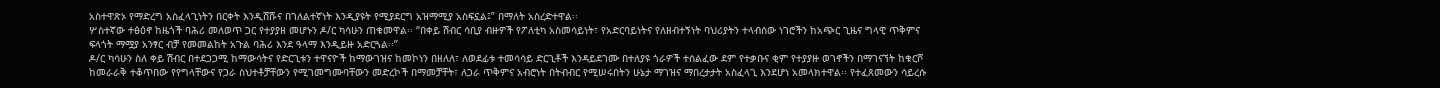አስተዋጽኦ የማድረግ አስፈላጊነትን በርቀት እንዲሸሹና በገለልተኛነት እንዲያዩት የሚያደርግ አዝማሚያ አስፍኗል፤” በማለት አስረድተዋል፡፡
ሦስተኛው ተፅዕኖ ከዜጎች ባሕሪ መለወጥ ጋር የተያያዘ መሆኑን ዶ/ር ካሳሁን ጠቁመዋል፡፡ “በቀይ ሽብር ሳቢያ ብዙዎች የፖለቲካ አስመሳይነት፣ የአድርባይነትና የለዘብተኝነት ባህሪያትን ተላብሰው ነገሮችን ከአጭር ጊዜና ግላዊ ጥቅምና ፍላጎት ማሟያ አንፃር ብቻ የመመልከት አጉል ባሕሪ እንደ ዓላማ እንዲይዙ አድርጓል፡፡”
ዶ/ር ካሳሁን ስለ ቀይ ሽብር በተደጋጋሚ ከማውሳትና የድርጊቱን ተዋናዮች ከማውገዝና ከመኮነን በዘለለ፣ ለወደፊቱ ተመሳሳይ ድርጊቶች እንዳይደገሙ በተለያዩ ጎራዎች ተሰልፈው ደም የተቃቡና ቂም የተያያዙ ወገኖችን በማገናኘት ከቁርሾ ከመራራቅ ተቆጥበው የየግላቸውና የጋራ ስህተቶቻቸውን የሚገመግሙባቸውን መድረኮች በማመቻቸት፣ ለጋራ ጥቅምና አብሮነት በትብብር የሚሠሩበትን ሁኔታ ማገዝና ማበረታታት አስፈላጊ እንደሆነ አመላክተዋል፡፡ የተፈጸመውን ሳይረሱ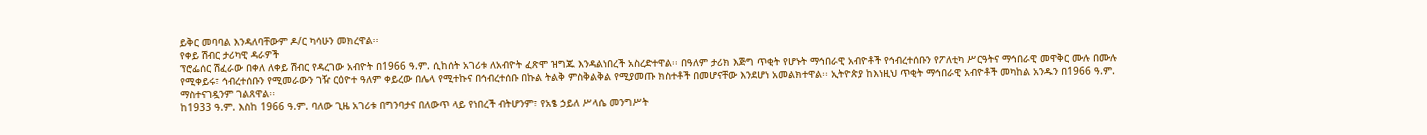ይቅር መባባል እንዳለባቸውም ዶ/ር ካሳሁን መክረዋል፡፡
የቀይ ሽብር ታሪካዊ ዳራዎች
ፕሮፌሰር ሽፈራው በቀለ ለቀይ ሽብር የዳረገው አብዮት በ1966 ዓ.ም. ሲከሰት አገሪቱ ለአብዮት ፈጽሞ ዝግጁ እንዳልነበረች አስረድተዋል፡፡ በዓለም ታሪክ እጅግ ጥቂት የሆኑት ማኅበራዊ አብዮቶች የኅብረተሰቡን የፖለቲካ ሥርዓትና ማኅበራዊ መዋቅር ሙሉ በሙሉ የሚቀይሩ፣ ኅብረተሰቡን የሚመራውን ገዥ ርዕዮተ ዓለም ቀይረው በሌላ የሚተኩና በኅብረተሰቡ በኩል ትልቅ ምስቅልቅል የሚያመጡ ክስተቶች በመሆናቸው እንደሆነ አመልክተዋል፡፡ ኢትዮጵያ ከእነዚህ ጥቂት ማኅበራዊ አብዮቶች መካከል አንዱን በ1966 ዓ.ም. ማስተናገዷንም ገልጸዋል፡፡
ከ1933 ዓ.ም. እስከ 1966 ዓ.ም. ባለው ጊዜ አገሪቱ በግንባታና በለውጥ ላይ የነበረች ብትሆንም፣ የአፄ ኃይለ ሥላሴ መንግሥት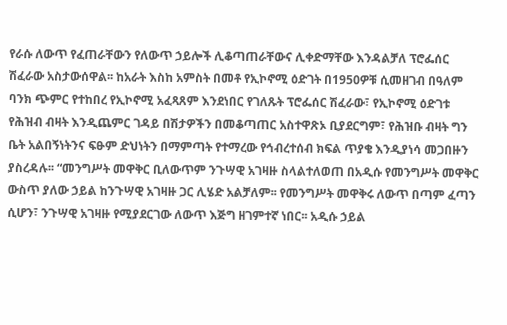የራሱ ለውጥ የፈጠራቸውን የለውጥ ኃይሎች ሊቆጣጠራቸውና ሊቀድማቸው እንዳልቻለ ፕሮፌሰር ሽፈራው አስታውሰዋል፡፡ ከአራት እስከ አምስት በመቶ የኢኮኖሚ ዕድገት በ1950ዎቹ ሲመዘገብ በዓለም ባንክ ጭምር የተከበረ የኢኮኖሚ አፈጻጸም እንደነበር የገለጹት ፕሮፌሰር ሽፈራው፣ የኢኮኖሚ ዕድገቱ የሕዝብ ብዛት እንዲጨምር ገዳይ በሽታዎችን በመቆጣጠር አስተዋጽኦ ቢያደርግም፣ የሕዝቡ ብዛት ግን ቤት አልበኝነትንና ፍፁም ድህነትን በማምጣት የተማረው የኅብረተሰብ ክፍል ጥያቄ እንዲያነሳ መጋበዙን ያስረዳሉ፡፡ “መንግሥት መዋቅር ቢለውጥም ንጉሣዊ አገዛዙ ስላልተለወጠ በአዲሱ የመንግሥት መዋቅር ውስጥ ያለው ኃይል ከንጉሣዊ አገዛዙ ጋር ሊሄድ አልቻለም፡፡ የመንግሥት መዋቅሩ ለውጥ በጣም ፈጣን ሲሆን፣ ንጉሣዊ አገዛዙ የሚያደርገው ለውጥ እጅግ ዘገምተኛ ነበር፡፡ አዲሱ ኃይል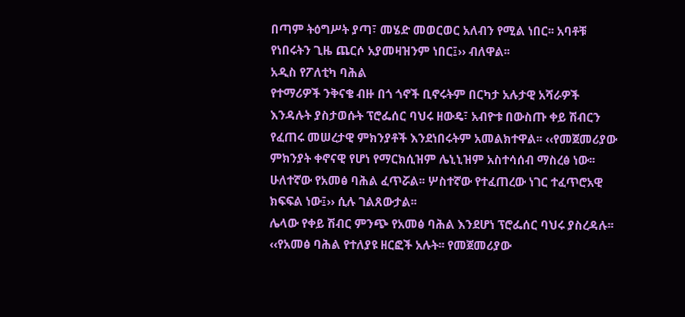በጣም ትዕግሥት ያጣ፣ መሄድ መወርወር አለብን የሚል ነበር፡፡ አባቶቹ የነበሩትን ጊዜ ጨርሶ አያመዛዝንም ነበር፤›› ብለዋል፡፡
አዲስ የፖለቲካ ባሕል
የተማሪዎች ንቅናቄ ብዙ በጎ ጎኖች ቢኖሩትም በርካታ አሉታዊ አሻራዎች እንዳሉት ያስታወሱት ፕሮፌሰር ባህሩ ዘውዴ፣ አብዮቱ በውስጡ ቀይ ሽብርን የፈጠሩ መሠረታዊ ምክንያቶች እንደነበሩትም አመልክተዋል፡፡ ‹‹የመጀመሪያው ምክንያት ቀኖናዊ የሆነ የማርክሲዝም ሌኒኒዝም አስተሳሰብ ማስረፅ ነው፡፡ ሁለተኛው የአመፅ ባሕል ፈጥሯል፡፡ ሦስተኛው የተፈጠረው ነገር ተፈጥሮአዊ ክፍፍል ነው፤›› ሲሉ ገልጸውታል፡፡
ሌላው የቀይ ሽብር ምንጭ የአመፅ ባሕል እንደሆነ ፕሮፌሰር ባህሩ ያስረዳሉ፡፡ ‹‹የአመፅ ባሕል የተለያዩ ዘርፎች አሉት፡፡ የመጀመሪያው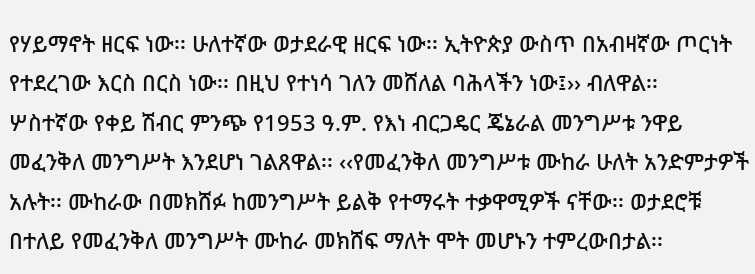የሃይማኖት ዘርፍ ነው፡፡ ሁለተኛው ወታደራዊ ዘርፍ ነው፡፡ ኢትዮጵያ ውስጥ በአብዛኛው ጦርነት የተደረገው እርስ በርስ ነው፡፡ በዚህ የተነሳ ገለን መሸለል ባሕላችን ነው፤›› ብለዋል፡፡
ሦስተኛው የቀይ ሽብር ምንጭ የ1953 ዓ.ም. የእነ ብርጋዴር ጄኔራል መንግሥቱ ንዋይ መፈንቅለ መንግሥት እንደሆነ ገልጸዋል፡፡ ‹‹የመፈንቅለ መንግሥቱ ሙከራ ሁለት አንድምታዎች አሉት፡፡ ሙከራው በመክሸፉ ከመንግሥት ይልቅ የተማሩት ተቃዋሚዎች ናቸው፡፡ ወታደሮቹ በተለይ የመፈንቅለ መንግሥት ሙከራ መክሸፍ ማለት ሞት መሆኑን ተምረውበታል፡፡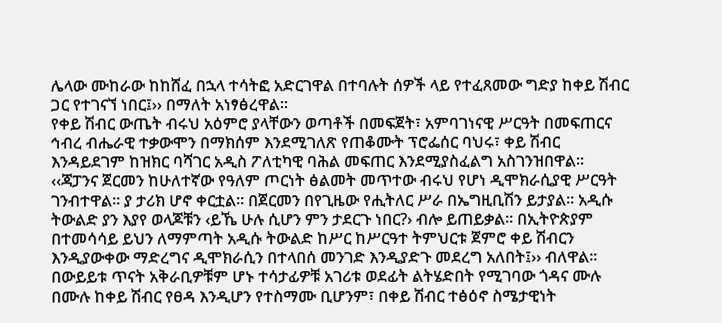ሌላው ሙከራው ከከሸፈ በኋላ ተሳትፎ አድርገዋል በተባሉት ሰዎች ላይ የተፈጸመው ግድያ ከቀይ ሽብር ጋር የተገናኘ ነበር፤›› በማለት አነፃፅረዋል፡፡
የቀይ ሽብር ውጤት ብሩህ አዕምሮ ያላቸውን ወጣቶች በመፍጀት፣ አምባገነናዊ ሥርዓት በመፍጠርና ኅብረ ብሔራዊ ተቃውሞን በማክሰም እንደሚገለጽ የጠቆሙት ፕሮፌሰር ባህሩ፣ ቀይ ሽብር እንዳይደገም ከዝክር ባሻገር አዲስ ፖለቲካዊ ባሕል መፍጠር እንደሚያስፈልግ አስገንዝበዋል፡፡ ‹‹ጃፓንና ጀርመን ከሁለተኛው የዓለም ጦርነት ፅልመት መጥተው ብሩህ የሆነ ዲሞክራሲያዊ ሥርዓት ገንብተዋል፡፡ ያ ታሪክ ሆኖ ቀርቷል፡፡ በጀርመን በየጊዜው የሒትለር ሥራ በኤግዚቢሽን ይታያል፡፡ አዲሱ ትውልድ ያን እያየ ወላጆቹን ‹ይኼ ሁሉ ሲሆን ምን ታደርጉ ነበር?› ብሎ ይጠይቃል፡፡ በኢትዮጵያም በተመሳሳይ ይህን ለማምጣት አዲሱ ትውልድ ከሥር ከሥርዓተ ትምህርቱ ጀምሮ ቀይ ሽብርን እንዲያውቀው ማድረግና ዲሞክራሲን በተላበሰ መንገድ እንዲያድጉ መደረግ አለበት፤›› ብለዋል፡፡
በውይይቱ ጥናት አቅራቢዎቹም ሆኑ ተሳታፊዎቹ አገሪቱ ወደፊት ልትሄድበት የሚገባው ጎዳና ሙሉ በሙሉ ከቀይ ሽብር የፀዳ እንዲሆን የተስማሙ ቢሆንም፣ በቀይ ሽብር ተፅዕኖ ስሜታዊነት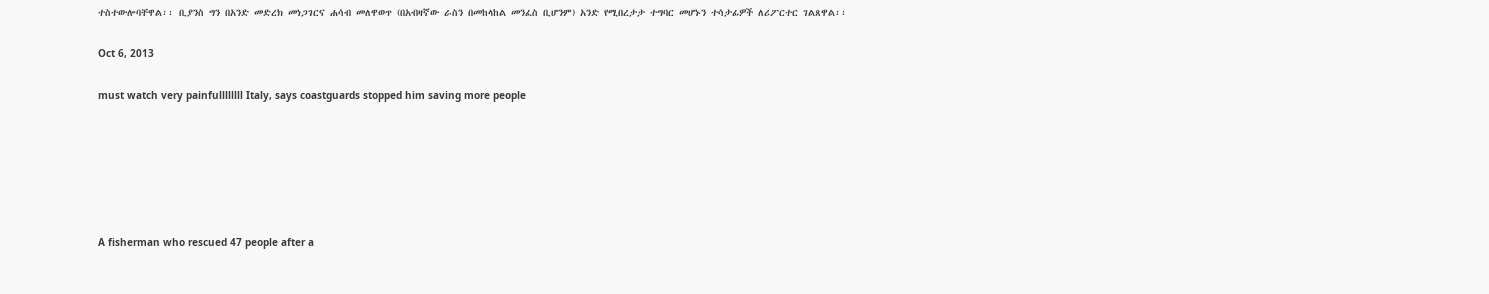ተስተውሎባቸዋል፡፡ ቢያንስ ግን በአንድ መድረክ መነጋገርና ሐሳብ መለዋወጥ (በአብዛኛው ራስን በመከላከል መንፈስ ቢሆንም) አንድ የሚበረታታ ተግባር መሆኑን ተሳታፊዎች ለሪፖርተር ገልጸዋል፡፡

Oct 6, 2013

must watch very painfullllllll Italy, says coastguards stopped him saving more people






A fisherman who rescued 47 people after a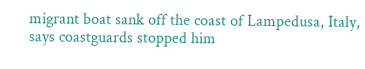migrant boat sank off the coast of Lampedusa, Italy, says coastguards stopped him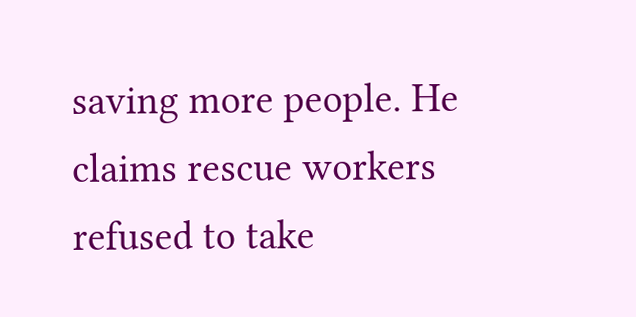saving more people. He claims rescue workers refused to take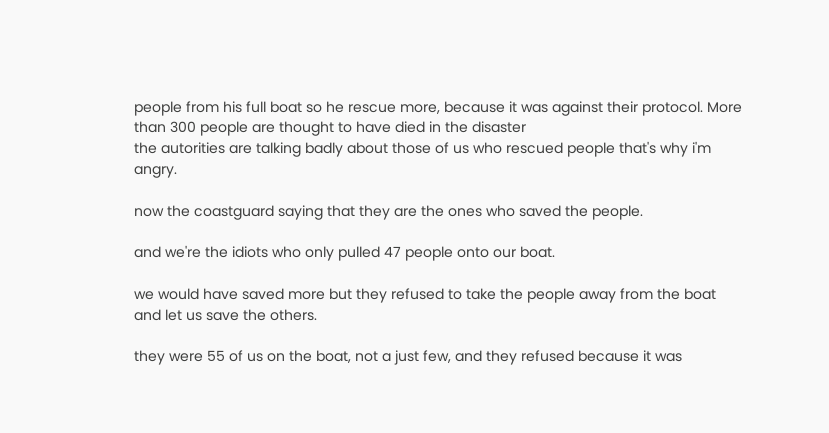people from his full boat so he rescue more, because it was against their protocol. More than 300 people are thought to have died in the disaster
the autorities are talking badly about those of us who rescued people that's why i'm angry.

now the coastguard saying that they are the ones who saved the people.

and we're the idiots who only pulled 47 people onto our boat.

we would have saved more but they refused to take the people away from the boat and let us save the others.

they were 55 of us on the boat, not a just few, and they refused because it was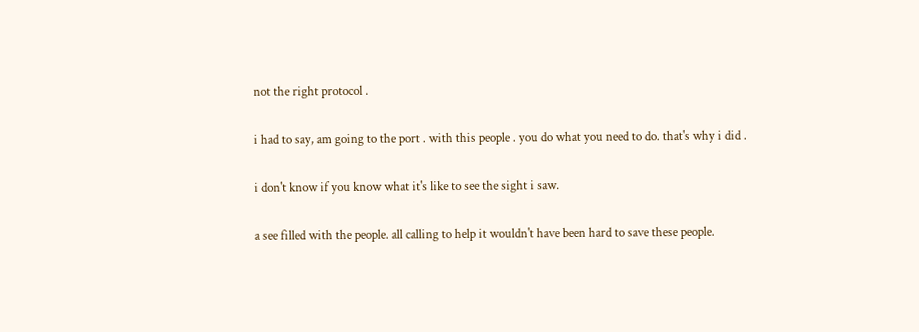not the right protocol .

i had to say, am going to the port . with this people . you do what you need to do. that's why i did .

i don't know if you know what it's like to see the sight i saw.

a see filled with the people. all calling to help it wouldn't have been hard to save these people.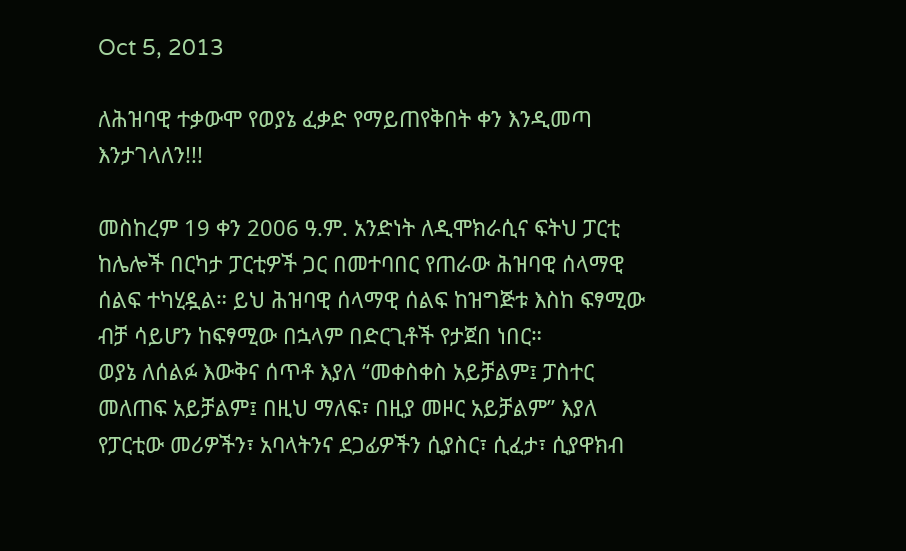Oct 5, 2013

ለሕዝባዊ ተቃውሞ የወያኔ ፈቃድ የማይጠየቅበት ቀን እንዲመጣ እንታገላለን!!!

መስከረም 19 ቀን 2006 ዓ.ም. አንድነት ለዲሞክራሲና ፍትህ ፓርቲ ከሌሎች በርካታ ፓርቲዎች ጋር በመተባበር የጠራው ሕዝባዊ ሰላማዊ ሰልፍ ተካሂዷል። ይህ ሕዝባዊ ሰላማዊ ሰልፍ ከዝግጅቱ እስከ ፍፃሚው ብቻ ሳይሆን ከፍፃሚው በኋላም በድርጊቶች የታጀበ ነበር።
ወያኔ ለሰልፉ እውቅና ሰጥቶ እያለ “መቀስቀስ አይቻልም፤ ፓስተር መለጠፍ አይቻልም፤ በዚህ ማለፍ፣ በዚያ መዞር አይቻልም” እያለ የፓርቲው መሪዎችን፣ አባላትንና ደጋፊዎችን ሲያስር፣ ሲፈታ፣ ሲያዋክብ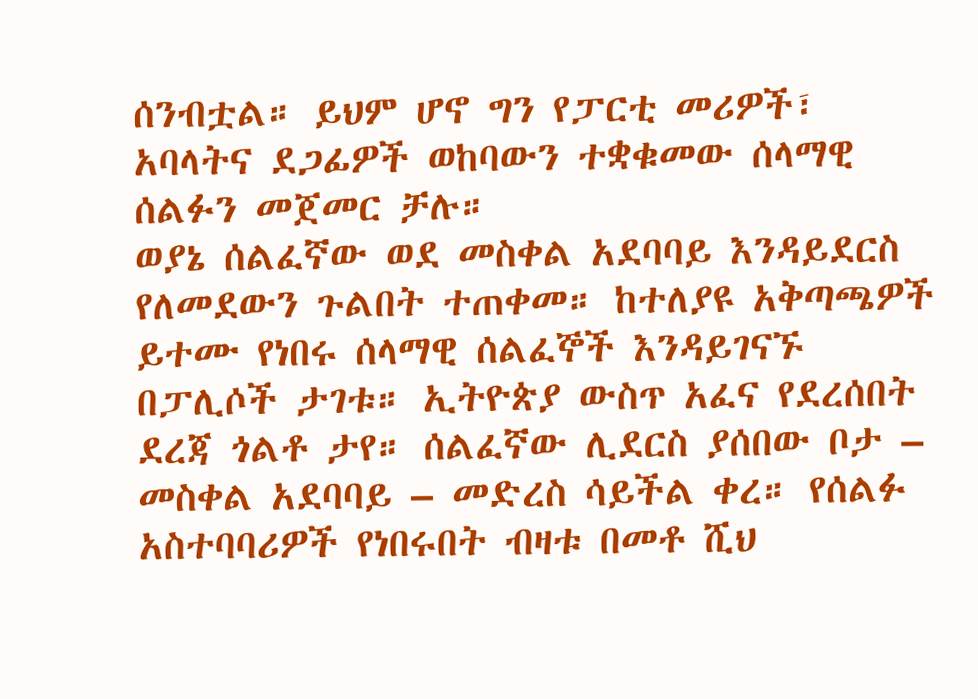ሰንብቷል። ይህም ሆኖ ግን የፓርቲ መሪዎች፣ አባላትና ደጋፊዎች ወከባውን ተቋቁመው ሰላማዊ ሰልፉን መጀመር ቻሉ።
ወያኔ ሰልፈኛው ወደ መስቀል አደባባይ እንዳይደርስ የለመደውን ጉልበት ተጠቀመ። ከተለያዩ አቅጣጫዎች ይተሙ የነበሩ ሰላማዊ ሰልፈኞች እንዳይገናኙ በፓሊሶች ታገቱ። ኢትዮጵያ ውስጥ አፈና የደረሰበት ደረጃ ጎልቶ ታየ። ሰልፈኛው ሊደርስ ያሰበው ቦታ – መስቀል አደባባይ – መድረስ ሳይችል ቀረ። የሰልፉ አስተባባሪዎች የነበሩበት ብዛቱ በመቶ ሺህ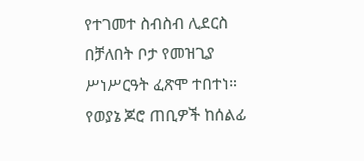የተገመተ ስብስብ ሊደርስ በቻለበት ቦታ የመዝጊያ ሥነሥርዓት ፈጽሞ ተበተነ።
የወያኔ ጆሮ ጠቢዎች ከሰልፊ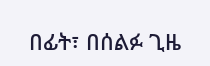በፊት፣ በሰልፉ ጊዜ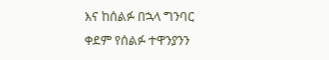እና ከሰልፉ በኋላ ግንባር ቀደም የሰልፉ ተዋንያንን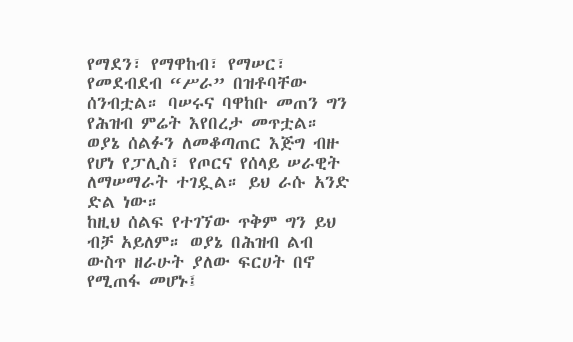የማደን፣ የማዋከብ፣ የማሠር፣ የመደብደብ “ሥራ” በዝቶባቸው ሰንብቷል። ባሠሩና ባዋከቡ መጠን ግን የሕዝብ ምሬት እየበረታ መጥቷል።
ወያኔ ሰልፉን ለመቆጣጠር እጅግ ብዙ የሆነ የፓሊስ፣ የጦርና የሰላይ ሠራዊት ለማሠማራት ተገዷል። ይህ ራሱ አንድ ድል ነው።
ከዚህ ሰልፍ የተገኘው ጥቅም ግን ይህ ብቻ አይለም። ወያኔ በሕዝብ ልብ ውስጥ ዘራሁት ያለው ፍርሀት በኖ የሚጠፋ መሆኑ፤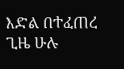እድል በተፈጠረ ጊዜ ሁሉ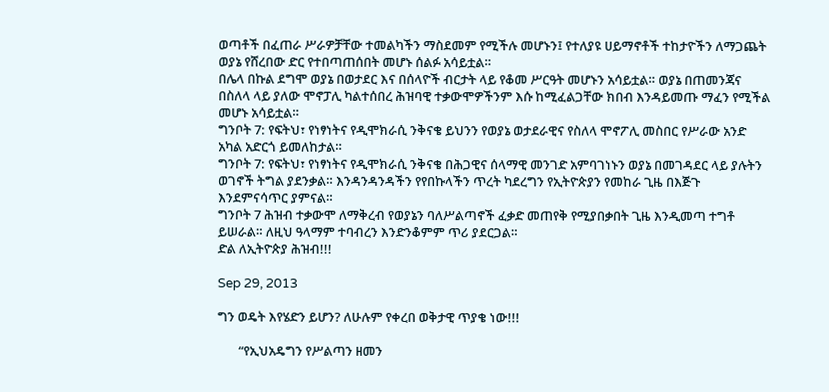ወጣቶች በፈጠራ ሥራዎቻቸው ተመልካችን ማስደመም የሚችሉ መሆኑን፤ የተለያዩ ሀይማኖቶች ተከታዮችን ለማጋጨት ወያኔ የሸረበው ድር የተበጣጠሰበት መሆኑ ሰልፉ አሳይቷል።
በሌላ በኩል ደግሞ ወያኔ በወታደር እና በሰላዮች ብርታት ላይ የቆመ ሥርዓት መሆኑን አሳይቷል። ወያኔ በጠመንጃና በስለላ ላይ ያለው ሞኖፓሊ ካልተሰበረ ሕዝባዊ ተቃውሞዎችንም እሱ ከሚፈልጋቸው ክበብ እንዳይመጡ ማፈን የሚችል መሆኑ አሳይቷል።
ግንቦት 7: የፍትህ፣ የነፃነትና የዲሞክራሲ ንቅናቄ ይህንን የወያኔ ወታደራዊና የስለላ ሞኖፖሊ መስበር የሥራው አንድ አካል አድርጎ ይመለከታል።
ግንቦት 7: የፍትህ፣ የነፃነትና የዲሞክራሲ ንቅናቄ በሕጋዊና ሰላማዊ መንገድ አምባገነኑን ወያኔ በመገዳደር ላይ ያሉትን ወገኖች ትግል ያደንቃል። እንዳንዳንዳችን የየበኩላችን ጥረት ካደረግን የኢትዮጵያን የመከራ ጊዜ በእጅጉ እንደምናሳጥር ያምናል።
ግንቦት 7 ሕዝብ ተቃውሞ ለማቅረብ የወያኔን ባለሥልጣኖች ፈቃድ መጠየቅ የሚያበቃበት ጊዜ እንዲመጣ ተግቶ ይሠራል። ለዚህ ዓላማም ተባብረን እንድንቆምም ጥሪ ያደርጋል።
ድል ለኢትዮጵያ ሕዝብ!!!

Sep 29, 2013

ግን ወዴት እየሄድን ይሆን? ለሁሉም የቀረበ ወቅታዊ ጥያቄ ነው!!!

       “የኢህአዴግን የሥልጣን ዘመን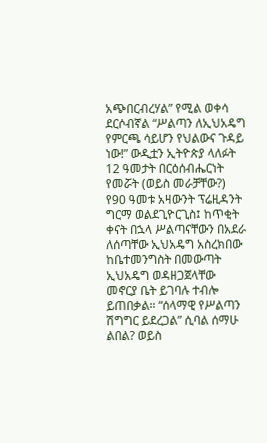አጭበርብረሃል” የሚል ወቀሳ ደርሶብኛል “ሥልጣን ለኢህአዴግ የምርጫ ሳይሆን የህልውና ጉዳይ ነው!” ውዲቷን ኢትዮጵያ ላለፉት 12 ዓመታት በርዕሰብሔርነት የመሯት (ወይስ መራቻቸው?) የ90 ዓመቱ አዛውንት ፕሬዚዳንት ግርማ ወልደጊዮርጊስ፤ ከጥቂት ቀናት በኋላ ሥልጣናቸውን በአደራ ለሰጣቸው ኢህአዴግ አስረክበው ከቤተመንግስት በመውጣት ኢህአዴግ ወዳዘጋጀላቸው መኖርያ ቤት ይገባሉ ተብሎ ይጠበቃል። “ሰላማዊ የሥልጣን ሽግግር ይደረጋል” ሲባል ሰማሁ ልበል? ወይስ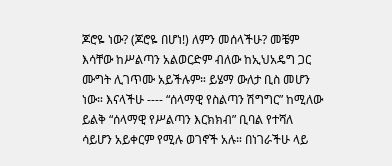ጆሮዬ ነው? (ጆሮዬ በሆነ!) ለምን መሰላችሁ? መቼም እሳቸው ከሥልጣን አልወርድም ብለው ከኢህአዴግ ጋር ሙግት ሊገጥሙ አይችሉም። ይሄማ ውለታ ቢስ መሆን ነው። እናላችሁ ---- “ሰላማዊ የስልጣን ሽግግር” ከሚለው ይልቅ “ሰላማዊ የሥልጣን እርክክብ” ቢባል የተሻለ ሳይሆን አይቀርም የሚሉ ወገኖች አሉ። በነገራችሁ ላይ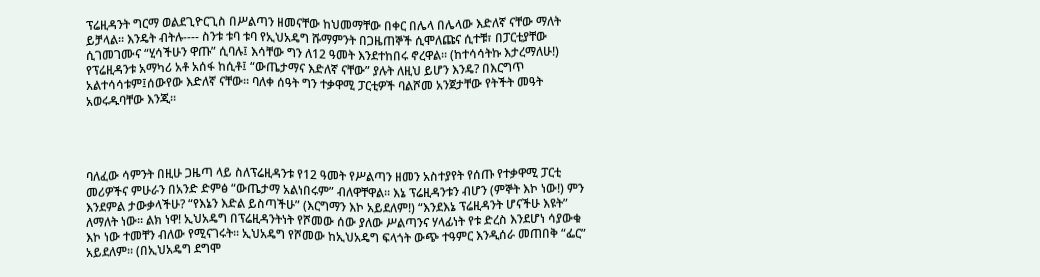ፕሬዚዳንት ግርማ ወልደጊዮርጊስ በሥልጣን ዘመናቸው ከህመማቸው በቀር በሌላ በሌላው እድለኛ ናቸው ማለት ይቻላል። እንዴት ብትሉ---- ስንቱ ቱባ ቱባ የኢህአዴግ ሹማምንት በጋዜጠኞች ሲሞለጩና ሲተቹ፣ በፓርቲያቸው ሲገመገሙና “ሂሳችሁን ዋጡ” ሲባሉ፤ እሳቸው ግን ለ12 ዓመት እንደተከበሩ ኖረዋል። (ከተሳሳትኩ እታረማለሁ!) የፕሬዚዳንቱ አማካሪ አቶ አሰፋ ከሲቶ፤ “ውጤታማና እድለኛ ናቸው” ያሉት ለዚህ ይሆን እንዴ? በእርግጥ አልተሳሳቱም፤ሰውየው እድለኛ ናቸው። ባለቀ ሰዓት ግን ተቃዋሚ ፓርቲዎች ባልሾመ አንጀታቸው የትችት መዓት አወሩዱባቸው እንጂ።




ባለፈው ሳምንት በዚሁ ጋዜጣ ላይ ስለፕሬዚዳንቱ የ12 ዓመት የሥልጣን ዘመን አስተያየት የሰጡ የተቃዋሚ ፓርቲ መሪዎችና ምሁራን በአንድ ድምፅ “ውጤታማ አልነበሩም” ብለዋቸዋል። እኔ ፕሬዚዳንቱን ብሆን (ምኞት እኮ ነው!) ምን እንደምል ታውቃላችሁ? “የእኔን እድል ይስጣችሁ” (እርግማን እኮ አይደለም!) “እንደእኔ ፕሬዚዳንት ሆናችሁ እዩት” ለማለት ነው። ልክ ነዋ! ኢህአዴግ በፕሬዚዳንትነት የሾመው ሰው ያለው ሥልጣንና ሃላፊነት የቱ ድረስ እንደሆነ ሳያውቁ እኮ ነው ተመቸን ብለው የሚናገሩት። ኢህአዴግ የሾመው ከኢህአዴግ ፍላጎት ውጭ ተዓምር እንዲሰራ መጠበቅ “ፌር” አይደለም። (በኢህአዴግ ደግሞ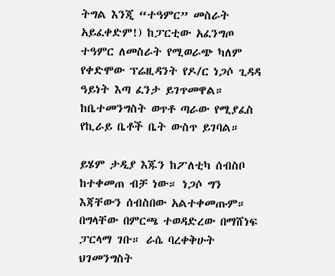ትግል እንጂ “ተዓምር” መስራት አይፈቀድም!) ከፓርቲው አፈንግጦ ተዓምር ለመስራት የሚወራጭ ካለም የቀድሞው ፕሬዚዳንት የዶ/ር ነጋሶ ጊዳዳ ዓይነት እጣ ፈንታ ይገጥመዋል። ከቤተመንግስት ወጥቶ ጣራው የሚያፈስ የኪራይ ቤቶች ቤት ውስጥ ይገባል።

ይሄም ታዲያ እጁን ከፖለቲካ ሰብስቦ ከተቀመጠ ብቻ ነው። ነጋሶ ግን እጃቸውን ሰብስበው አልተቀመጡም። በግላቸው በምርጫ ተወዳድረው በማሸነፍ ፓርላማ ገቡ። ራሴ ባረቀቅሁት ህገመንግስት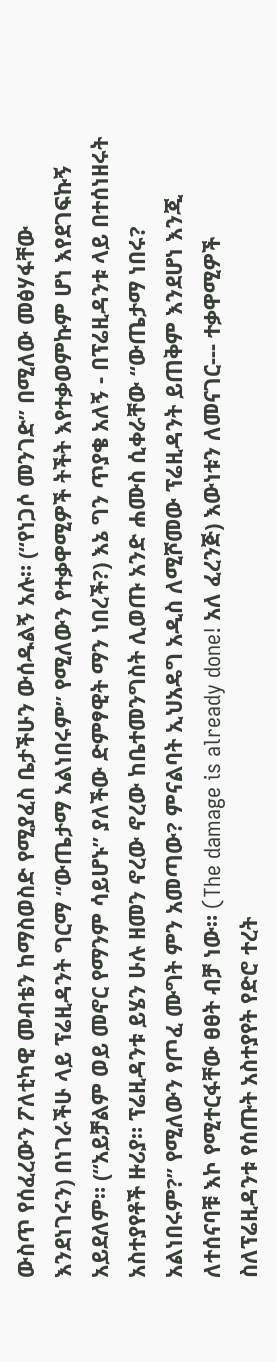ውስጥ የሰፈረውን ፖለቲካዊ መብቴን ከማስወስድ የሚያፈስ ቤታችሁን ውሰዱልኝ አሉ። (“የነጋሶ መንገድ” በሚለው መፅሃፋቸው እንደነገሩን) በነገራችሁ ላይ ፕሬዚዳንት ግርማ “ውጤታማ አልነበሩም” የሚለውን የተቃዋሚዎች ትችት እየተቃወምኩም ሆነ እየደገፍኩኝ አይደለም። (“አይቻልም ወይ መኖር የማንም ሳይሆኑ” ያለችው ድምፃዊት ማን ነበረች?) እኔ ግን ጥያቄ አለኝ - በፕሬዚዳንቱ ላይ በተሰነዘሩት አስተያየቶች ዙሪያ። ፕሬዚዳንቱ ይሄን ሁሉ ዘመን ኖረው ኖረው ከቤተመንግስት ሊወጡ አንድ ሐሙስ ሲቀራቸው “ውጤታማ ነበሩ? አልነበሩም?” የሚለውን የጦፈ ሙግት ምን አመጣው? ምናልባት ኢህአዴግ አዲስ ለሚሾመው ፕሬዚዳንት ይጠቅም እንደሆነ እንጂ ለተሰናባቹ እኮ የሚተርፋቸው ፀፀት ብቻ ነው። (The damage is already done! አለ ፈረንጅ) እውነቱን ለመናገር--- ተቃዋሚዎች ስለፕሬዚዳንቱ የሰጡት አስተያየት የድሮ ተረት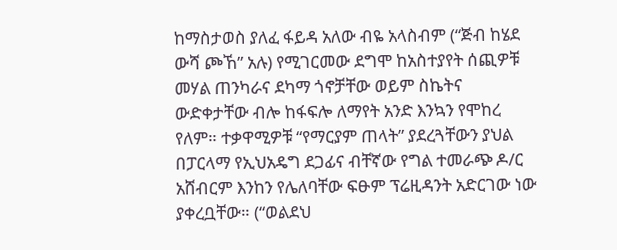ከማስታወስ ያለፈ ፋይዳ አለው ብዬ አላስብም (“ጅብ ከሄደ ውሻ ጮኸ” አሉ) የሚገርመው ደግሞ ከአስተያየት ሰጪዎቹ መሃል ጠንካራና ደካማ ጎኖቻቸው ወይም ስኬትና ውድቀታቸው ብሎ ከፋፍሎ ለማየት አንድ እንኳን የሞከረ የለም። ተቃዋሚዎቹ “የማርያም ጠላት” ያደረጓቸውን ያህል በፓርላማ የኢህአዴግ ደጋፊና ብቸኛው የግል ተመራጭ ዶ/ር አሸብርም እንከን የሌለባቸው ፍፁም ፕሬዚዳንት አድርገው ነው ያቀረቧቸው። (“ወልደህ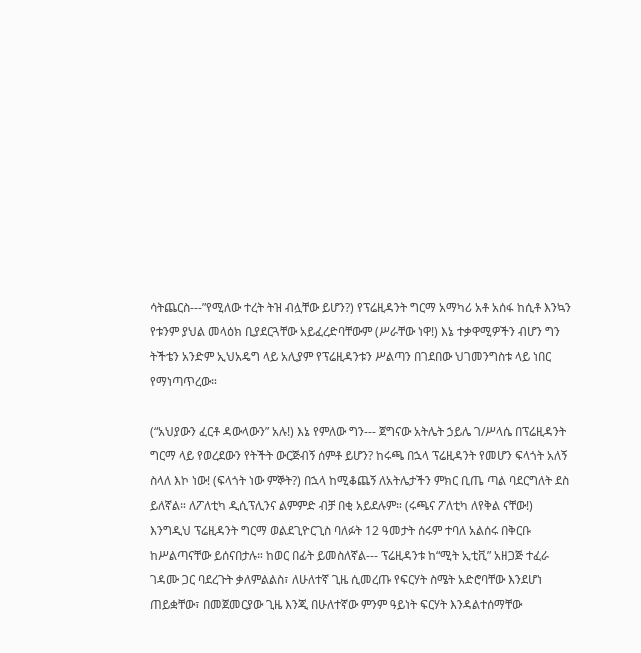ሳትጨርስ---”የሚለው ተረት ትዝ ብሏቸው ይሆን?) የፕሬዚዳንት ግርማ አማካሪ አቶ አሰፋ ከሲቶ እንኳን የቱንም ያህል መላዕክ ቢያደርጓቸው አይፈረድባቸውም (ሥራቸው ነዋ!) እኔ ተቃዋሚዎችን ብሆን ግን ትችቴን አንድም ኢህአዴግ ላይ አሊያም የፕሬዚዳንቱን ሥልጣን በገደበው ህገመንግስቱ ላይ ነበር የማነጣጥረው።

(“አህያውን ፈርቶ ዳውላውን” አሉ!) እኔ የምለው ግን--- ጀግናው አትሌት ኃይሌ ገ/ሥላሴ በፕሬዚዳንት ግርማ ላይ የወረደውን የትችት ውርጅብኝ ሰምቶ ይሆን? ከሩጫ በኋላ ፕሬዚዳንት የመሆን ፍላጎት አለኝ ስላለ እኮ ነው! (ፍላጎት ነው ምኞት?) በኋላ ከሚቆጨኝ ለአትሌታችን ምክር ቢጤ ጣል ባደርግለት ደስ ይለኛል። ለፖለቲካ ዲሲፕሊንና ልምምድ ብቻ በቂ አይደሉም። (ሩጫና ፖለቲካ ለየቅል ናቸው!) እንግዲህ ፕሬዚዳንት ግርማ ወልደጊዮርጊስ ባለፉት 12 ዓመታት ሰሩም ተባለ አልሰሩ በቅርቡ ከሥልጣናቸው ይሰናበታሉ። ከወር በፊት ይመስለኛል--- ፕሬዚዳንቱ ከ“ሚት ኢቲቪ” አዘጋጅ ተፈራ ገዳሙ ጋር ባደረጉት ቃለምልልስ፣ ለሁለተኛ ጊዜ ሲመረጡ የፍርሃት ስሜት አድሮባቸው እንደሆነ ጠይቋቸው፣ በመጀመርያው ጊዜ እንጂ በሁለተኛው ምንም ዓይነት ፍርሃት እንዳልተሰማቸው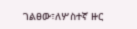ገልፀው፣ለሦስተኛ ዙር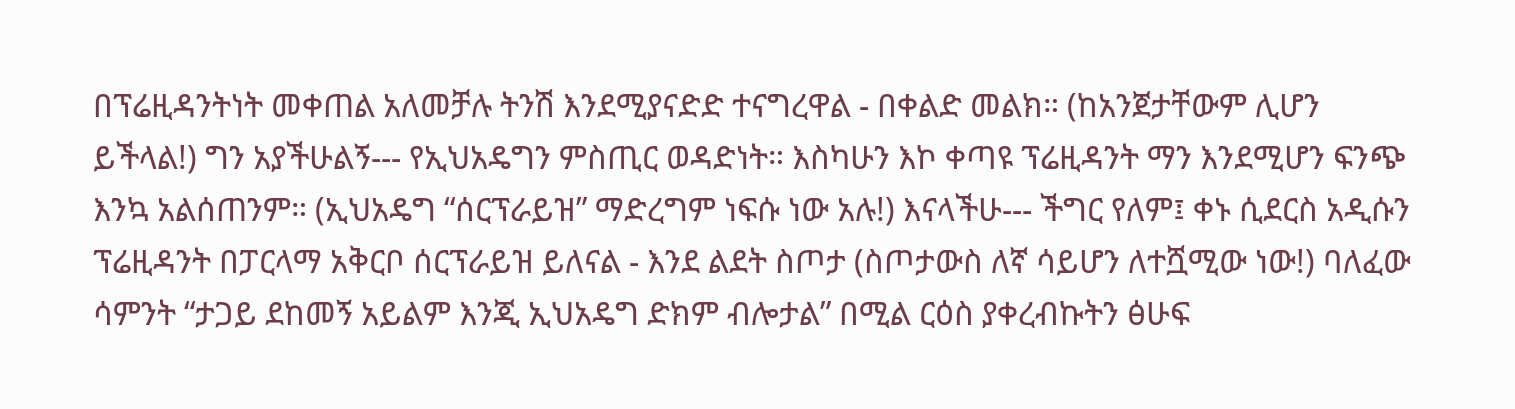በፕሬዚዳንትነት መቀጠል አለመቻሉ ትንሽ እንደሚያናድድ ተናግረዋል - በቀልድ መልክ። (ከአንጀታቸውም ሊሆን ይችላል!) ግን አያችሁልኝ--- የኢህአዴግን ምስጢር ወዳድነት። እስካሁን እኮ ቀጣዩ ፕሬዚዳንት ማን እንደሚሆን ፍንጭ እንኳ አልሰጠንም። (ኢህአዴግ “ሰርፕራይዝ” ማድረግም ነፍሱ ነው አሉ!) እናላችሁ--- ችግር የለም፤ ቀኑ ሲደርስ አዲሱን ፕሬዚዳንት በፓርላማ አቅርቦ ሰርፕራይዝ ይለናል - እንደ ልደት ስጦታ (ስጦታውስ ለኛ ሳይሆን ለተሿሚው ነው!) ባለፈው ሳምንት “ታጋይ ደከመኝ አይልም እንጂ ኢህአዴግ ድክም ብሎታል” በሚል ርዕስ ያቀረብኩትን ፅሁፍ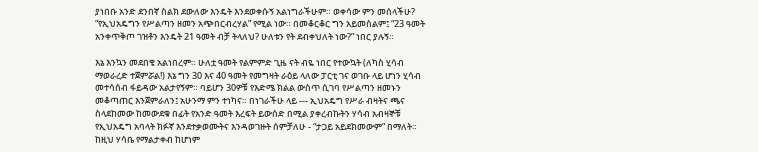ያነበቡ አንድ ደንበኛ ስልክ ደውለው እንዴት እንደወቀሱኝ አልነግራችሁም። ወቀሳው ምን መሰላችሁ? “የኢህአዴግን የሥልጣን ዘመን አጭበርብረሃል” የሚል ነው። በመቆርቆር ግን አይመስልም፤ “23 ዓመት አንቀጥቅጦ ገዝቶን እንዴት 21 ዓመት ብቻ ትላለህ? ሁለቱን የት ደብቀህለት ነው?” ነበር ያሉኝ።

እኔ እንኳን መደበቄ አልነበረም። ሁለቷ ዓመት የልምምድ ጊዜ ናት ብዬ ነበር የተውኳት (ለካስ ሂሳብ ማወራረድ ተጀምሯል!) እኔ ግን 30 እና 40 ዓመት የመግዛት ራዕይ ላለው ፓርቲ ገና ወገቡ ላይ ሆነን ሂሳብ መተሳሰብ ፋይዳው አልታየኝም። ባይሆን 30ዎቹ የእድሜ ክልል ውስጥ ሲገባ የሥልጣን ዘመኑን መቆጣጠር እንጀምራለን፤ አሁንማ ምን ተነካና። በነገራችሁ ላይ --- ኢህአዴግ የሥራ ብዛትና ጫና ስላደከመው ከመውደቁ በፊት የአንድ ዓመት እረፍት ይውሰድ በሚል ያቀረብኩትን ሃሳብ አብዛኞቹ የኢህአዴግ አባላት ክፉኛ እንደተቃወሙትና እንዳወገዙት ሰምቻለሁ - “ታጋይ አይደክመውም” በማለት። ከዚህ ሃሳቤ የማልታቀብ ከሆነም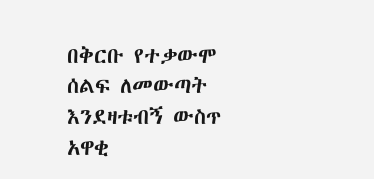በቅርቡ የተቃውሞ ሰልፍ ለመውጣት እንደዛቱብኝ ውስጥ አዋቂ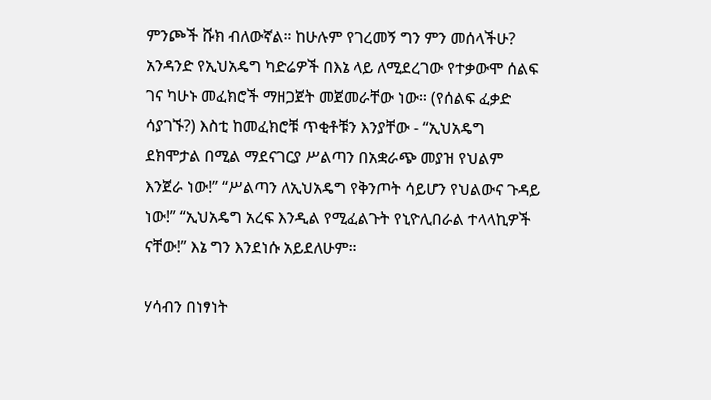ምንጮች ሹክ ብለውኛል። ከሁሉም የገረመኝ ግን ምን መሰላችሁ? አንዳንድ የኢህአዴግ ካድሬዎች በእኔ ላይ ለሚደረገው የተቃውሞ ሰልፍ ገና ካሁኑ መፈክሮች ማዘጋጀት መጀመራቸው ነው። (የሰልፍ ፈቃድ ሳያገኙ?) እስቲ ከመፈክሮቹ ጥቂቶቹን እንያቸው - “ኢህአዴግ ደክሞታል በሚል ማደናገርያ ሥልጣን በአቋራጭ መያዝ የህልም እንጀራ ነው!” “ሥልጣን ለኢህአዴግ የቅንጦት ሳይሆን የህልውና ጉዳይ ነው!” “ኢህአዴግ አረፍ እንዲል የሚፈልጉት የኒዮሊበራል ተላላኪዎች ናቸው!” እኔ ግን እንደነሱ አይደለሁም።

ሃሳብን በነፃነት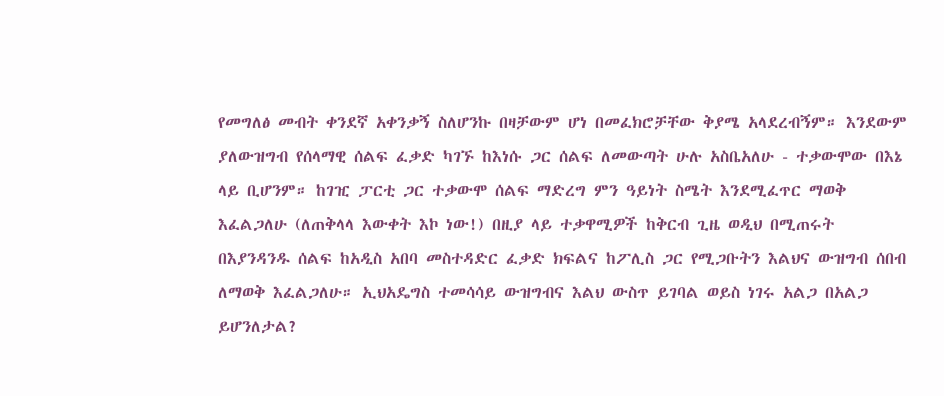የመግለፅ መብት ቀንደኛ አቀንቃኝ ስለሆንኩ በዛቻውም ሆነ በመፈክሮቻቸው ቅያሜ አላደረብኝም። እንደውም ያለውዝግብ የሰላማዊ ሰልፍ ፈቃድ ካገኙ ከእነሱ ጋር ሰልፍ ለመውጣት ሁሉ አስቤአለሁ - ተቃውሞው በእኔ ላይ ቢሆንም። ከገዢ ፓርቲ ጋር ተቃውሞ ሰልፍ ማድረግ ምን ዓይነት ስሜት እንደሚፈጥር ማወቅ እፈልጋለሁ (ለጠቅላላ እውቀት እኮ ነው!) በዚያ ላይ ተቃዋሚዎች ከቅርብ ጊዜ ወዲህ በሚጠሩት በእያንዳንዱ ሰልፍ ከአዲስ አበባ መስተዳድር ፈቃድ ክፍልና ከፖሊስ ጋር የሚጋቡትን እልህና ውዝግብ ሰበብ ለማወቅ እፈልጋለሁ። ኢህአዴግስ ተመሳሳይ ውዝግብና እልህ ውስጥ ይገባል ወይስ ነገሩ አልጋ በአልጋ ይሆንለታል?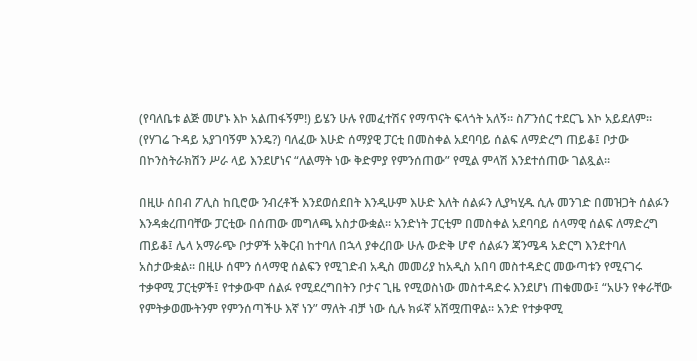(የባለቤቱ ልጅ መሆኑ እኮ አልጠፋኝም!) ይሄን ሁሉ የመፈተሽና የማጥናት ፍላጎት አለኝ። ስፖንሰር ተደርጌ እኮ አይደለም። (የሃገሬ ጉዳይ አያገባኝም እንዴ?) ባለፈው እሁድ ሰማያዊ ፓርቲ በመስቀል አደባባይ ሰልፍ ለማድረግ ጠይቆ፤ ቦታው በኮንስትራክሽን ሥራ ላይ እንደሆነና “ለልማት ነው ቅድምያ የምንሰጠው” የሚል ምላሽ እንደተሰጠው ገልጿል።

በዚሁ ሰበብ ፖሊስ ከቢሮው ንብረቶች እንደወሰደበት እንዲሁም እሁድ እለት ሰልፉን ሊያካሂዱ ሲሉ መንገድ በመዝጋት ሰልፉን እንዳቋረጠባቸው ፓርቲው በሰጠው መግለጫ አስታውቋል። አንድነት ፓርቲም በመስቀል አደባባይ ሰላማዊ ሰልፍ ለማድረግ ጠይቆ፤ ሌላ አማራጭ ቦታዎች አቅርብ ከተባለ በኋላ ያቀረበው ሁሉ ውድቅ ሆኖ ሰልፉን ጃንሜዳ አድርግ እንደተባለ አስታውቋል። በዚሁ ሰሞን ሰላማዊ ሰልፍን የሚገድብ አዲስ መመሪያ ከአዲስ አበባ መስተዳድር መውጣቱን የሚናገሩ ተቃዋሚ ፓርቲዎች፤ የተቃውሞ ሰልፉ የሚደረግበትን ቦታና ጊዜ የሚወስነው መስተዳድሩ እንደሆነ ጠቁመው፤ “አሁን የቀራቸው የምትቃወሙትንም የምንሰጣችሁ እኛ ነን” ማለት ብቻ ነው ሲሉ ክፉኛ አሽሟጠዋል። አንድ የተቃዋሚ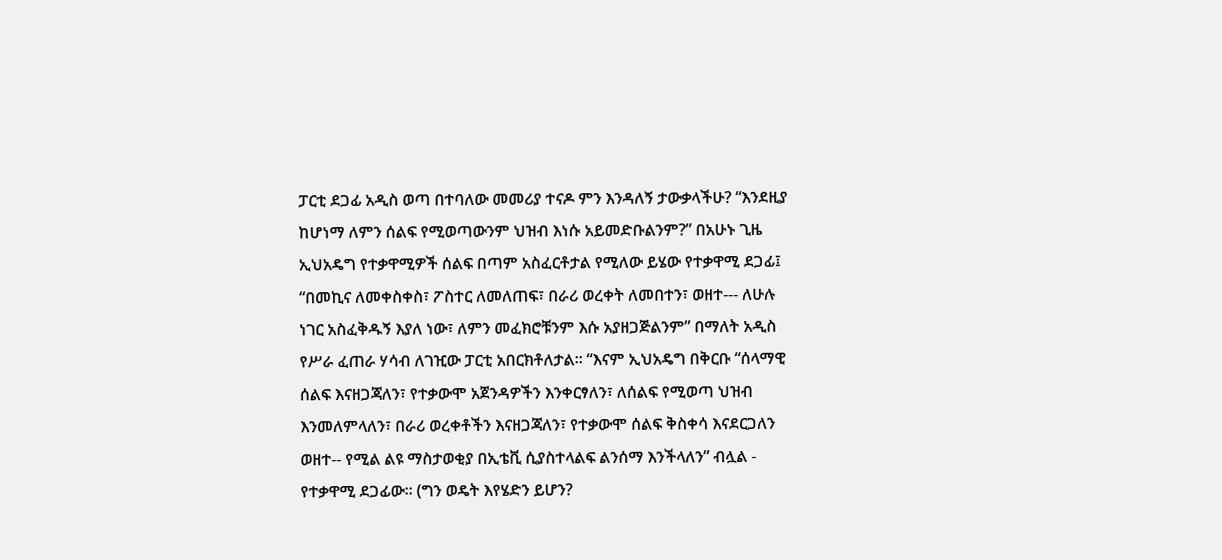ፓርቲ ደጋፊ አዲስ ወጣ በተባለው መመሪያ ተናዶ ምን እንዳለኝ ታውቃላችሁ? “እንደዚያ ከሆነማ ለምን ሰልፍ የሚወጣውንም ህዝብ እነሱ አይመድቡልንም?” በአሁኑ ጊዜ ኢህአዴግ የተቃዋሚዎች ሰልፍ በጣም አስፈርቶታል የሚለው ይሄው የተቃዋሚ ደጋፊ፤ “በመኪና ለመቀስቀስ፣ ፖስተር ለመለጠፍ፣ በራሪ ወረቀት ለመበተን፣ ወዘተ--- ለሁሉ ነገር አስፈቅዱኝ እያለ ነው፣ ለምን መፈክሮቹንም እሱ አያዘጋጅልንም” በማለት አዲስ የሥራ ፈጠራ ሃሳብ ለገዢው ፓርቲ አበርክቶለታል። “እናም ኢህአዴግ በቅርቡ “ሰላማዊ ሰልፍ እናዘጋጃለን፣ የተቃውሞ አጀንዳዎችን እንቀርፃለን፣ ለሰልፍ የሚወጣ ህዝብ እንመለምላለን፣ በራሪ ወረቀቶችን እናዘጋጃለን፣ የተቃውሞ ሰልፍ ቅስቀሳ እናደርጋለን ወዘተ-- የሚል ልዩ ማስታወቂያ በኢቴቪ ሲያስተላልፍ ልንሰማ እንችላለን” ብሏል - የተቃዋሚ ደጋፊው። (ግን ወዴት እየሄድን ይሆን?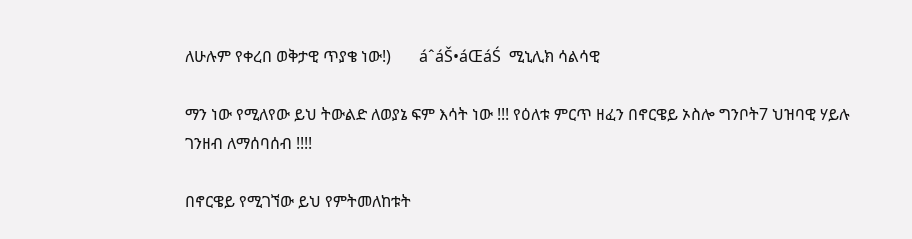ለሁሉም የቀረበ ወቅታዊ ጥያቄ ነው!)       áˆáŠ•áŒáŚ  ሚኒሊክ ሳልሳዊ

ማን ነው የሚለየው ይህ ትውልድ ለወያኔ ፍም እሳት ነው !!! የዕለቱ ምርጥ ዘፈን በኖርዌይ ኦስሎ ግንቦት7 ህዝባዊ ሃይሉ ገንዘብ ለማሰባሰብ !!!!

በኖርዌይ የሚገኘው ይህ የምትመለከቱት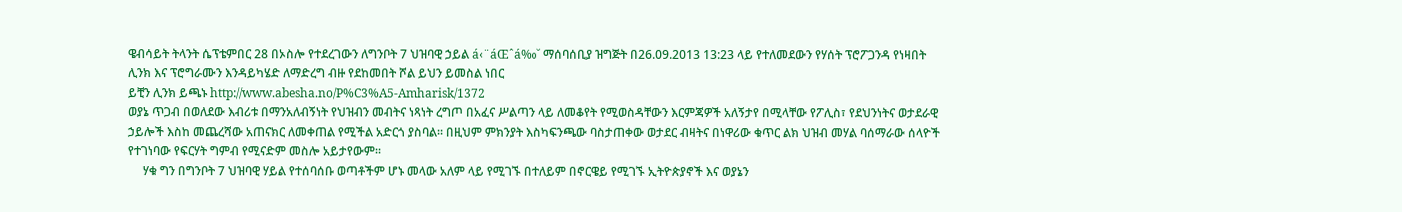ዌብሳይት ትላንት ሴፕቴምበር 28 በኦስሎ የተደረገውን ለግንቦት 7 ህዝባዊ ኃይል á‹¨áŒˆá‰˘ ማሰባሰቢያ ዝግጅት በ26.09.2013 13:23 ላይ የተለመደውን የሃሰት ፕሮፖጋንዳ የነዛበት ሊንክ እና ፕሮግራሙን እንዳይካሄድ ለማድረግ ብዙ የደከመበት ሾል ይህን ይመስል ነበር
ይቺን ሊንክ ይጫኑ http://www.abesha.no/P%C3%A5-Amharisk/1372
ወያኔ ጥጋብ በወለደው እብሪቱ በማንአለብኝነት የህዝብን መብትና ነጻነት ረግጦ በአፈና ሥልጣን ላይ ለመቆየት የሚወስዳቸውን እርምጃዎች አለኝታየ በሚላቸው የፖሊስ፣ የደህንነትና ወታደራዊ ኃይሎች እስከ መጨረሻው አጠናክር ለመቀጠል የሚችል አድርጎ ያስባል። በዚህም ምክንያት እስካፍንጫው ባስታጠቀው ወታደር ብዛትና በነዋሪው ቁጥር ልክ ህዝብ መሃል ባሰማራው ሰላዮች የተገነባው የፍርሃት ግምብ የሚናድም መስሎ አይታየውም።
     ሃቁ ግን በግንቦት 7 ህዝባዊ ሃይል የተሰባሰቡ ወጣቶችም ሆኑ መላው አለም ላይ የሚገኙ በተለይም በኖርዌይ የሚገኙ ኢትዮጵያኖች እና ወያኔን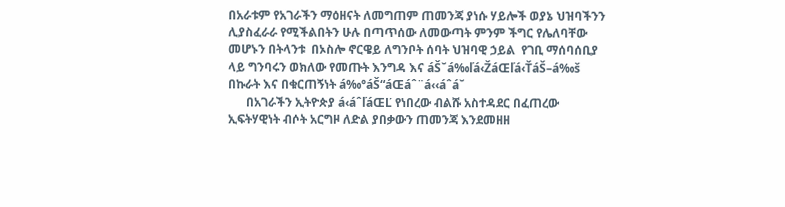በአራቱም የአገራችን ማዕዘናት ለመግጠም ጠመንጃ ያነሱ ሃይሎች ወያኔ ህዝባችንን ሊያስፈራራ የሚችልበትን ሁሉ በጣጥሰው ለመውጣት ምንም ችግር የሌለባቸው መሆኑን በትላንቱ  በኦስሎ ኖርዌይ ለግንቦት ሰባት ህዝባዊ ኃይል  የገቢ ማሰባሰቢያ ላይ ግንባሩን ወክለው የመጡት እንግዳ እና áŠ˘á‰ľá‹ŽáŒľá‹ŤáŠ–á‰š በኩራት እና በቁርጠኝነት á‰°áŠ“áŒáˆ¨á‹‹áˆá˘
      በአገራችን ኢትዮጵያ á‹áˆľáŒĽ የነበረው ብልሹ አስተዳደር በፈጠረው ኢፍትሃዊነት ብሶት አርግዞ ለድል ያበቃውን ጠመንጃ እንደመዘዘ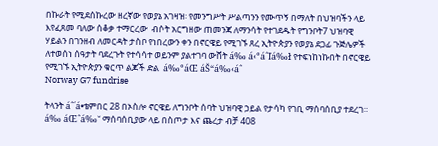በኩራት የሚደሰኩረው ዘረኛው የወያኔ አገዛዝ፡ የመንግሥት ሥልጣንን የሙጥኝ በማለት በህዝባችን ላይ እየፈጸመ ባለው ሰቆቃ ተማርረው  ብሶት አርግዘው ጠመንጃ ለማንሳት የተገደዱት የግንቦት7 ህዝባዊ ሃይልን በገንዘብ ለመርዳት ታስቦ የነበረውን ቀን በኖርዌይ የሚገኙ ጸረ ኢትዮጵያን የወያኔ ደጋፊ ጉጅሌዎች ለተወሰነ ሰዓታት ባደረጉት የተሳሳተ ወይንም ያልተገባ ውሸት á‰ á‹°áˆľá‰ł የተፍነከነኩበት በኖርዌይ የሚገኙ ኢትዮጵያን ቁርጥ ልጆች ድል  á‰°áŒ áŠ“á‰‹áˆ
Norway G7 fundrise

ትላንት áˆ´á•ቴምበር 28 በኦስሎ ኖርዌይ ለግንቦት ሰባት ህዝባዊ ኃይል የታሳካ የገቢ ማሰባሰቢያ ተደረገ።  á‰ áŒˆá‰˘ ማሰባሰቢያው ላይ በስጦታ እና ጨረታ ብቻ 408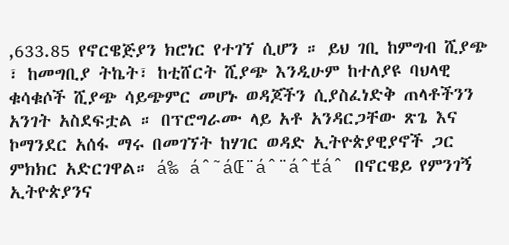,633.85 የኖርዌጅያን ክሮነር የተገኘ ሲሆን ። ይህ ገቢ ከምግብ ሺያጭ ፣ ከመግቢያ ትኬት፣ ከቲሸርት ሺያጭ እንዲሁም ከተለያዩ ባህላዊ ቁሳቁሶች ሺያጭ ሳይጭምር መሆኑ ወዳጆችን ሲያስፈነድቅ ጠላቶችንን አንገት አስደፍቷል ። በፕሮግራሙ ላይ አቶ አንዳርጋቸው ጽጌ እና ኮማንደር አሰፋ ማሩ በመገኘት ከሃገር ወዳድ ኢትዮጵያዊያኖች ጋር ምክክር አድርገዋል። á‰ áˆ˜áŒ¨áˆ¨áˆťáˆ በኖርዌይ የምንገኝ ኢትዮጵያንና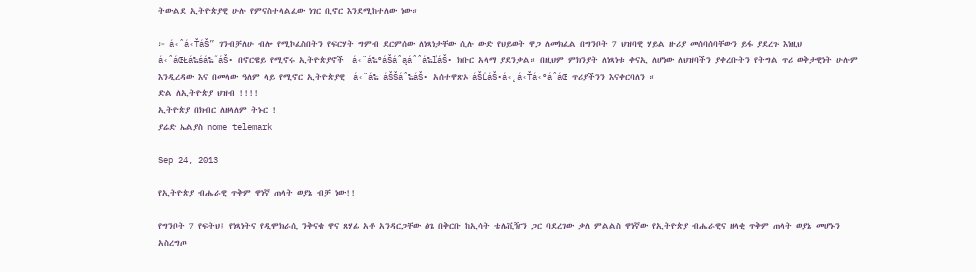ትውልደ ኢትዮጵያዊ ሁሉ የምናስተላልፈው ነገር ቢኖር እንደሚከተለው ነው።

፦ á‹ˆá‹ŤáŠ” ገንብቻለሁ ብሎ የሚኮፈስበትን የፍርሃት ግምብ ደርምሰው ለነጻነታቸው ሲሉ ውድ የህይወት ዋጋ ለመክፈል በግንቦት 7 ህዝባዊ ሃይል ዙሪያ መሰባሰባቸውን ይፋ ያደረጉ እነዚህ á‹ˆáŒŁá‰śá‰˝áŠ• በኖርዌይ የሚኖሩ ኢትዮጵያኖች  á‹¨á‰°áŠáˆąáˆˆá‰ľáŠ• ክቡር አላማ ያደንቃል። በዚህም ምክንያት ለነጻነቱ ቀናኢ ለሆነው ለህዝባችን ያቀረቡትን የትግል ጥሪ ወቅታዊነት ሁሉም እንዲረዳው እና በመላው ዓለም ላይ የሚኖር ኢትዮጵያዊ  á‹¨á‰ áŠŠáˆ‰áŠ• አሰተዋጽኦ áŠĽáŠ•á‹˛á‹Ťá‹°áˆáŒ ጥሪያችንን እናቀርባለን ።
ድል ለኢትዮጵያ ህዝብ !!!!
ኢትዮጵያ በክብር ለዘላለም ትኑር !
ያሬድ ኤልያስ nome telemark

Sep 24, 2013

የኢትዮጵያ ብሔራዊ ጥቅም ዋነኛ ጠላት ወያኔ ብቻ ነው!!

የግንቦት 7 የፍትህ፤ የነጻነትና የዲሞክራሲ ንቅናቄ ዋና ጸሃፊ አቶ አንዳርጋቸው ፅጌ በቅርቡ ከኢሳት ቴሌቪዥን ጋር ባደረገው ቃለ ምልልስ ዋነኛው የኢትዮጵያ ብሔራዊና ዘላቂ ጥቅም ጠላት ወያኔ መሆኑን አስረግጦ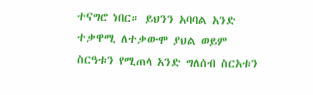ተናግሮ ነበር። ይህንን አባባል አንድ ተቃዋሚ ለተቃውሞ ያህል ወይም ስርዓቱን የሚጠላ አንድ ግለሰብ ስርአቱን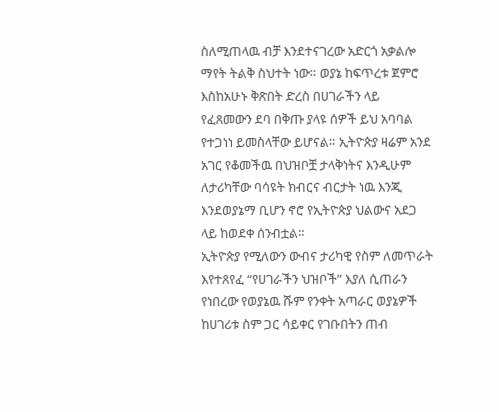ስለሚጠላዉ ብቻ እንደተናገረው አድርጎ አቃልሎ ማየት ትልቅ ስህተት ነው። ወያኔ ከፍጥረቱ ጀምሮ እስከአሁኑ ቅጽበት ድረስ በሀገራችን ላይ የፈጸመውን ደባ በቅጡ ያላዩ ሰዎች ይህ አባባል የተጋነነ ይመስላቸው ይሆናል። ኢትዮጵያ ዛሬም አንደ አገር የቆመችዉ በህዝቦቿ ታላቅነትና እንዲሁም ለታሪካቸው ባሳዩት ክብርና ብርታት ነዉ እንጂ እንደወያኔማ ቢሆን ኖሮ የኢትዮጵያ ህልውና አደጋ ላይ ከወደቀ ሰንብቷል።
ኢትዮጵያ የሚለውን ውብና ታሪካዊ የስም ለመጥራት እየተጸየፈ “የሀገራችን ህዝቦች” እያለ ሲጠራን የነበረው የወያኔዉ ሹም የንቀት አጣራር ወያኔዎች ከሀገሪቱ ስም ጋር ሳይቀር የገቡበትን ጠብ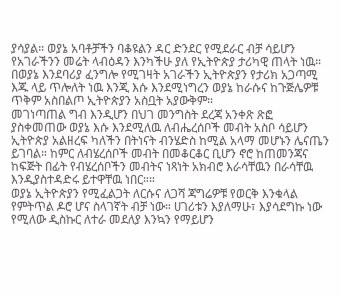ያሳያል። ወያኔ አባቶቻችን ባቆዩልን ዳር ድንደር የሚደራር ብቻ ሳይሆን የአገራችንን መሬት ላብዕዳን እንካችሁ ያለ የኢትዮጵያ ታሪካዊ ጠላት ነዉ። በወያኔ እንደባሪያ ፈንግሎ የሚገዛት አገራችን ኢትዮጵያን የታሪክ አጋጣሚ እጁ ላይ ጥሎለት ነዉ እንጂ እሱ እንደሚነግረን ወያኔ ከራሱና ከጉጅሌዎቹ ጥቅም አስበልጦ ኢትዮጵያን አስቧት አያውቅም።
መገነጣጠል ግብ እንዲሆን በህገ መንግስት ደረጃ አንቀጽ ጽፎ ያስቀመጠው ወያኔ እሱ እንደሚለዉ ለብሔረሰቦች መብት አስቦ ሳይሆን ኢትዮጵያ አልዘረፍ ካለችን በትነናት ብንሄድስ ከሚል አላማ መሆኑን ሌናጤን ይገባል። ከምር ለብሄረሰቦች መብት በመቆርቆር ቢሆን ኖሮ ከጠመንጃና ከፍጅት በፊት የብሄረሰቦችን መብትና ነጻነት አክብሮ እራሳቸዉን በራሳቸዉ እንዲያስተዳድሩ ይተዋቸዉ ነበር።።
ወያኔ ኢትዮጵያን የሚፈልጋት ለርሱና ለጋሻ ጃግሬዎቹ የወርቅ እንቁላል የምትጥል ዶሮ ሆና ስላገኛት ብቻ ነው። ሀገሪቱን እያለማሁ፣ እያሳደግኩ ነው የሚለው ዲስኩር ለተራ መደለያ እንኳን የማይሆን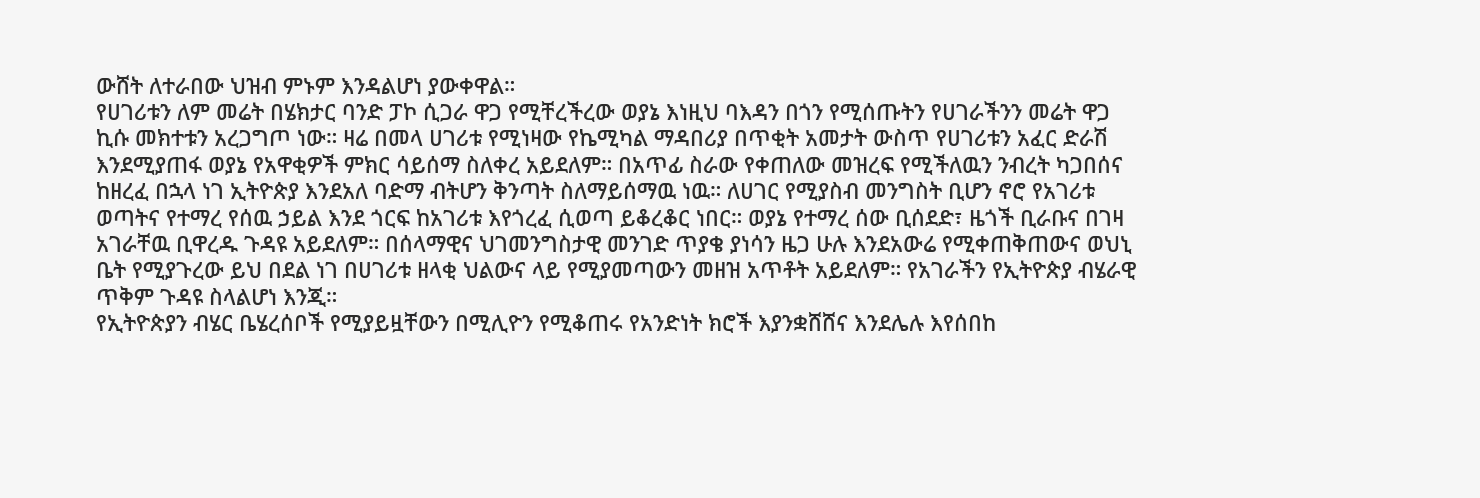ውሸት ለተራበው ህዝብ ምኑም እንዳልሆነ ያውቀዋል።
የሀገሪቱን ለም መሬት በሄክታር ባንድ ፓኮ ሲጋራ ዋጋ የሚቸረችረው ወያኔ እነዚህ ባእዳን በጎን የሚሰጡትን የሀገራችንን መሬት ዋጋ ኪሱ መክተቱን አረጋግጦ ነው። ዛሬ በመላ ሀገሪቱ የሚነዛው የኬሚካል ማዳበሪያ በጥቂት አመታት ውስጥ የሀገሪቱን አፈር ድራሽ እንደሚያጠፋ ወያኔ የአዋቂዎች ምክር ሳይሰማ ስለቀረ አይደለም። በአጥፊ ስራው የቀጠለው መዝረፍ የሚችለዉን ንብረት ካጋበሰና ከዘረፈ በኋላ ነገ ኢትዮጵያ እንደአለ ባድማ ብትሆን ቅንጣት ስለማይሰማዉ ነዉ። ለሀገር የሚያስብ መንግስት ቢሆን ኖሮ የአገሪቱ ወጣትና የተማረ የሰዉ ኃይል እንደ ጎርፍ ከአገሪቱ እየጎረፈ ሲወጣ ይቆረቆር ነበር። ወያኔ የተማረ ሰው ቢሰደድ፣ ዜጎች ቢራቡና በገዛ አገራቸዉ ቢዋረዱ ጉዳዩ አይደለም። በሰላማዊና ህገመንግስታዊ መንገድ ጥያቄ ያነሳን ዜጋ ሁሉ እንደአውሬ የሚቀጠቅጠውና ወህኒ ቤት የሚያጉረው ይህ በደል ነገ በሀገሪቱ ዘላቂ ህልውና ላይ የሚያመጣውን መዘዝ አጥቶት አይደለም። የአገራችን የኢትዮጵያ ብሄራዊ ጥቅም ጉዳዩ ስላልሆነ እንጂ።
የኢትዮጵያን ብሄር ቤሄረሰቦች የሚያይዟቸውን በሚሊዮን የሚቆጠሩ የአንድነት ክሮች እያንቋሸሸና እንደሌሉ እየሰበከ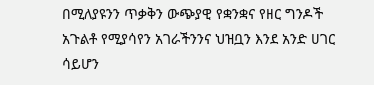በሚለያዩንን ጥቃቅን ውጭያዊ የቋንቋና የዘር ግንዶች አጉልቶ የሚያሳየን አገራችንንና ህዝቧን እንደ አንድ ሀገር ሳይሆን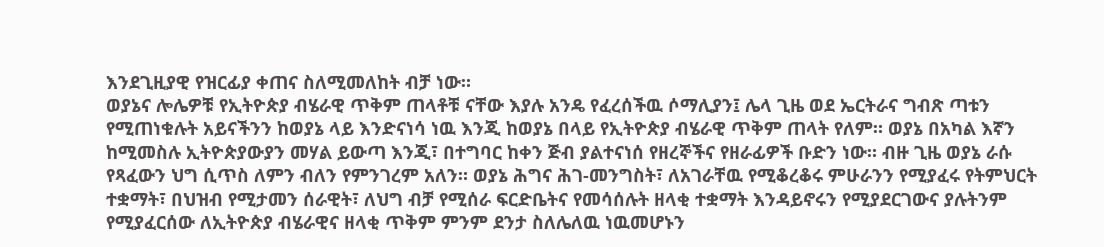እንደጊዚያዊ የዝርፊያ ቀጠና ስለሚመለከት ብቻ ነው።
ወያኔና ሎሌዎቹ የኢትዮጵያ ብሄራዊ ጥቅም ጠላቶቹ ናቸው እያሉ አንዴ የፈረሰችዉ ሶማሊያን፤ ሌላ ጊዜ ወደ ኤርትራና ግብጽ ጣቱን የሚጠነቁሉት አይናችንን ከወያኔ ላይ እንድናነሳ ነዉ እንጂ ከወያኔ በላይ የኢትዮጵያ ብሄራዊ ጥቅም ጠላት የለም። ወያኔ በአካል እኛን ከሚመስሉ ኢትዮጵያውያን መሃል ይውጣ እንጂ፣ በተግባር ከቀን ጅብ ያልተናነሰ የዘረኞችና የዘራፊዎች ቡድን ነው። ብዙ ጊዜ ወያኔ ራሱ የጻፈውን ህግ ሲጥስ ለምን ብለን የምንገረም አለን። ወያኔ ሕግና ሕገ-መንግስት፣ ለአገራቸዉ የሚቆረቆሩ ምሁራንን የሚያፈሩ የትምህርት ተቋማት፣ በህዝብ የሚታመን ሰራዊት፣ ለህግ ብቻ የሚሰራ ፍርድቤትና የመሳሰሉት ዘላቂ ተቋማት እንዳይኖሩን የሚያደርገውና ያሉትንም የሚያፈርሰው ለኢትዮጵያ ብሄራዊና ዘላቂ ጥቅም ምንም ደንታ ስለሌለዉ ነዉመሆኑን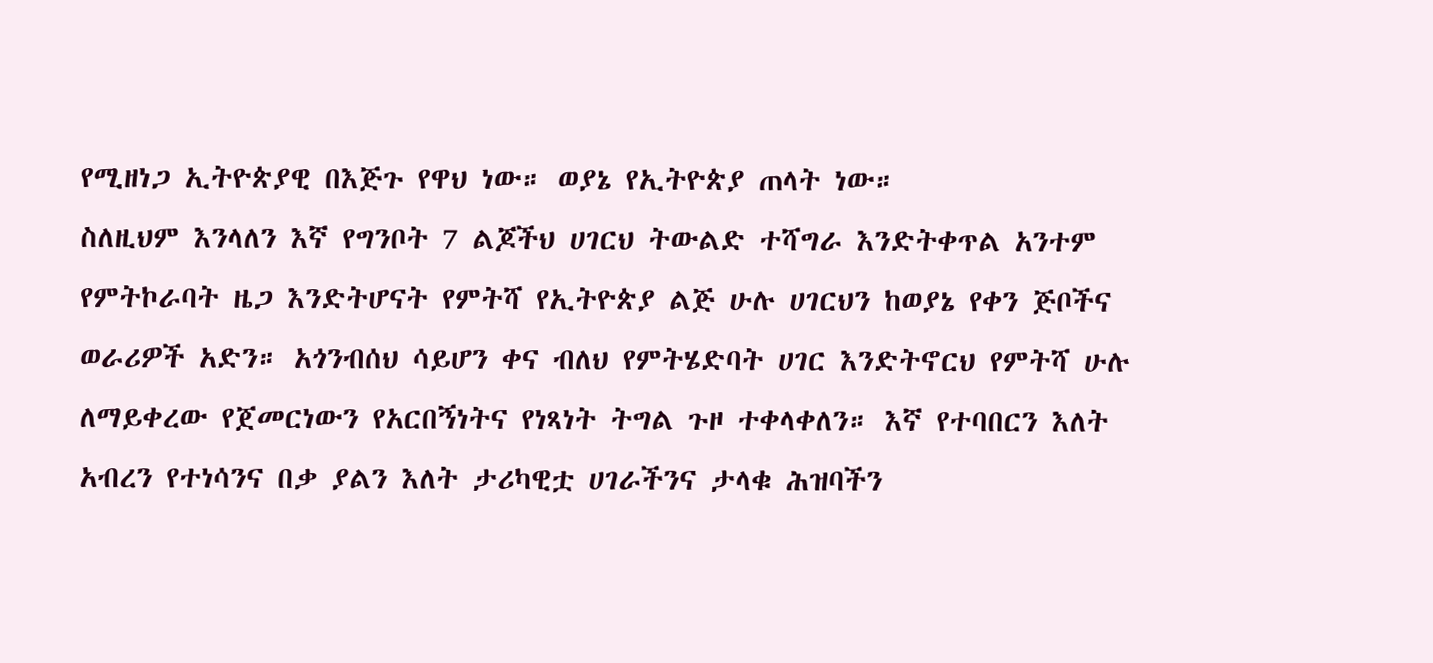የሚዘነጋ ኢትዮጵያዊ በእጅጉ የዋህ ነው። ወያኔ የኢትዮጵያ ጠላት ነው።
ስለዚህም እንላለን እኛ የግንቦት 7 ልጆችህ ሀገርህ ትውልድ ተሻግራ እንድትቀጥል አንተም የምትኮራባት ዜጋ እንድትሆናት የምትሻ የኢትዮጵያ ልጅ ሁሉ ሀገርህን ከወያኔ የቀን ጅቦችና ወራሪዎች አድን። አጎንብሰህ ሳይሆን ቀና ብለህ የምትሄድባት ሀገር እንድትኖርህ የምትሻ ሁሉ ለማይቀረው የጀመርነውን የአርበኝነትና የነጻነት ትግል ጉዞ ተቀላቀለን። እኛ የተባበርን እለት አብረን የተነሳንና በቃ ያልን እለት ታሪካዊቷ ሀገራችንና ታላቁ ሕዝባችን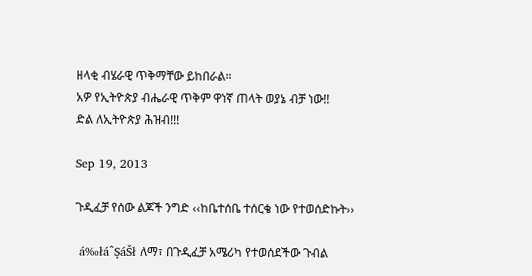ዘላቂ ብሄራዊ ጥቅማቸው ይከበራል።
አዎ የኢትዮጵያ ብሔራዊ ጥቅም ዋነኛ ጠላት ወያኔ ብቻ ነው!!
ድል ለኢትዮጵያ ሕዝብ!!!

Sep 19, 2013

ጉዲፈቻ የሰው ልጆች ንግድ ‹‹ከቤተሰቤ ተሰርቄ ነው የተወሰድኩት››

 á‰łáˆŞáŠł ለማ፣ በጉዲፈቻ አሜሪካ የተወሰደችው ጉብል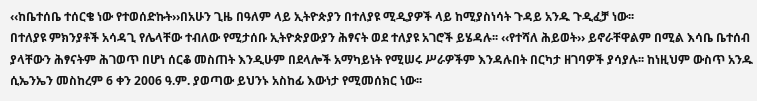‹‹ከቤተሰቤ ተሰርቄ ነው የተወሰድኩት››በአሁን ጊዜ በዓለም ላይ ኢትዮጵያን በተለያዩ ሚዲያዎች ላይ ከሚያስነሳት ጉዳይ አንዱ ጉዲፈቻ ነው፡፡
በተለያዩ ምክንያቶች አሳዳጊ የሌላቸው ተብለው የሚታሰቡ ኢትዮጵያውያን ሕፃናት ወደ ተለያዩ አገሮች ይሄዳሉ፡፡ ‹‹የተሻለ ሕይወት›› ይኖራቸዋልም በሚል እሳቤ ቤተሰብ ያላቸውን ሕፃናትም ሕገወጥ በሆነ ሰርቆ መስጠት እንዲሁም በደላሎች አማካይነት የሚሠሩ ሥራዎችም እንዳሉበት በርካታ ዘገባዎች ያሳያሉ፡፡ ከነዚህም ውስጥ አንዱ ሲኤንኤን መስከረም 6 ቀን 2006 ዓ.ም. ያወጣው ይህንኑ አስከፊ እውነታ የሚመሰክር ነው፡፡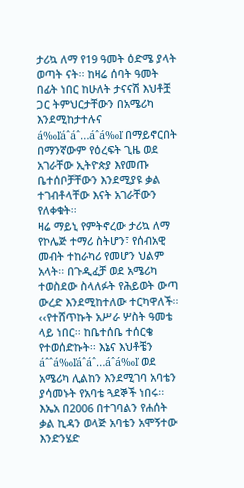ታሪኳ ለማ የ19 ዓመት ዕድሜ ያላት ወጣት ናት፡፡ ከዛሬ ሰባት ዓመት በፊት ነበር ከሁለት ታናናሽ እህቶቿ ጋር ትምህርታቸውን በአሜሪካ እንደሚከታተሉና  á‰ľáˆáˆ…áˆá‰ľ በማይኖርበት በማንኛውም የዕረፍት ጊዜ ወደ አገራቸው ኢትዮጵያ እየመጡ ቤተሰቦቻቸውን እንደሚያዩ ቃል ተገብቶላቸው እናት አገራቸውን የለቀቁት፡፡
ዛሬ ማይኒ የምትኖረው ታሪኳ ለማ የኮሌጅ ተማሪ ስትሆን፣ የሰብአዊ መብት ተከራካሪ የመሆን ህልም አላት፡፡ በጉዲፈቻ ወደ አሜሪካ ተወስደው ስላለፉት የሕይወት ውጣ ውረድ እንደሚከተለው ተርካዋለች፡፡
‹‹የተሸጥኩት አሥራ ሦስት ዓመቴ ላይ ነበር፡፡ ከቤተሰቤ ተሰርቄ የተወሰድኩት፡፡ እኔና እህቶቼን  áˆˆá‰ľáˆáˆ…áˆá‰ľ ወደ አሜሪካ ሊልከን እንደሚገባ አባቴን ያሳመኑት የአባቴ ጓደኞች ነበሩ፡፡ እኤአ በ2006 በተገባልን የሐሰት ቃል ኪዳን ወላጅ አባቴን አሞኝተው እንድንሄድ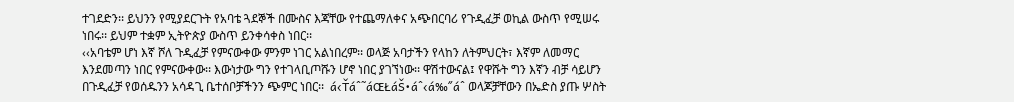ተገደድን፡፡ ይህንን የሚያደርጉት የአባቴ ጓደኞች በሙስና እጃቸው የተጨማለቀና አጭበርባሪ የጉዲፈቻ ወኪል ውስጥ የሚሠሩ ነበሩ፡፡ ይህም ተቋም ኢትዮጵያ ውስጥ ይንቀሳቀስ ነበር፡፡
‹‹አባቴም ሆነ እኛ ሾለ ጉዲፈቻ የምናውቀው ምንም ነገር አልነበረም፡፡ ወላጅ አባታችን የላከን ለትምህርት፣ እኛም ለመማር እንደመጣን ነበር የምናውቀው፡፡ እውነታው ግን የተገላቢጦሹን ሆኖ ነበር ያገኘነው፡፡ ዋሽተውናል፤ የዋሹት ግን እኛን ብቻ ሳይሆን በጉዲፈቻ የወሰዱንን አሳዳጊ ቤተሰቦቻችንን ጭምር ነበር፡፡  á‹Ťáˆ˜áŒŁáŠ•áˆ‹á‰˝áˆ ወላጆቻቸውን በኤድስ ያጡ ሦስት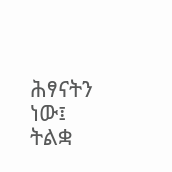ሕፃናትን ነው፤ ትልቋ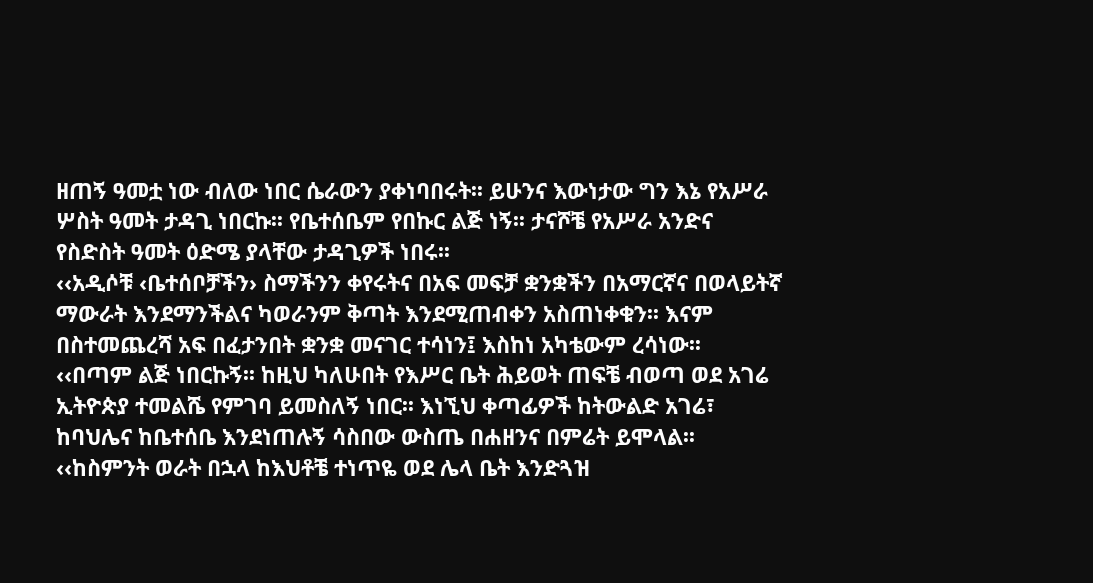ዘጠኝ ዓመቷ ነው ብለው ነበር ሴራውን ያቀነባበሩት፡፡ ይሁንና እውነታው ግን እኔ የአሥራ ሦስት ዓመት ታዳጊ ነበርኩ፡፡ የቤተሰቤም የበኩር ልጅ ነኝ፡፡ ታናሾቼ የአሥራ አንድና የስድስት ዓመት ዕድሜ ያላቸው ታዳጊዎች ነበሩ፡፡
‹‹አዲሶቹ ‹ቤተሰቦቻችን› ስማችንን ቀየሩትና በአፍ መፍቻ ቋንቋችን በአማርኛና በወላይትኛ ማውራት እንደማንችልና ካወራንም ቅጣት እንደሚጠብቀን አስጠነቀቁን፡፡ እናም በስተመጨረሻ አፍ በፈታንበት ቋንቋ መናገር ተሳነን፤ እስከነ አካቴውም ረሳነው፡፡
‹‹በጣም ልጅ ነበርኩኝ፡፡ ከዚህ ካለሁበት የእሥር ቤት ሕይወት ጠፍቼ ብወጣ ወደ አገሬ ኢትዮጵያ ተመልሼ የምገባ ይመስለኝ ነበር፡፡ እነኚህ ቀጣፊዎች ከትውልድ አገሬ፣ ከባህሌና ከቤተሰቤ እንደነጠሉኝ ሳስበው ውስጤ በሐዘንና በምሬት ይሞላል፡፡
‹‹ከስምንት ወራት በኋላ ከእህቶቼ ተነጥዬ ወደ ሌላ ቤት እንድጓዝ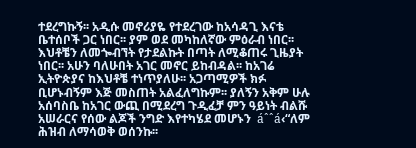ተደረግኩኝ፡፡ አዲሱ መኖሪያዬ የተደረገው ከአሳዳጊ እናቴ ቤተሰቦች ጋር ነበር፡፡ ያም ወደ መካከለኛው ምዕራብ ነበር፡፡ እህቶቼን ለመጐብኘት የታደልኩት በጣት ለሚቆጠሩ ጊዜያት ነበር፡፡ አሁን ባለሁበት አገር መኖር ይከብዳል፡፡ ከአገሬ ኢትዮጵያና ከእህቶቼ ተነጥያለሁ፡፡ አጋጣሚዎች ክፉ ቢሆኑብኝም እጅ መስጠት አልፈለግኩም፡፡ ያለኝን አቅም ሁሉ አሰባስቤ ከአገር ውጪ በሚደረግ ጉዲፈቻ ምን ዓይነት ብልሹ አሠራርና የሰው ልጆች ንግድ እየተካሄደ መሆኑን  áˆˆá‹“ለም ሕዝብ ለማሳወቅ ወሰንኩ፡፡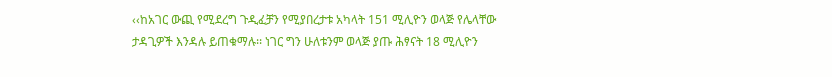‹‹ከአገር ውጪ የሚደረግ ጉዲፈቻን የሚያበረታቱ አካላት 151 ሚሊዮን ወላጅ የሌላቸው ታዳጊዎች እንዳሉ ይጠቁማሉ፡፡ ነገር ግን ሁለቱንም ወላጅ ያጡ ሕፃናት 18 ሚሊዮን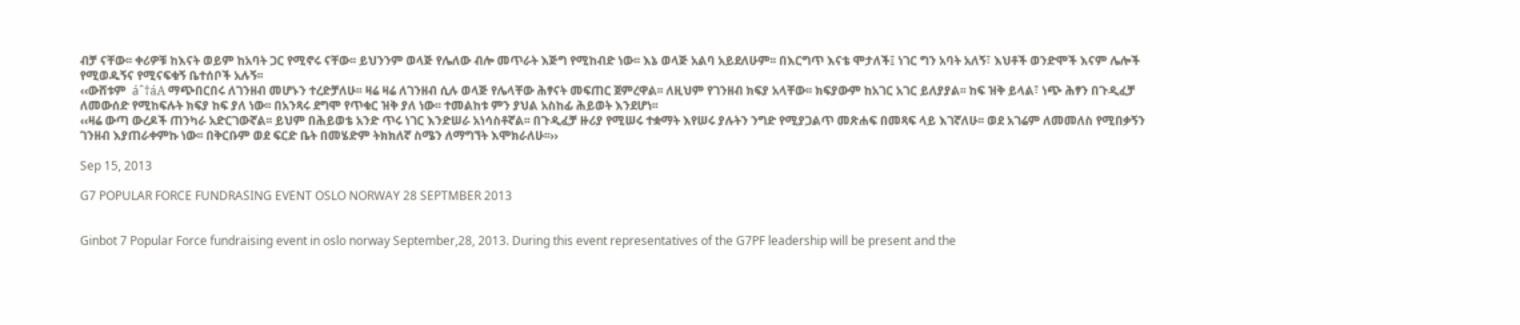ብቻ ናቸው፡፡ ቀሪዎቹ ከእናት ወይም ከአባት ጋር የሚኖሩ ናቸው፡፡ ይህንንም ወላጅ የሌለው ብሎ መጥራት እጅግ የሚከብድ ነው፡፡ እኔ ወላጅ አልባ አይደለሁም፡፡ በእርግጥ እናቴ ሞታለች፤ ነገር ግን አባት አለኝ፣ እህቶች ወንድሞች እናም ሌሎች የሚወዱኝና የሚናፍቁኝ ቤተሰቦች አሉኝ፡፡
‹‹ውሸቱም  áˆ†áА ማጭበርበሩ ለገንዘብ መሆኑን ተረድቻለሁ፡፡ ዛሬ ዛሬ ለገንዘብ ሲሉ ወላጅ የሌላቸው ሕፃናት መፍጠር ጀምረዋል፡፡ ለዚህም የገንዘብ ክፍያ አላቸው፡፡ ክፍያውም ከአገር አገር ይለያያል፡፡ ከፍ ዝቅ ይላል፣ ነጭ ሕፃን በጉዲፈቻ ለመውሰድ የሚከፍሉት ክፍያ ከፍ ያለ ነው፡፡ በአንጻሩ ደግሞ የጥቁር ዝቅ ያለ ነው፡፡ ተመልከቱ ምን ያህል አስከፊ ሕይወት እንደሆነ፡፡
‹‹ዛሬ ውጣ ውረዶች ጠንካራ አድርገውኛል፡፡ ይህም በሕይወቴ አንድ ጥሩ ነገር እንድሠራ አነሳስቶኛል፡፡ በጉዲፈቻ ዙሪያ የሚሠሩ ተቋማት እየሠሩ ያሉትን ንግድ የሚያጋልጥ መጽሐፍ በመጻፍ ላይ እገኛለሁ፡፡ ወደ አገሬም ለመመለስ የሚበቃኝን ገንዘብ እያጠራቀምኩ ነው፡፡ በቅርቡም ወደ ፍርድ ቤት በመሄድም ትክክለኛ ስሜን ለማግኘት እሞክራለሁ፡፡››

Sep 15, 2013

G7 POPULAR FORCE FUNDRASING EVENT OSLO NORWAY 28 SEPTMBER 2013


Ginbot 7 Popular Force fundraising event in oslo norway September,28, 2013. During this event representatives of the G7PF leadership will be present and the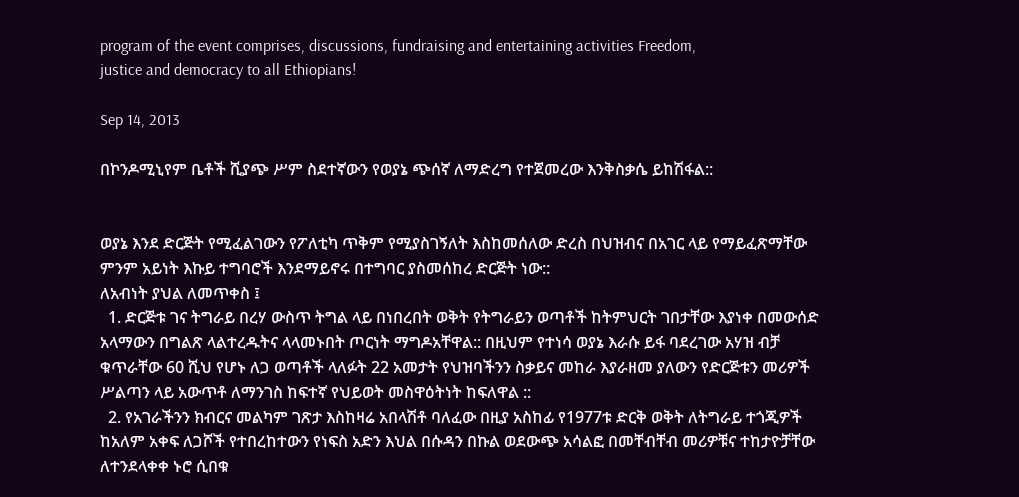program of the event comprises, discussions, fundraising and entertaining activities Freedom,
justice and democracy to all Ethiopians!

Sep 14, 2013

በኮንዶሚኒየም ቤቶች ሺያጭ ሥም ስደተኛውን የወያኔ ጭሰኛ ለማድረግ የተጀመረው እንቅስቃሴ ይከሽፋል::


ወያኔ እንደ ድርጅት የሚፈልገውን የፖለቲካ ጥቅም የሚያስገኝለት እስከመሰለው ድረስ በህዝብና በአገር ላይ የማይፈጽማቸው ምንም አይነት እኩይ ተግባሮች እንደማይኖሩ በተግባር ያስመሰከረ ድርጅት ነው::
ለአብነት ያህል ለመጥቀስ ፤
  1. ድርጅቱ ገና ትግራይ በረሃ ውስጥ ትግል ላይ በነበረበት ወቅት የትግራይን ወጣቶች ከትምህርት ገበታቸው እያነቀ በመውሰድ አላማውን በግልጽ ላልተረዱትና ላላመኑበት ጦርነት ማግዶአቸዋል:: በዚህም የተነሳ ወያኔ እራሱ ይፋ ባደረገው አሃዝ ብቻ ቁጥራቸው 60 ሺህ የሆኑ ለጋ ወጣቶች ላለፉት 22 አመታት የህዝባችንን ስቃይና መከራ እያራዘመ ያለውን የድርጅቱን መሪዎች ሥልጣን ላይ አውጥቶ ለማንገስ ከፍተኛ የህይወት መስዋዕትነት ከፍለዋል ::
  2. የአገራችንን ክብርና መልካም ገጽታ እስከዛሬ አበላሽቶ ባለፈው በዚያ አስከፊ የ1977ቱ ድርቅ ወቅት ለትግራይ ተጎጂዎች ከአለም አቀፍ ለጋሾች የተበረከተውን የነፍስ አድን እህል በሱዳን በኩል ወደውጭ አሳልፎ በመቸብቸብ መሪዎቹና ተከታዮቻቸው ለተንደላቀቀ ኑሮ ሲበቁ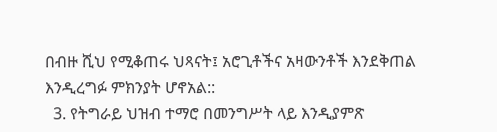በብዙ ሺህ የሚቆጠሩ ህጻናት፤ አሮጊቶችና አዛውንቶች እንደቅጠል እንዲረግፉ ምክንያት ሆኖአል::
  3. የትግራይ ህዝብ ተማሮ በመንግሥት ላይ እንዲያምጽ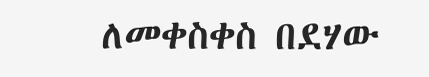ለመቀስቀስ በደሃው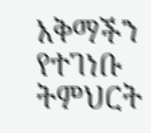አቅማችን የተገነቡ ትምህርት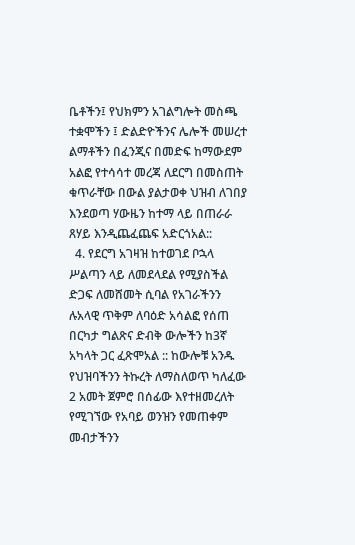ቤቶችን፤ የህክምን አገልግሎት መስጫ ተቋሞችን ፤ ድልድዮችንና ሌሎች መሠረተ ልማቶችን በፈንጂና በመድፍ ከማውደም አልፎ የተሳሳተ መረጃ ለደርግ በመስጠት ቁጥራቸው በውል ያልታወቀ ህዝብ ለገበያ እንደወጣ ሃውዜን ከተማ ላይ በጠራራ ጸሃይ እንዲጨፈጨፍ አድርጎአል::
  4. የደርግ አገዛዝ ከተወገደ ቦኋላ ሥልጣን ላይ ለመደላደል የሚያስችል ድጋፍ ለመሸመት ሲባል የአገራችንን ሉአላዊ ጥቅም ለባዕድ አሳልፎ የሰጠ በርካታ ግልጽና ድብቅ ውሎችን ከ3ኛ አካላት ጋር ፈጽሞአል :: ከውሎቹ አንዱ የህዝባችንን ትኩረት ለማስለወጥ ካለፈው 2 አመት ጀምሮ በሰፊው እየተዘመረለት የሚገኘው የአባይ ወንዝን የመጠቀም መብታችንን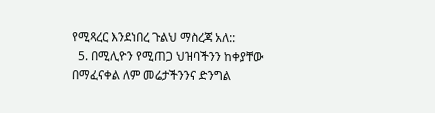የሚጻረር እንደነበረ ጉልህ ማስረጃ አለ::
  5. በሚሊዮን የሚጠጋ ህዝባችንን ከቀያቸው በማፈናቀል ለም መሬታችንንና ድንግል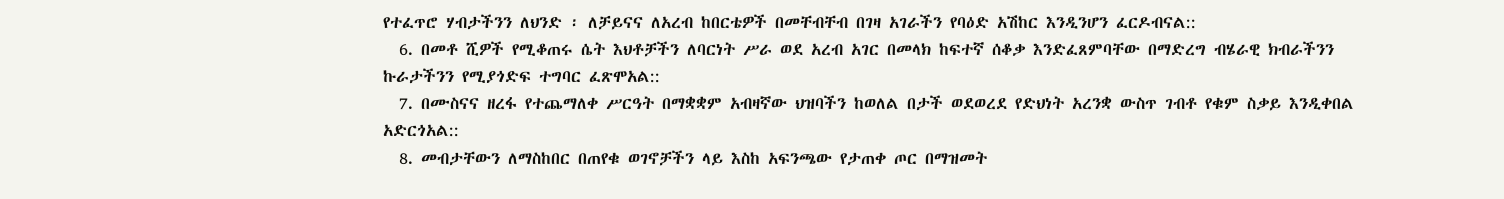የተፈጥሮ ሃብታችንን ለህንድ ፡ ለቻይናና ለአረብ ከበርቴዎች በመቸብቸብ በገዛ አገራችን የባዕድ አሽከር እንዲንሆን ፈርዶብናል::
  6. በመቶ ሺዎች የሚቆጠሩ ሴት እህቶቻችን ለባርነት ሥራ ወደ አረብ አገር በመላክ ከፍተኛ ሰቆቃ እንድፈጸምባቸው በማድረግ ብሄራዊ ክብራችንን ኩራታችንን የሚያጎድፍ ተግባር ፈጽሞአል::
  7. በሙስናና ዘረፋ የተጨማለቀ ሥርዓት በማቋቋም አብዛኛው ህዝባችን ከወለል በታች ወደወረደ የድህነት አረንቋ ውስጥ ገብቶ የቁም ስቃይ እንዲቀበል አድርጎአል::
  8. መብታቸውን ለማስከበር በጠየቁ ወገኖቻችን ላይ እስከ አፍንጫው የታጠቀ ጦር በማዝመት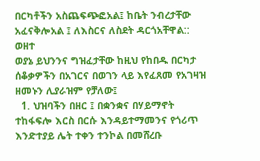በርካቶችን አስጨፍጭፎአል፤ ከቤት ንብረታቸው አፈናቅሎአል ፤ ለእስርና ለስደት ዳርጎአቸዋል:: ወዘተ
ወያኔ ይህንንና ግዝፈታቸው ከዚህ የከበዱ በርካታ ሰቆቃዎችን በአገርና በወገን ላይ እየፈጸመ የአገዛዝ ዘመኑን ሊያራዝም የቻለው፤
  1. ህዝባችን በዘር ፤ በቋንቋና በሃይማኖት ተከፋፍሎ እርስ በርሱ እንዳይተማመንና የጎሪጥ እንድተያይ ሌት ተቀን ተንኮል በመሸረቡ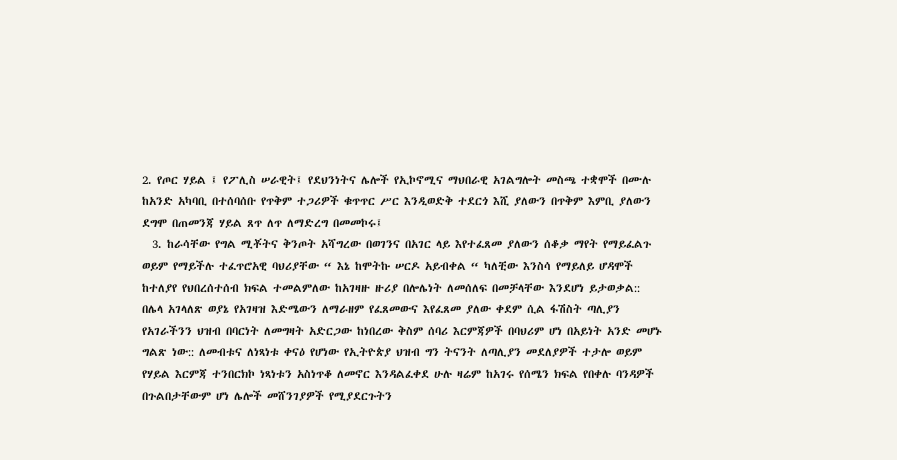2. የጦር ሃይል ፤ የፖሊስ ሠራዊት፤ የደህንነትና ሌሎች የኢኮኖሚና ማህበራዊ አገልግሎት መስጫ ተቋሞች በሙሉ ከአንድ አካባቢ በተሰባሰቡ የጥቅም ተጋሪዎች ቁጥጥር ሥር እንዲወድቅ ተደርጎ እሺ ያለውን በጥቅም እምቢ ያለውን ደግሞ በጠመንጃ ሃይል ጸጥ ለጥ ለማድረግ በመመኮሩ፤
  3. ከራሳቸው የግል ሚቾትና ቅንጦት አሻግረው በወገንና በአገር ላይ እየተፈጸመ ያለውን ሰቆቃ ማየት የማይፈልጉ ወይም የማይችሉ ተፈጥሮአዊ ባህሪያቸው “ እኔ ከሞትኩ ሠርዶ አይብቀል “ ካለቺው እንስሳ የማይለይ ሆዳሞች ከተለያየ የህበረሰተሰብ ክፍል ተመልምለው ከአገዛዙ ዙሪያ በሎሌነት ለመሰለፍ በመቻላቸው እንደሆነ ይታወቃል::
በሌላ አገላለጽ ወያኔ የአገዛዝ እድሜውን ለማራዘም የፈጸመውና እየፈጸመ ያለው ቀደም ሲል ፋሽስት ጣሊያን የአገራችንን ህዝብ በባርነት ለመግዛት አድርጋው ከነበረው ቅስም ሰባሪ እርምጃዎች በባህሪም ሆነ በአይነት አንድ መሆኑ ግልጽ ነው:: ለመብቱና ለነጻነቱ ቀናዕ የሆነው የኢትዮጵያ ህዝብ ግን ትናንት ለጣሊያን መደለያዎች ተታሎ ወይም የሃይል እርምጃ ተንበርክኮ ነጻነቱን አስነጥቆ ለመኖር እንዳልፈቀደ ሁሉ ዛሬም ከአገሩ የሰሜን ክፍል የበቀሉ ባንዳዎች በጉልበታቸውም ሆነ ሌሎች መሸንገያዎች የሚያደርጉትን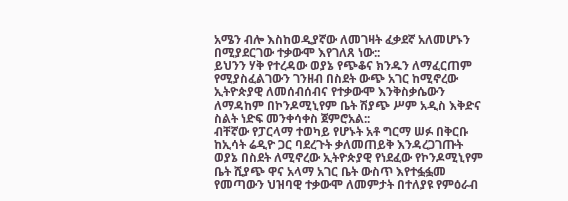አሜን ብሎ እስከወዲያኛው ለመገዛት ፈቃደኛ አለመሆኑን በሚያደርገው ተቃውሞ እየገለጸ ነው::
ይህንን ሃቅ የተረዳው ወያኔ የጭቆና ክንዱን ለማፈርጠም የሚያስፈልገውን ገንዘብ በስደት ውጭ አገር ከሚኖረው ኢትዮጵያዊ ለመሰብሰብና የተቃውሞ እንቅስቃሴውን ለማዳከም በኮንዶሚኒየም ቤት ሽያጭ ሥም አዲስ እቅድና ስልት ነድፍ መንቀሳቀስ ጀምሮአል::
ብቸኛው የፓርላማ ተወካይ የሆኑት አቶ ግርማ ሠፉ በቅርቡ ከኢሳት ሬዲዮ ጋር ባደረጉት ቃለመጠይቅ እንዳረጋገጡት ወያኔ በስደት ለሚኖረው ኢትዮጵያዊ የነደፈው የኮንዶሚኒየም ቤት ሺያጭ ዋና አላማ አገር ቤት ውስጥ እየተፏፏመ የመጣውን ህዝባዊ ተቃውሞ ለመምታት በተለያዩ የምዕራብ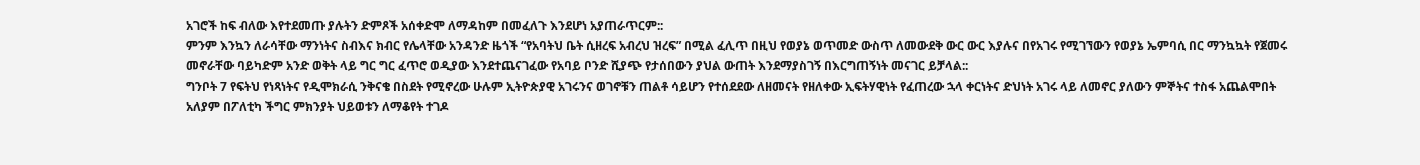አገሮች ከፍ ብለው እየተደመጡ ያሉትን ድምጾች አሰቀድሞ ለማዳከም በመፈለጉ እንደሆነ አያጠራጥርም::
ምንም እንኳን ለራሳቸው ማንነትና ስብእና ክብር የሌላቸው አንዳንድ ዜጎች “የአባትህ ቤት ሲዘረፍ አብረህ ዝረፍ” በሚል ፈሊጥ በዚህ የወያኔ ወጥመድ ውስጥ ለመውደቅ ውር ውር እያሉና በየአገሩ የሚገኘውን የወያኔ ኤምባሲ በር ማንኳኳት የጀመሩ መኖራቸው ባይካድም አንድ ወቅት ላይ ግር ግር ፈጥሮ ወዲያው እንደተጨናገፈው የአባይ ቦንድ ሺያጭ የታሰበውን ያህል ውጠት እንደማያስገኝ በእርግጠኝነት መናገር ይቻላል::
ግንቦት 7 የፍትህ የነጻነትና የዲሞክራሲ ንቅናቄ በስደት የሚኖረው ሁሉም ኢትዮጵያዊ አገሩንና ወገኖቹን ጠልቶ ሳይሆን የተሰደደው ለዘመናት የዘለቀው ኢፍትሃዊነት የፈጠረው ኋላ ቀርነትና ድህነት አገሩ ላይ ለመኖር ያለውን ምኞትና ተስፋ አጨልሞበት አለያም በፖለቲካ ችግር ምክንያት ህይወቱን ለማቆየት ተገዶ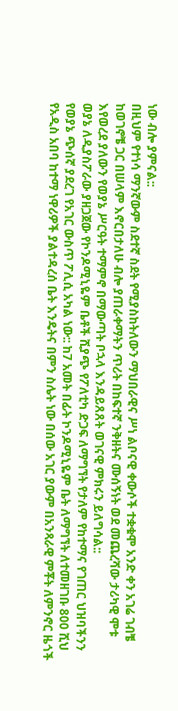ነው ብሎ ያምናል::
በዚህም የተነሳ ማንኛውም ስደተኛ ስደት የሚያስከትለውን ማህበራዊና ሥነ ልቦናዊ ቀውሶች ተቋቁሞ አንድ ቀን አገሬ ገብቼ ከወገኖቼ ጋር በሠላም እኖርበታለሁ ብሎ ያጠራቀማትን ጥሪት በከፍተኛ ንቅዘትና ሙሰኝነት ወደ መጨረሻው ታሪካዊ ሞቱ እየወረደ ያለውን የወያኔ ሥርዓት ተማምኖ በማውጣት ቦኋላ እንዳይጸጸት ወገናዊ ምክሩን ይለግሳል::
ወያኔ ለዲያስፖራው ያዘጋጀው የኮንዶሚኒዬም ቤቶች ሺያጭ የፖለቲካ ድጋፍ ለማግኘት የታለም የከተማና የገጠር ህዝባችንን የወያኔ ጭሰኛ ያደረገ የአገር ውስጥ ፖሊሲ አካል ነው:: ከ7 አመት በፊት ኮንዶሚኒዬም ቤት ለማግኘት ለተመዘገቡ 800 ሺህ የአዲስ አበባ ከተማ ነዋሪዎች ያልተዳረሰ ቤት እንዴትና በምን ስሌት ነው በሰው አገር ያውም በአንጻራዊ ምቾት ለምንኖር ዜጎች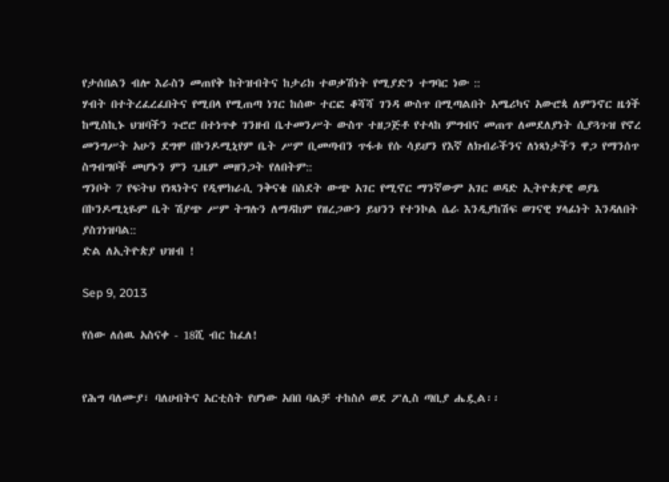የታሰበልን ብሎ እራስን መጠየቅ ከትዝብትና ከታሪክ ተወቃሽነት የሚያድን ተግባር ነው ::
ሃብት በተትረፈረፈበትና የሚበላ የሚጠጣ ነገር ከሰው ተርፎ ቆሻሻ ገንዳ ውስጥ በሚጣልበት አሜሪካና አውሮጳ ለምንኖር ዜጎች ከሚስኪኑ ህዝባችን ጉሮሮ በተነጥቀ ገንዘብ ቤተመንሥት ውስጥ ተዘጋጅቶ የተላከ ምግብና መጠጥ ለመደለያነት ሲያጓጉዝ የኖረ መንግሥት አሁን ደግሞ በኮንዶሚኒየም ቤት ሥም ቢመጣብን ጥፋቱ የሱ ሳይሆን የእኛ ለክብራችንና ለነጻነታችን ዋጋ የማንሰጥ ስግብግቦች መሆኑን ምን ጊዜም መዘንጋት የለበትም::
ግንቦት 7 የፍትህ የነጻነትና የዲሞክራሲ ንቅናቄ በስደት ውጭ አገር የሚኖር ማንኛውም አገር ወዳድ ኢትዮጵያዊ ወያኔ በኮንዶሚኒዬም ቤት ሽያጭ ሥም ትግሉን ለማዳከም የዘረጋውን ይህንን የተንኮል ሴራ እንዲያከሽፍ ወገናዊ ሃላፊነት እንዳለበት ያስገነዝባል::
ድል ለኢትዮጵያ ህዝብ !

Sep 9, 2013

የሰው ለሰዉ አስናቀ - 18ሺ ብር ከፈለ!


የሕግ ባለሙያ፣ ባለሀብትና አርቲስት የሆነው አበበ ባልቻ ተከስሶ ወደ ፖሊስ ጣቢያ ሔዷል፡፡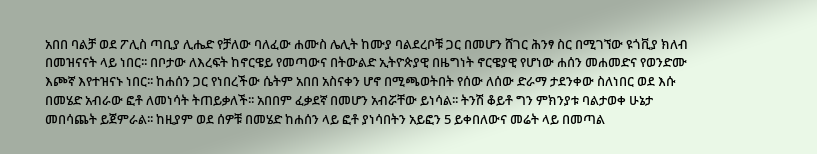አበበ ባልቻ ወደ ፖሊስ ጣቢያ ሊሔድ የቻለው ባለፈው ሐሙስ ሌሊት ከሙያ ባልደረቦቹ ጋር በመሆን ሸገር ሕንፃ ስር በሚገኘው ዩጎቪያ ክለብ በመዝናናት ላይ ነበር፡፡ በቦታው ለእረፍት ከኖርዌይ የመጣውና በትውልድ ኢትዮጵያዊ በዜግነት ኖርዌያዊ የሆነው ሐሰን መሐመድና የወንድሙ እጮኛ እየተዝናኑ ነበር፡፡ ከሐሰን ጋር የነበረችው ሴትም አበበ አስናቀን ሆኖ በሚጫወትበት የሰው ለሰው ድራማ ታደንቀው ስለነበር ወደ እሱ በመሄድ አብራው ፎቶ ለመነሳት ትጠይቃለች፡፡ አበበም ፈቃደኛ በመሆን አብሯቸው ይነሳል፡፡ ትንሽ ቆይቶ ግን ምክንያቱ ባልታወቀ ሁኔታ መበሳጨት ይጀምራል፡፡ ከዚያም ወደ ሰዎቹ በመሄድ ከሐሰን ላይ ፎቶ ያነሳበትን አይፎን 5 ይቀበለውና መሬት ላይ በመጣል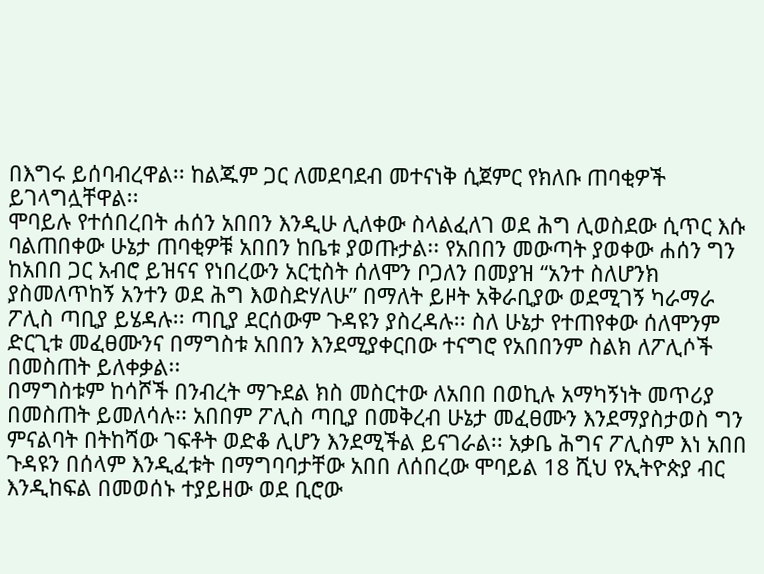በእግሩ ይሰባብረዋል፡፡ ከልጁም ጋር ለመደባደብ መተናነቅ ሲጀምር የክለቡ ጠባቂዎች ይገላግሏቸዋል፡፡
ሞባይሉ የተሰበረበት ሐሰን አበበን እንዲሁ ሊለቀው ስላልፈለገ ወደ ሕግ ሊወስደው ሲጥር እሱ ባልጠበቀው ሁኔታ ጠባቂዎቹ አበበን ከቤቱ ያወጡታል፡፡ የአበበን መውጣት ያወቀው ሐሰን ግን ከአበበ ጋር አብሮ ይዝናና የነበረውን አርቲስት ሰለሞን ቦጋለን በመያዝ “አንተ ስለሆንክ ያስመለጥከኝ አንተን ወደ ሕግ እወስድሃለሁ” በማለት ይዞት አቅራቢያው ወደሚገኝ ካራማራ ፖሊስ ጣቢያ ይሄዳሉ፡፡ ጣቢያ ደርሰውም ጉዳዩን ያስረዳሉ፡፡ ስለ ሁኔታ የተጠየቀው ሰለሞንም ድርጊቱ መፈፀሙንና በማግስቱ አበበን እንደሚያቀርበው ተናግሮ የአበበንም ስልክ ለፖሊሶች በመስጠት ይለቀቃል፡፡
በማግስቱም ከሳሾች በንብረት ማጉደል ክስ መስርተው ለአበበ በወኪሉ አማካኝነት መጥሪያ በመስጠት ይመለሳሉ፡፡ አበበም ፖሊስ ጣቢያ በመቅረብ ሁኔታ መፈፀሙን እንደማያስታወስ ግን ምናልባት በትከሻው ገፍቶት ወድቆ ሊሆን እንደሚችል ይናገራል፡፡ አቃቤ ሕግና ፖሊስም እነ አበበ ጉዳዩን በሰላም እንዲፈቱት በማግባባታቸው አበበ ለሰበረው ሞባይል 18 ሺህ የኢትዮጵያ ብር እንዲከፍል በመወሰኑ ተያይዘው ወደ ቢሮው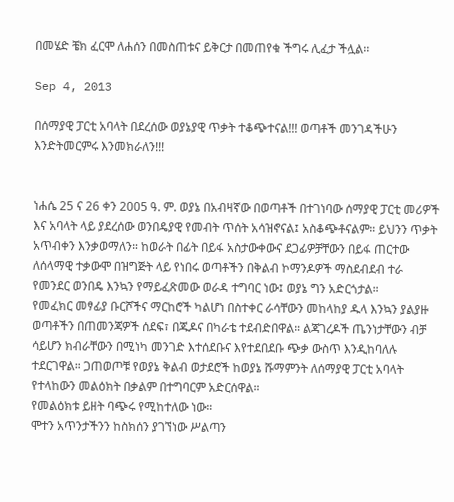በመሄድ ቼክ ፈርሞ ለሐሰን በመስጠቱና ይቅርታ በመጠየቁ ችግሩ ሊፈታ ችሏል፡፡

Sep 4, 2013

በሰማያዊ ፓርቲ አባላት በደረሰው ወያኔያዊ ጥቃት ተቆጭተናል!!! ወጣቶች መንገዳችሁን እንድትመርምሩ እንመክራለን!!!


ነሐሴ 25 ና 26 ቀን 2005 ዓ. ም. ወያኔ በአብዛኛው በወጣቶች በተገነባው ሰማያዊ ፓርቲ መሪዎች እና አባላት ላይ ያደረሰው ወንበዴያዊ የመብት ጥሰት አሳዝኖናል፤ አስቆጭቶናልም። ይህንን ጥቃት አጥብቀን እንቃወማለን። ከወራት በፊት በይፋ አስታውቀውና ደጋፊዎቻቸውን በይፋ ጠርተው ለሰላማዊ ተቃውሞ በዝግጅት ላይ የነበሩ ወጣቶችን በቅልብ ኮማንዶዎች ማስደብደብ ተራ የመንደር ወንበዴ እንኳን የማይፈጽመው ወራዳ ተግባር ነው፤ ወያኔ ግን አድርጎታል።
የመፈክር መፃፊያ ቡርሾችና ማርከሮች ካልሆነ በስተቀር ራሳቸውን መከላከያ ዱላ እንኳን ያልያዙ ወጣቶችን በጠመንጃዎች ሰደፍ፣ በጁዶና በካራቴ ተደብድበዋል። ልጃገረዶች ጤንነታቸውን ብቻ ሳይሆን ክብራቸውን በሚነካ መንገድ እተሰደቡና እየተደበደቡ ጭቃ ውስጥ እንዲከባለሉ ተደርገዋል። ጋጠወጦቹ የወያኔ ቅልብ ወታደሮች ከወያኔ ሹማምንት ለሰማያዊ ፓርቲ አባላት የተላከውን መልዕክት በቃልም በተግባርም አድርሰዋል።
የመልዕክቱ ይዘት ባጭሩ የሚከተለው ነው።
ሞተን አጥንታችንን ከስክሰን ያገኘነው ሥልጣን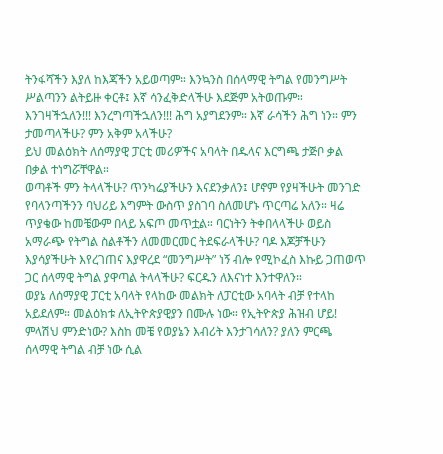ትንፋሻችን እያለ ከእጃችን አይወጣም። እንኳንስ በሰላማዊ ትግል የመንግሥት ሥልጣንን ልትይዙ ቀርቶ፤ እኛ ሳንፈቅድላችሁ እደጅም አትወጡም። እንገዛችኋለን!!! እንረግጣችኋለን!!! ሕግ አያግደንም። እኛ ራሳችን ሕግ ነን። ምን ታመጣላችሁ? ምን አቅም አላችሁ?
ይህ መልዕክት ለሰማያዊ ፓርቲ መሪዎችና አባላት በዱላና እርግጫ ታጅቦ ቃል በቃል ተነግሯቸዋል።
ወጣቶች ምን ትላላችሁ? ጥንካሬያችሁን እናደንቃለን፤ ሆኖም የያዛችሁት መንገድ የባላንጣችንን ባህሪይ እግምት ውስጥ ያስገባ ስለመሆኑ ጥርጣሬ አለን። ዛሬ ጥያቄው ከመቼውም በላይ አፍጦ መጥቷል። ባርነትን ትቀበላላችሁ ወይስ አማራጭ የትግል ስልቶችን ለመመርመር ትደፍራላችሁ? ባዶ እጆቻችሁን እያሳያችሁት እየረገጠና እያዋረደ “መንግሥት” ነኝ ብሎ የሚኮፈስ እኩይ ጋጠወጥ ጋር ሰላማዊ ትግል ያዋጣል ትላላችሁ? ፍርዱን ለእናነተ እንተዋለን።
ወያኔ ለሰማያዊ ፓርቲ አባላት የላከው መልክት ለፓርቲው አባላት ብቻ የተላከ አይደለም። መልዕክቱ ለኢትዮጵያዊያን በሙሉ ነው። የኢትዮጵያ ሕዝብ ሆይ! ምላሽህ ምንድነው? እስከ መቼ የወያኔን እብሪት እንታገሳለን? ያለን ምርጫ ሰላማዊ ትግል ብቻ ነው ሲል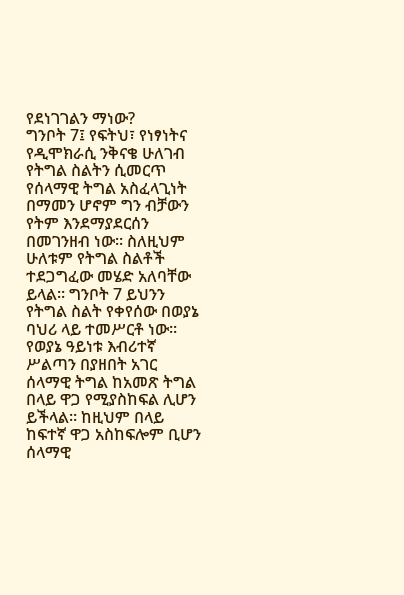የደነገገልን ማነው?
ግንቦት 7፤ የፍትህ፣ የነፃነትና የዲሞክራሲ ንቅናቄ ሁለገብ የትግል ስልትን ሲመርጥ የሰላማዊ ትግል አስፈላጊነት በማመን ሆኖም ግን ብቻውን የትም እንደማያደርሰን በመገንዘብ ነው። ስለዚህም ሁለቱም የትግል ስልቶች ተደጋግፈው መሄድ አለባቸው ይላል። ግንቦት 7 ይህንን የትግል ስልት የቀየሰው በወያኔ ባህሪ ላይ ተመሥርቶ ነው። የወያኔ ዓይነቱ እብሪተኛ ሥልጣን በያዘበት አገር ሰላማዊ ትግል ከአመጽ ትግል በላይ ዋጋ የሚያስከፍል ሊሆን ይችላል። ከዚህም በላይ ከፍተኛ ዋጋ አስከፍሎም ቢሆን ሰላማዊ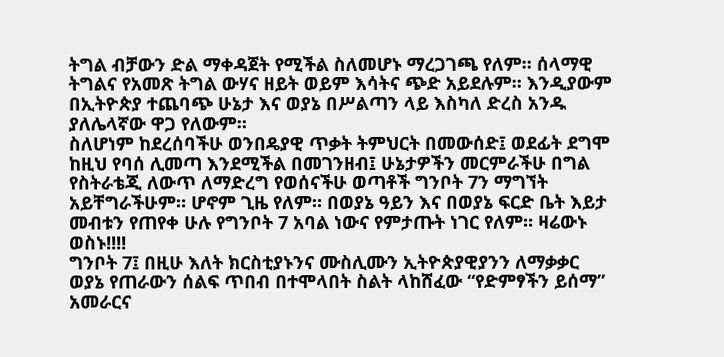ትግል ብቻውን ድል ማቀዳጀት የሚችል ስለመሆኑ ማረጋገጫ የለም። ሰላማዊ ትግልና የአመጽ ትግል ውሃና ዘይት ወይም እሳትና ጭድ አይደሉም። እንዲያውም በኢትዮጵያ ተጨባጭ ሁኔታ እና ወያኔ በሥልጣን ላይ እስካለ ድረስ አንዱ ያለሌላኛው ዋጋ የለውም።
ስለሆነም ከደረሰባችሁ ወንበዴያዊ ጥቃት ትምህርት በመውሰድ፤ ወደፊት ደግሞ ከዚህ የባሰ ሊመጣ እንደሚችል በመገንዘብ፤ ሁኔታዎችን መርምራችሁ በግል የስትራቴጂ ለውጥ ለማድረግ የወሰናችሁ ወጣቶች ግንቦት 7ን ማግኘት አይቸግራችሁም። ሆኖም ጊዜ የለም። በወያኔ ዓይን እና በወያኔ ፍርድ ቤት እይታ መብቱን የጠየቀ ሁሉ የግንቦት 7 አባል ነውና የምታጡት ነገር የለም። ዛሬውኑ ወስኑ!!!!
ግንቦት 7፤ በዚሁ እለት ክርስቲያኑንና ሙስሊሙን ኢትዮጵያዊያንን ለማቃቃር ወያኔ የጠራውን ሰልፍ ጥበብ በተሞላበት ስልት ላከሸፈው “የድምፃችን ይሰማ” አመራርና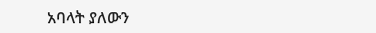አባላት ያለውን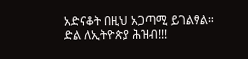አድናቆት በዚህ አጋጣሚ ይገልፃል።
ድል ለኢትዮጵያ ሕዝብ!!!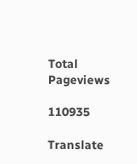Total Pageviews

110935

Translate